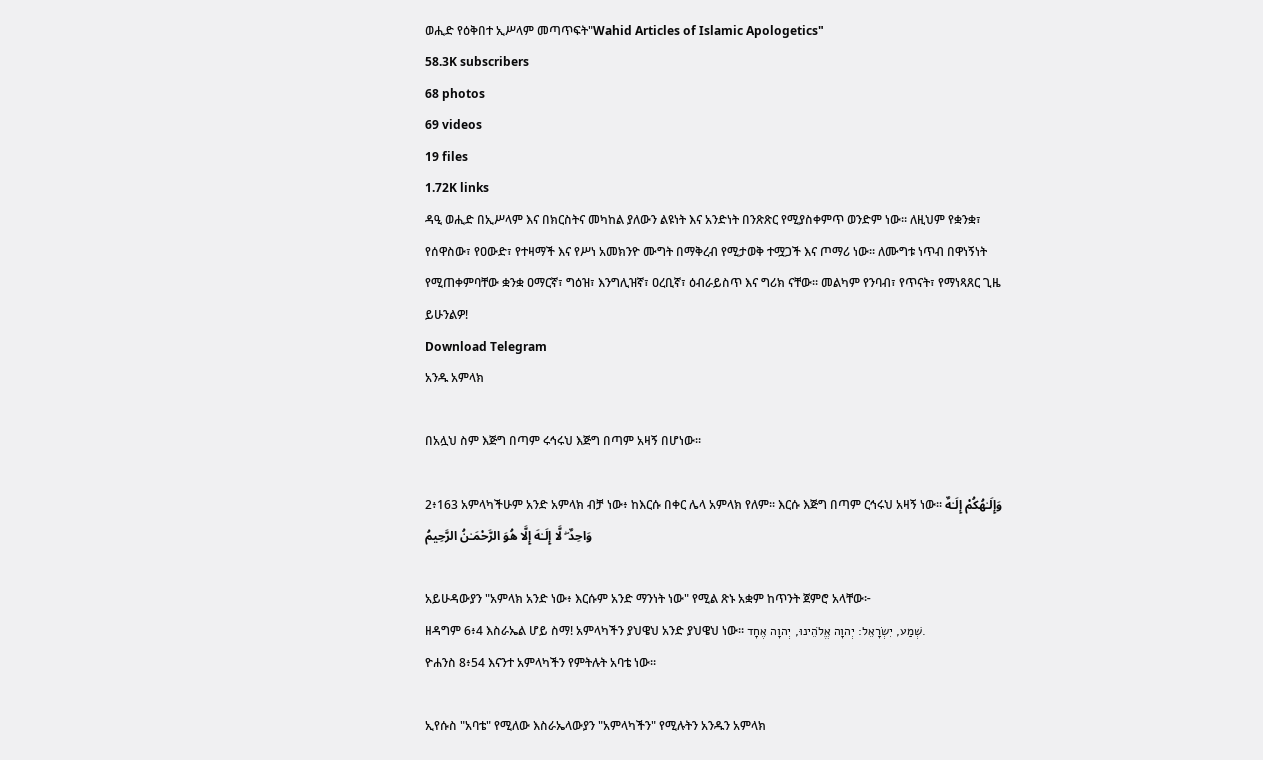ወሒድ የዕቅበተ ኢሥላም መጣጥፍት"Wahid Articles of Islamic Apologetics"
58.3K subscribers
68 photos
69 videos
19 files
1.72K links
ዳዒ ወሒድ በኢሥላም እና በክርስትና መካከል ያለውን ልዩነት እና አንድነት በንጽጽር የሚያስቀምጥ ወንድም ነው። ለዚህም የቋንቋ፣ የሰዋስው፣ የዐውድ፣ የተዛማች እና የሥነ አመክንዮ ሙግት በማቅረብ የሚታወቅ ተሟጋች እና ጦማሪ ነው። ለሙግቱ ነጥብ በዋነኝነት የሚጠቀምባቸው ቋንቋ ዐማርኛ፣ ግዕዝ፣ እንግሊዝኛ፣ ዐረቢኛ፣ ዕብራይስጥ እና ግሪክ ናቸው። መልካም የንባብ፣ የጥናት፣ የማነጻጸር ጊዜ ይሁንልዎ!
Download Telegram
አንዱ አምላክ

በአሏህ ስም እጅግ በጣም ሩኅሩህ እጅግ በጣም አዛኝ በሆነው፡፡

2፥163 አምላካችሁም አንድ አምላክ ብቻ ነው፥ ከእርሱ በቀር ሌላ አምላክ የለም፡፡ እርሱ እጅግ በጣም ርኅሩህ አዛኝ ነው፡፡ وَإِلَـٰهُكُمْ إِلَـٰهٌ وَاحِدٌ ۖ لَّا إِلَـٰهَ إِلَّا هُوَ الرَّحْمَـٰنُ الرَّحِيمُ

አይሁዳውያን "አምላክ አንድ ነው፥ እርሱም አንድ ማንነት ነው" የሚል ጽኑ አቋም ከጥንት ጀምሮ አላቸው፦
ዘዳግም 6፥4 እስራኤል ሆይ ስማ! አምላካችን ያህዌህ አንድ ያህዌህ ነው። שְׁמַע, יִשְׂרָאֵל: יְהוָה אֱלֹהֵינוּ, יְהוָה אֶחָד.
ዮሐንስ 8፥54 እናንተ አምላካችን የምትሉት አባቴ ነው።

ኢየሱስ "አባቴ" የሚለው እስራኤላውያን "አምላካችን" የሚሉትን አንዱን አምላክ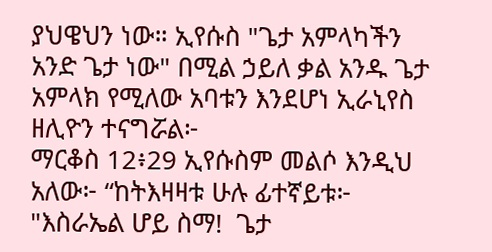ያህዌህን ነው። ኢየሱስ "ጌታ አምላካችን አንድ ጌታ ነው" በሚል ኃይለ ቃል አንዱ ጌታ አምላክ የሚለው አባቱን እንደሆነ ኢራኒየስ ዘሊዮን ተናግሯል፦
ማርቆስ 12፥29 ኢየሱስም መልሶ እንዲህ አለው፦ “ከትእዛዛቱ ሁሉ ፊተኛይቱ፦ "እስራኤል ሆይ ስማ!  ጌታ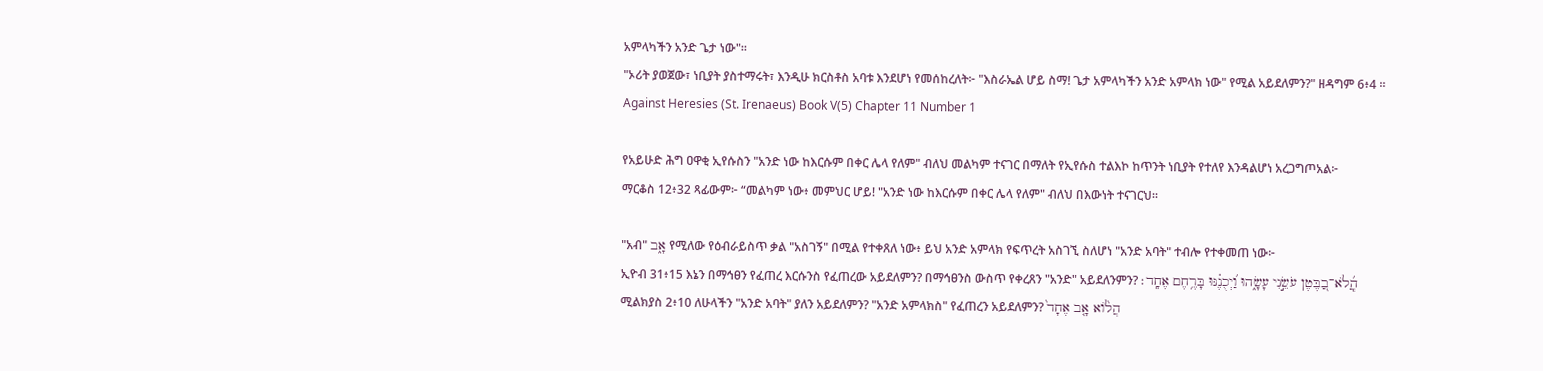አምላካችን አንድ ጌታ ነው"።
"ኦሪት ያወጀው፣ ነቢያት ያስተማሩት፣ እንዲሁ ክርስቶስ አባቱ እንደሆነ የመሰከረለት፦ "እስራኤል ሆይ ስማ! ጌታ አምላካችን አንድ አምላክ ነው" የሚል አይደለምን?" ዘዳግም 6፥4 ።
Against Heresies (St. Irenaeus) Book V(5) Chapter 11 Number 1

የአይሁድ ሕግ ዐዋቂ ኢየሱስን "አንድ ነው ከእርሱም በቀር ሌላ የለም" ብለህ መልካም ተናገር በማለት የኢየሱስ ተልእኮ ከጥንት ነቢያት የተለየ እንዳልሆነ አረጋግጦአል፦
ማርቆስ 12፥32 ጻፊውም፦ “መልካም ነው፥ መምህር ሆይ! "አንድ ነው ከእርሱም በቀር ሌላ የለም" ብለህ በእውነት ተናገርህ።

"አብ" אָ֑ב የሚለው የዕብራይስጥ ቃል "አስገኝ" በሚል የተቀጸለ ነው፥ ይህ አንድ አምላክ የፍጥረት አስገኚ ስለሆነ "አንድ አባት" ተብሎ የተቀመጠ ነው፦
ኢዮብ 31፥15 እኔን በማኅፀን የፈጠረ እርሱንስ የፈጠረው አይደለምን? በማኅፀንስ ውስጥ የቀረጸን "አንድ" አይደለንምን? הֲ‍ֽ֝לֹא־בַ֭בֶּטֶן עֹשֵׂ֣נִי עָשָׂ֑הוּ וַ֝יְכֻנֶ֗נּוּ בָּרֶ֥חֶם אֶחָֽד׃
ሚልክያስ 2፥10 ለሁላችን "አንድ አባት" ያለን አይደለምን? "አንድ አምላክስ" የፈጠረን አይደለምን? הֲלֹ֨וא אָ֤ב אֶחָד֙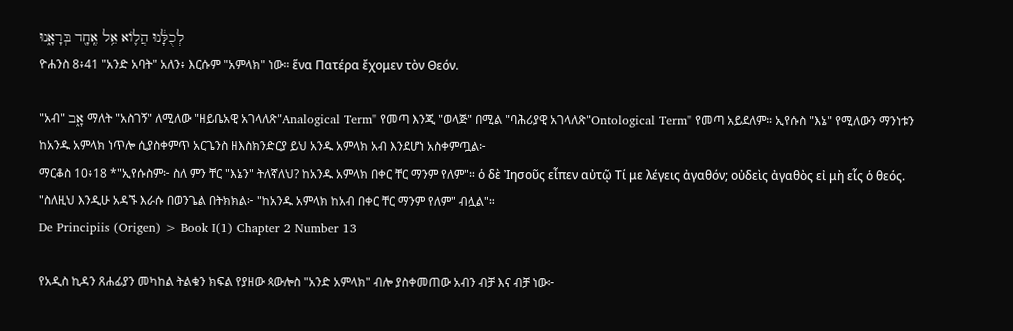לְכֻלָּ֔נוּ הֲלֹ֛וא אֵ֥ל אֶֽחָ֖ד בְּרָאָ֑נוּ
ዮሐንስ 8፥41 "አንድ አባት" አለን፥ እርሱም "አምላክ" ነው። ἕνα Πατέρα ἔχομεν τὸν Θεόν.

"አብ" אָ֑ב ማለት "አስገኝ" ለሚለው "ዘይቤአዊ አገላለጽ"Analogical Term" የመጣ እንጂ "ወላጅ" በሚል "ባሕሪያዊ አገላለጽ"Ontological Term" የመጣ አይደለም። ኢየሱስ "እኔ" የሚለውን ማንነቱን ከአንዱ አምላክ ነጥሎ ሲያስቀምጥ አርጌንስ ዘእስክንድርያ ይህ አንዱ አምላክ አብ እንደሆነ አስቀምጧል፦
ማርቆስ 10፥18 *"ኢየሱስም፦ ስለ ምን ቸር "እኔን" ትለኛለህ? ከአንዱ አምላክ በቀር ቸር ማንም የለም"። ὁ δὲ Ἰησοῦς εἶπεν αὐτῷ Τί με λέγεις ἀγαθόν; οὐδεὶς ἀγαθὸς εἰ μὴ εἷς ὁ θεός.
"ስለዚህ እንዲሁ አዳኙ እራሱ በወንጌል በትክክል፦ "ከአንዱ አምላክ ከአብ በቀር ቸር ማንም የለም" ብሏል"።
De Principiis (Origen) > Book I(1) Chapter 2 Number 13

የአዲስ ኪዳን ጸሐፊያን መካከል ትልቁን ክፍል የያዘው ጳውሎስ "አንድ አምላክ" ብሎ ያስቀመጠው አብን ብቻ እና ብቻ ነው፦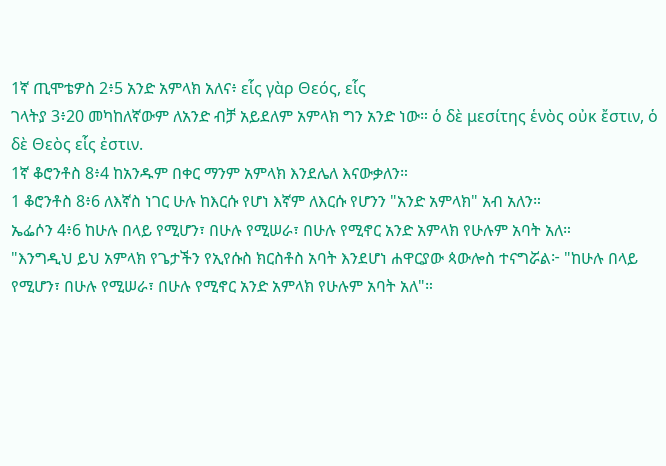1ኛ ጢሞቴዎስ 2፥5 አንድ አምላክ አለና፥ εἷς γὰρ Θεός, εἷς
ገላትያ 3፥20 መካከለኛውም ለአንድ ብቻ አይደለም አምላክ ግን አንድ ነው። ὁ δὲ μεσίτης ἑνὸς οὐκ ἔστιν, ὁ δὲ Θεὸς εἷς ἐστιν.
1ኛ ቆሮንቶስ 8፥4 ከአንዱም በቀር ማንም አምላክ እንደሌለ እናውቃለን።
1 ቆሮንቶስ 8፥6 ለእኛስ ነገር ሁሉ ከእርሱ የሆነ እኛም ለእርሱ የሆንን "አንድ አምላክ" አብ አለን።
ኤፌሶን 4፥6 ከሁሉ በላይ የሚሆን፣ በሁሉ የሚሠራ፣ በሁሉ የሚኖር አንድ አምላክ የሁሉም አባት አለ።
"እንግዲህ ይህ አምላክ የጌታችን የኢየሱስ ክርስቶስ አባት እንደሆነ ሐዋርያው ጳውሎስ ተናግሯል፦ "ከሁሉ በላይ የሚሆን፣ በሁሉ የሚሠራ፣ በሁሉ የሚኖር አንድ አምላክ የሁሉም አባት አለ"።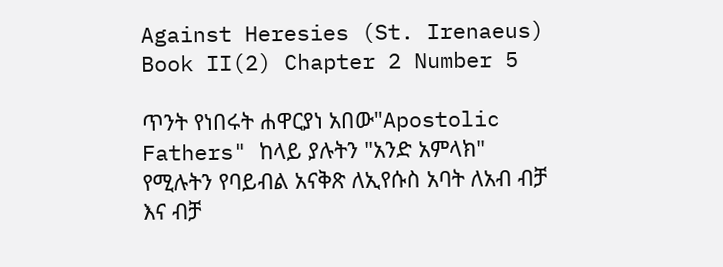Against Heresies (St. Irenaeus) Book II(2) Chapter 2 Number 5

ጥንት የነበሩት ሐዋርያነ አበው"Apostolic Fathers" ከላይ ያሉትን "አንድ አምላክ" የሚሉትን የባይብል አናቅጽ ለኢየሱስ አባት ለአብ ብቻ እና ብቻ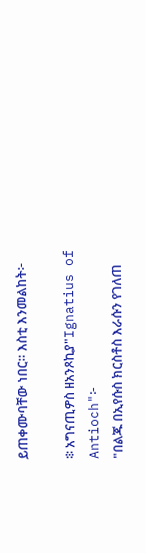ይጠቀሙባቸው ነበር። እስቲ እንመልከት፦

፨ አግናጢዎስ ዘአንጾኪያ"Ignatius of Antioch"፦
"በልጁ በኢየሱስ ክርስቶስ እራሱን የገለጠ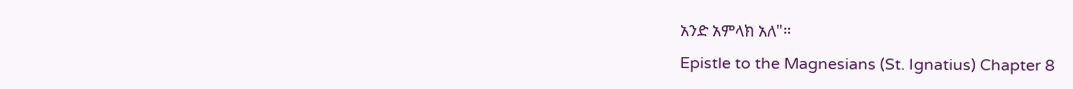አንድ አምላክ አለ"።
Epistle to the Magnesians (St. Ignatius) Chapter 8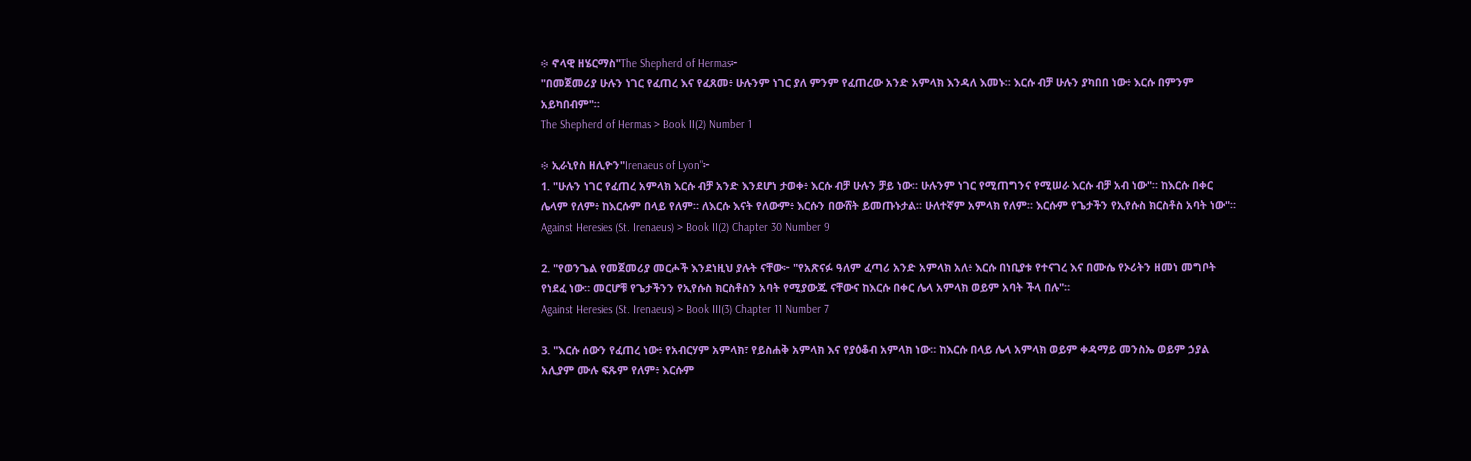፨ ኖላዊ ዘሄርማስ"The Shepherd of Hermas፦
"በመጀመሪያ ሁሉን ነገር የፈጠረ እና የፈጸመ፥ ሁሉንም ነገር ያለ ምንም የፈጠረው አንድ አምላክ እንዳለ እመኑ። እርሱ ብቻ ሁሉን ያካበበ ነው፥ እርሱ በምንም አይካበብም"።
The Shepherd of Hermas > Book II(2) Number 1

፨ ኢራኒየስ ዘሊዮን"Irenaeus of Lyon"፦
1. "ሁሉን ነገር የፈጠረ አምላክ እርሱ ብቻ አንድ እንደሆነ ታወቀ፥ እርሱ ብቻ ሁሉን ቻይ ነው። ሁሉንም ነገር የሚጠግንና የሚሠራ እርሱ ብቻ አብ ነው"። ከእርሱ በቀር ሌላም የለም፥ ከእርሱም በላይ የለም። ለእርሱ እናት የለውም፥ እርሱን በውሸት ይመጡኑታል። ሁለተኛም አምላክ የለም። እርሱም የጌታችን የኢየሱስ ክርስቶስ አባት ነው"።
Against Heresies (St. Irenaeus) > Book II(2) Chapter 30 Number 9

2. "የወንጌል የመጀመሪያ መርሖች እንደነዚህ ያሉት ናቸው፦ "የአጽናፉ ዓለም ፈጣሪ አንድ አምላክ አለ፥ እርሱ በነቢያቱ የተናገረ እና በሙሴ የኦሪትን ዘመነ መግቦት የነደፈ ነው። መርሆቹ የጌታችንን የኢየሱስ ክርስቶስን አባት የሚያውጁ ናቸውና ከእርሱ በቀር ሌላ አምላክ ወይም አባት ችላ በሉ"።
Against Heresies (St. Irenaeus) > Book III(3) Chapter 11 Number 7

3. "እርሱ ሰውን የፈጠረ ነው፥ የአብርሃም አምላክ፣ የይስሐቅ አምላክ እና የያዕቆብ አምላክ ነው። ከእርሱ በላይ ሌላ አምላክ ወይም ቀዳማይ መንስኤ ወይም ኃያል አሊያም ሙሉ ፍጹም የለም፥ እርሱም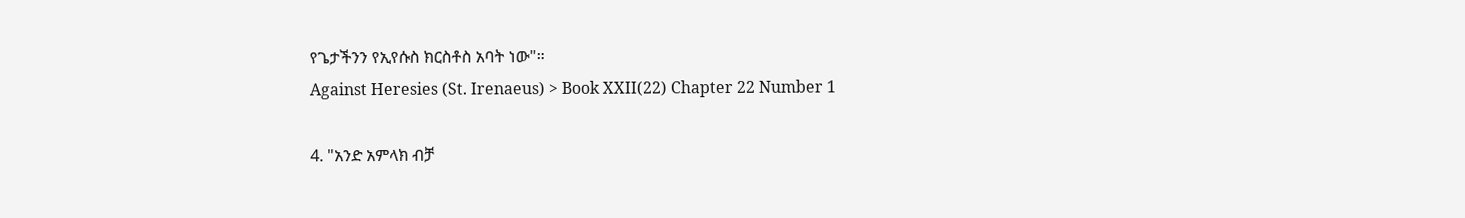የጌታችንን የኢየሱስ ክርስቶስ አባት ነው"።
Against Heresies (St. Irenaeus) > Book XXII(22) Chapter 22 Number 1

4. "አንድ አምላክ ብቻ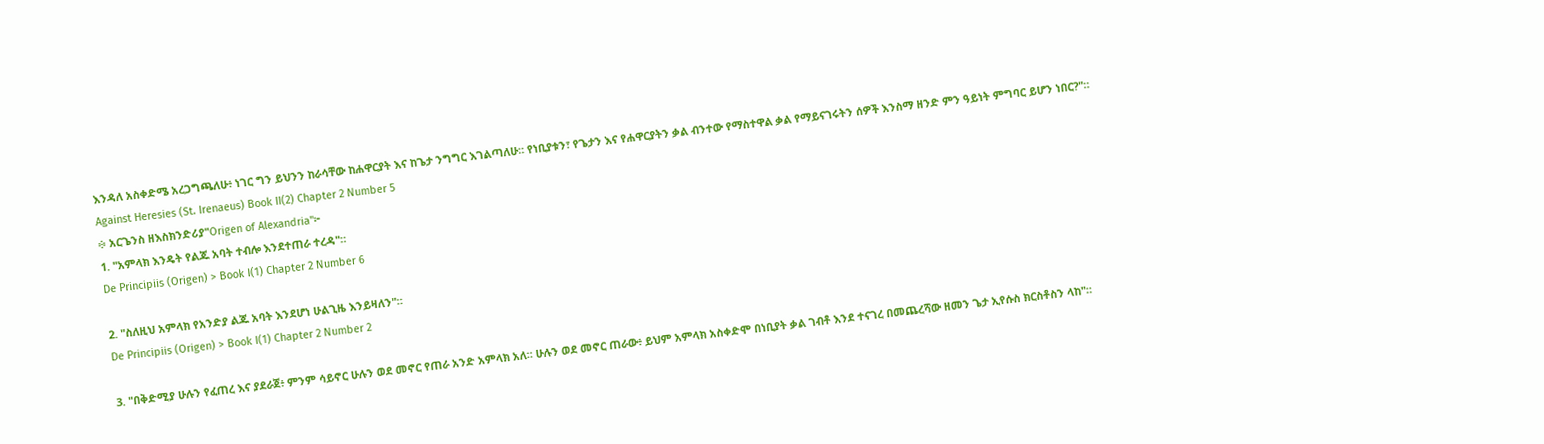እንዳለ አስቀድሜ አረጋግጫለሁ፥ ነገር ግን ይህንን ከራሳቸው ከሐዋርያት እና ከጌታ ንግግር እገልጣለሁ። የነቢያቱን፣ የጌታን እና የሐዋርያትን ቃል ብንተው የማስተዋል ቃል የማይናገሩትን ሰዎች እንስማ ዘንድ ምን ዓይነት ምግባር ይሆን ነበር?"።
Against Heresies (St. Irenaeus) Book II(2) Chapter 2 Number 5
፨ አርጌንስ ዘእስክንድሪያ"Origen of Alexandria"፦
1. "አምላክ እንዴት የልጁ አባት ተብሎ እንደተጠራ ተረዳ"።
De Principiis (Origen) > Book I(1) Chapter 2 Number 6

2. "ስለዚህ አምላክ የአንድያ ልጁ አባት እንደሆነ ሁልጊዜ እንይዛለን"።
De Principiis (Origen) > Book I(1) Chapter 2 Number 2

3. "በቅድሚያ ሁሉን የፈጠረ እና ያደራጀ፥ ምንም ሳይኖር ሁሉን ወደ መኖር የጠራ አንድ አምላክ አለ። ሁሉን ወደ መኖር ጠራው፥ ይህም አምላክ አስቀድሞ በነቢያት ቃል ገብቶ እንደ ተናገረ በመጨረሻው ዘመን ጌታ ኢየሱስ ክርስቶስን ላከ"።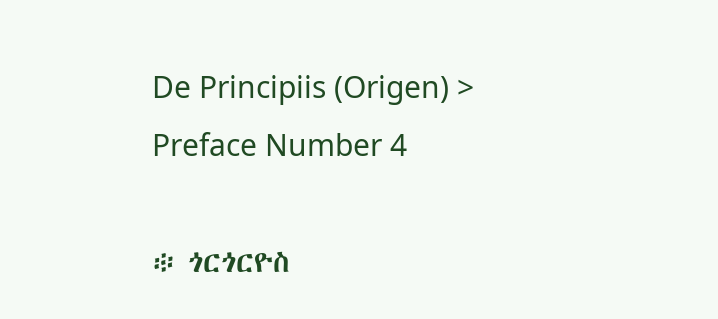De Principiis (Origen) > Preface Number 4

፨ ጎርጎርዮስ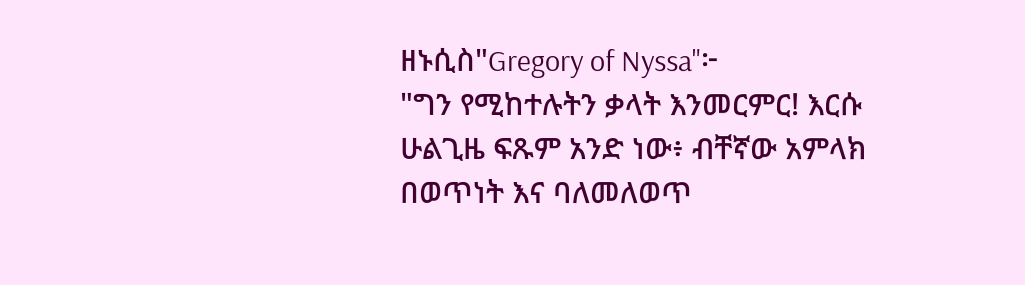ዘኑሲስ"Gregory of Nyssa"፦
"ግን የሚከተሉትን ቃላት እንመርምር! እርሱ ሁልጊዜ ፍጹም አንድ ነው፥ ብቸኛው አምላክ በወጥነት እና ባለመለወጥ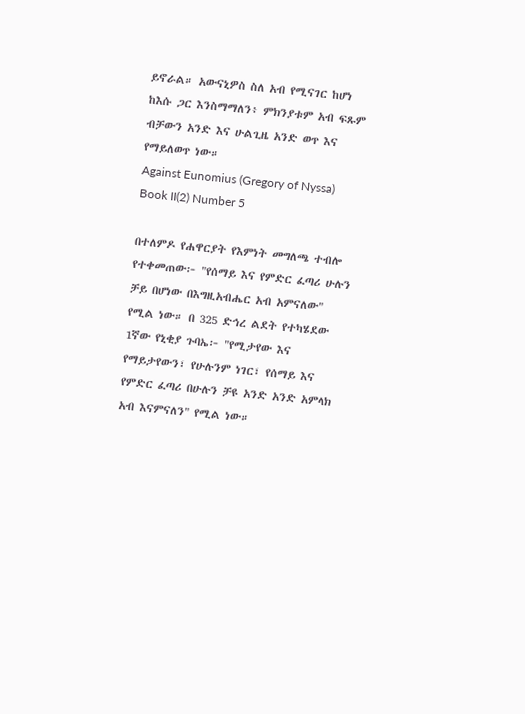ይኖራል። አውናኒዎስ ስለ አብ የሚናገር ከሆነ ከእሱ ጋር እንስማማለን፥ ምክንያቱም አብ ፍጹም ብቻውን አንድ እና ሁልጊዜ አንድ ወጥ እና የማይለወጥ ነው።
Against Eunomius (Gregory of Nyssa) Book II(2) Number 5

በተለምዶ የሐዋርያት የእምነት መግለጫ ተብሎ የተቀመጠው፦ "የሰማይ እና የምድር ፈጣሪ ሁሉን ቻይ በሆነው በእግዚአብሔር አብ አምናለው" የሚል ነው። በ 325 ድኅረ ልደት የተካሄደው 1ኛው የኒቂያ ጉባኤ፦ "የሚታየው እና የማይታየውን፣ የሁሉንም ነገር፣ የሰማይ እና የምድር ፈጣሪ በሁሉን ቻዩ አንድ አንድ አምላክ አብ እናምናለን" የሚል ነው።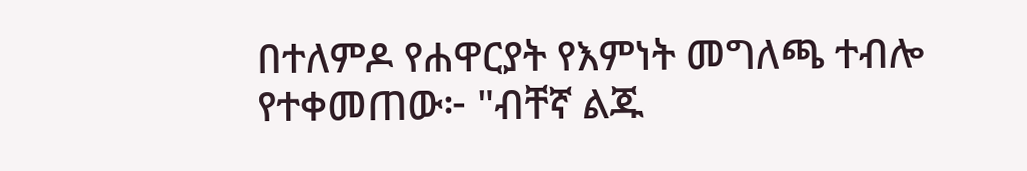በተለምዶ የሐዋርያት የእምነት መግለጫ ተብሎ የተቀመጠው፦ "ብቸኛ ልጁ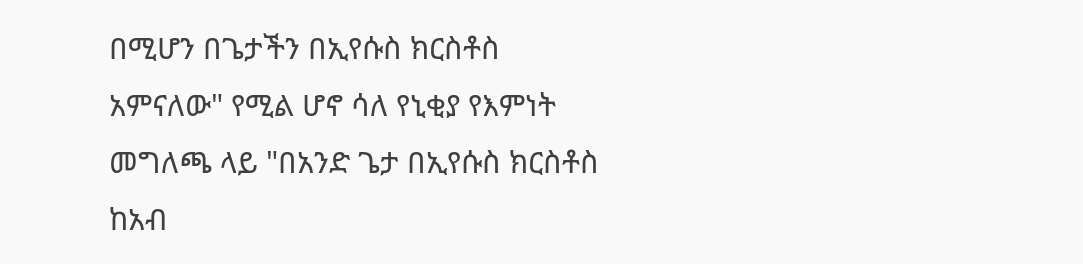በሚሆን በጌታችን በኢየሱስ ክርስቶስ አምናለው" የሚል ሆኖ ሳለ የኒቂያ የእምነት መግለጫ ላይ "በአንድ ጌታ በኢየሱስ ክርስቶስ ከአብ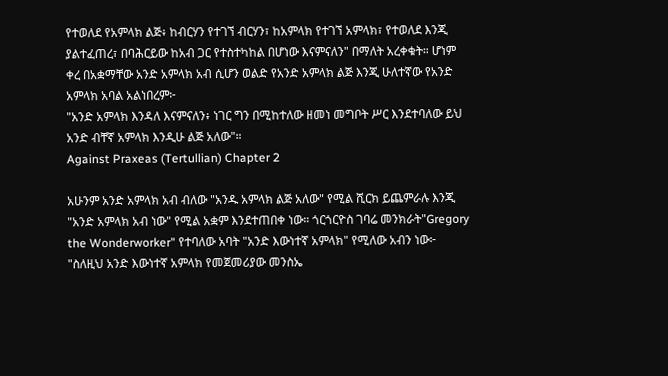የተወለደ የአምላክ ልጅ፥ ከብርሃን የተገኘ ብርሃን፣ ከአምላክ የተገኘ አምላክ፣ የተወለደ እንጂ ያልተፈጠረ፣ በባሕርይው ከአብ ጋር የተስተካከል በሆነው እናምናለን" በማለት አረቀቁት። ሆነም ቀረ በአቋማቸው አንድ አምላክ አብ ሲሆን ወልድ የአንድ አምላክ ልጅ እንጂ ሁለተኛው የአንድ አምላክ አባል አልነበረም፦
"አንድ አምላክ እንዳለ እናምናለን፥ ነገር ግን በሚከተለው ዘመነ መግቦት ሥር እንደተባለው ይህ አንድ ብቸኛ አምላክ እንዲሁ ልጅ አለው"።
Against Praxeas (Tertullian) Chapter 2

አሁንም አንድ አምላክ አብ ብለው "አንዱ አምላክ ልጅ አለው" የሚል ሺርክ ይጨምራሉ እንጂ "አንድ አምላክ አብ ነው" የሚል አቋም እንደተጠበቀ ነው። ጎርጎርዮስ ገባሬ መንክራት"Gregory the Wonderworker" የተባለው አባት "አንድ እውነተኛ አምላክ" የሚለው አብን ነው፦
"ስለዚህ አንድ እውነተኛ አምላክ የመጀመሪያው መንስኤ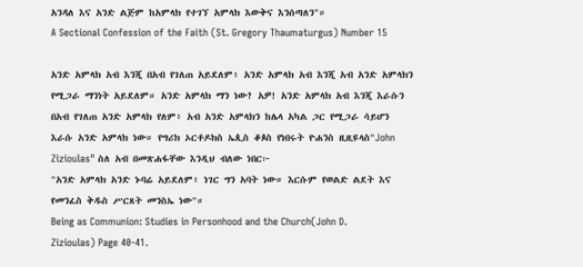አንዳለ እና አንድ ልጅም ከአምላክ የተገኘ አምላክ እውቅና እንሰጣለን"።
A Sectional Confession of the Faith (St. Gregory Thaumaturgus) Number 15

አንድ አምላክ አብ እንጂ በአብ የገለጠ አይደለም፥ አንድ አምላክ አብ እንጂ አብ አንድ አምላክን የሚጋራ ማንነት አይደለም። አንድ አምላክ ማን ነው? አዎ! አንድ አምላክ አብ እንጂ እራሱን በአብ የገለጠ አንድ አምላክ የለም፥ አብ አንድ አምላክን ከሌላ አካል ጋር የሚጋራ ሳይሆን እራሱ አንድ አምላክ ነው። የግሪክ ኦርቶዶክስ ኤጲስ ቆጶስ የነበሩት ዮሐንስ ዚዚዩላስ"John Zizioulas" ስለ አብ በመጽሐፋቸው እንዲህ ብለው ነበር፦
"አንድ አምላክ አንድ ኑባሬ አይደለም፥ ነገር ግን አባት ነው። እርሱም የወልድ ልደት እና የመንፈስ ቅዱስ ሥርጸት መንስኤ ነው"።
Being as Communion: Studies in Personhood and the Church(John D. Zizioulas) Page 40-41.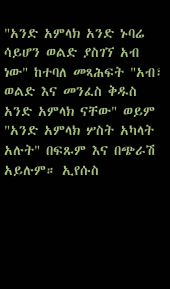"አንድ አምላክ አንድ ኑባሬ ሳይሆን ወልድ ያስገኘ አብ ነው" ከተባለ መጻሕፍት "አብ፣ ወልድ እና መንፈስ ቅዱስ አንድ አምላክ ናቸው" ወይም "አንድ አምላክ ሦስት አካላት አሉት" በፍጹም እና በጭራሽ አይሉም። ኢየሱስ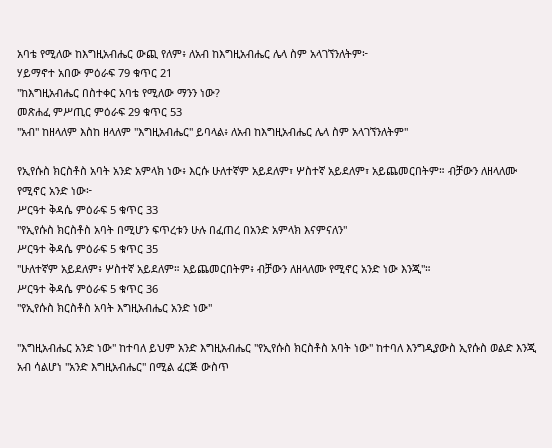አባቴ የሚለው ከእግዚአብሔር ውጪ የለም፥ ለአብ ከእግዚአብሔር ሌላ ስም አላገኘንለትም፦
ሃይማኖተ አበው ምዕራፍ 79 ቁጥር 21
"ከእግዚአብሔር በስተቀር አባቴ የሚለው ማንን ነው?
መጽሐፈ ምሥጢር ምዕራፍ 29 ቁጥር 53
"አብ" ከዘላለም እስከ ዘላለም "እግዚአብሔር" ይባላል፥ ለአብ ከእግዚአብሔር ሌላ ስም አላገኘንለትም"

የኢየሱስ ክርስቶስ አባት አንድ አምላክ ነው፥ እርሱ ሁለተኛም አይደለም፣ ሦስተኛ አይደለም፣ አይጨመርበትም። ብቻውን ለዘላለሙ የሚኖር አንድ ነው፦
ሥርዓተ ቅዳሴ ምዕራፍ 5 ቁጥር 33
"የኢየሱስ ክርስቶስ አባት በሚሆን ፍጥረቱን ሁሉ በፈጠረ በአንድ አምላክ እናምናለን"
ሥርዓተ ቅዳሴ ምዕራፍ 5 ቁጥር 35
"ሁለተኛም አይደለም፥ ሦስተኛ አይደለም። አይጨመርበትም፥ ብቻውን ለዘላለሙ የሚኖር አንድ ነው እንጂ"።
ሥርዓተ ቅዳሴ ምዕራፍ 5 ቁጥር 36
"የኢየሱስ ክርስቶስ አባት እግዚአብሔር አንድ ነው"

"እግዚአብሔር አንድ ነው" ከተባለ ይህም አንድ እግዚአብሔር "የኢየሱስ ክርስቶስ አባት ነው" ከተባለ እንግዲያውስ ኢየሱስ ወልድ እንጂ አብ ሳልሆነ "አንድ እግዚአብሔር" በሚል ፈርጅ ውስጥ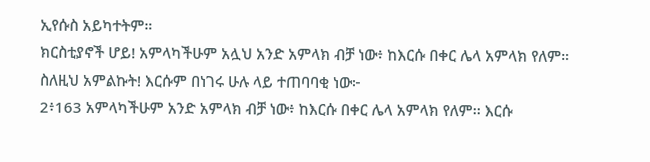ኢየሱስ አይካተትም።
ክርስቲያኖች ሆይ! አምላካችሁም አሏህ አንድ አምላክ ብቻ ነው፥ ከእርሱ በቀር ሌላ አምላክ የለም። ስለዚህ አምልኩት! እርሱም በነገሩ ሁሉ ላይ ተጠባባቂ ነው፦
2፥163 አምላካችሁም አንድ አምላክ ብቻ ነው፥ ከእርሱ በቀር ሌላ አምላክ የለም፡፡ እርሱ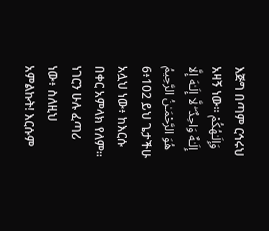እጅግ በጣም ርኅሩህ አዛኝ ነው፡፡ وَإِلَـٰهُكُمْ إِلَـٰهٌ وَاحِدٌ ۖ لَّا إِلَـٰهَ إِلَّا هُوَ الرَّحْمَـٰنُ الرَّحِيمُ
6፥102 ይህ ጌታችሁ አሏህ ነው፥ ከእርሱ በቀር አምላክ የለም፡፡ ነገርን ሁሉ ፈጣሪ ነው፥ ስለዚህ አምልኩት! እርሱም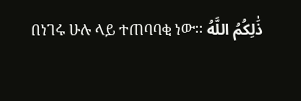በነገሩ ሁሉ ላይ ተጠባባቂ ነው፡፡ ذَٰلِكُمُ اللَّهُ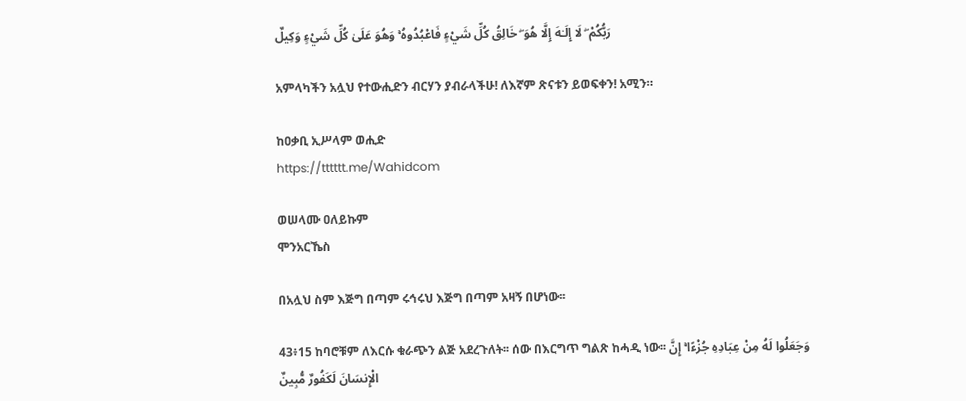رَبُّكُمْ ۖ لَا إِلَـٰهَ إِلَّا هُوَ ۖ خَالِقُ كُلِّ شَيْءٍ فَاعْبُدُوهُ ۚ وَهُوَ عَلَىٰ كُلِّ شَيْءٍ وَكِيلٌ

አምላካችን አሏህ የተውሒድን ብርሃን ያብራላችሁ! ለእኛም ጽናቱን ይወፍቀን! አሚን።

ከዐቃቢ ኢሥላም ወሒድ
https://tttttt.me/Wahidcom

ወሠላሙ ዐለይኩም
ሞንአርኼስ

በአሏህ ስም እጅግ በጣም ሩኅሩህ እጅግ በጣም አዛኝ በሆነው፡፡

43፥15 ከባሮቹም ለእርሱ ቁራጭን ልጅ አደረጉለት፡፡ ሰው በእርግጥ ግልጽ ከሓዲ ነው፡፡ وَجَعَلُوا لَهُ مِنْ عِبَادِهِ جُزْءًا ۚ إِنَّ الْإِنسَانَ لَكَفُورٌ مُّبِينٌ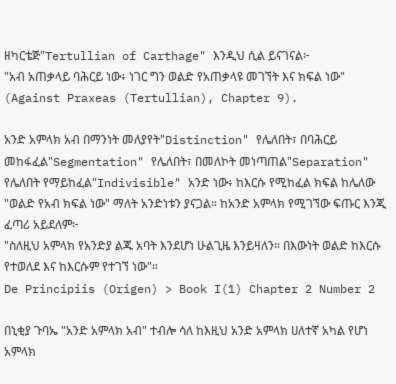ዘካርቴጅ"Tertullian of Carthage" እንዲህ ሲል ይናገናል፦
"አብ አጠቃላይ ባሕርይ ነው፥ ነገር ግን ወልድ የአጠቃላዩ መገኘት እና ክፍል ነው"
(Against Praxeas (Tertullian), Chapter 9).

አንድ አምላክ አብ በማንነት መለያየት"Distinction" የሌለበት፣ በባሕርይ መከፋፈል"Segmentation" የሌለበት፣ በመለኮት መነጣጠል"Separation" የሌለበት የማይከፈል"Indivisible" አንድ ነው፥ ከእርሱ የሚከፈል ክፍል ከሌለው "ወልድ የአብ ክፍል ነው" ማለት አንድነቱን ያናጋል። ከአንድ አምላክ የሚገኘው ፍጡር እንጂ ፈጣሪ አይደለም፦
"ስለዚህ አምላክ የአንድያ ልጁ አባት እንደሆነ ሁልጊዜ እንይዛለን። በእውነት ወልድ ከእርሱ የተወለደ እና ከእርሱም የተገኘ ነው"።
De Principiis (Origen) > Book I(1) Chapter 2 Number 2

በኒቂያ ጉባኤ "አንድ አምላክ አብ" ተብሎ ሳለ ከእዚህ አንድ አምላክ ሀለተኛ አካል የሆነ አምላክ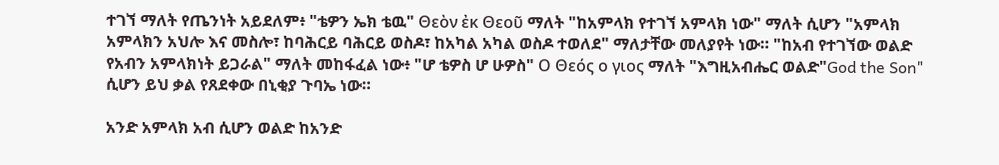ተገኘ ማለት የጤንነት አይደለም፥ "ቴዎን ኤክ ቴዉ" Θεὸν ἐκ Θεοῦ ማለት "ከአምላክ የተገኘ አምላክ ነው" ማለት ሲሆን "አምላክ አምላክን አህሎ እና መስሎ፣ ከባሕርይ ባሕርይ ወስዶ፣ ከአካል አካል ወስዶ ተወለደ" ማለታቸው መለያየት ነው። "ከአብ የተገኘው ወልድ የአብን አምላክነት ይጋራል" ማለት መከፋፈል ነው፥ "ሆ ቴዎስ ሆ ሁዎስ" Ο Θεός ο γιος ማለት "እግዚአብሔር ወልድ"God the Son" ሲሆን ይህ ቃል የጸደቀው በኒቂያ ጉባኤ ነው።

አንድ አምላክ አብ ሲሆን ወልድ ከአንድ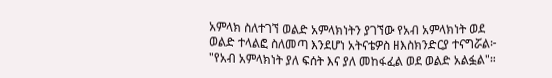አምላክ ስለተገኘ ወልድ አምላክነትን ያገኘው የአብ አምላክነት ወደ ወልድ ተላልፎ ስለመጣ እንደሆነ አትናቴዎስ ዘእስክንድርያ ተናግሯል፦
"የአብ አምላክነት ያለ ፍሰት እና ያለ መከፋፈል ወደ ወልድ አልፏል"።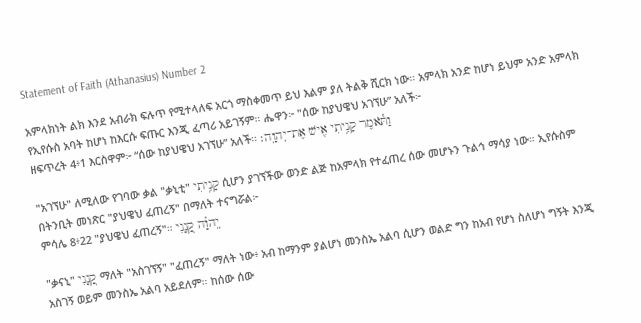Statement of Faith (Athanasius) Number 2

አምላክነት ልክ እንደ አብራክ ፍሉጥ የሚተላለፍ አርጎ ማስቀመጥ ይህ እልም ያለ ትልቅ ሺርክ ነው። አምላክ አንድ ከሆነ ይህም አንድ አምላክ የኢየሱስ አባት ከሆነ ከእርሱ ፍጡር እንጂ ፈጣሪ አይገኝም። ሔዋን፦ "ሰው ከያህዌህ አገኘሁ” አለች፦
ዘፍጥረት 4፥1 እርስዋም፦ “ሰው ከያህዌህ አገኘሁ” አለች። וַתֹּ֕אמֶר קָנִ֥יתִי אִ֖ישׁ אֶת־יְהוָֽה׃

"አገኘሁ" ለሚለው የገባው ቃል "ቃኒቲ" קָנִ֥יתִי ሲሆን ያገኘችው ወንድ ልጅ ከአምላክ የተፈጠረ ሰው መሆኑን ጉልኅ ማሳያ ነው። ኢየሱስም በትንቢት መነጽር "ያህዌህ ፈጠረኝ" በማለት ተናግሯል፦
ምሳሌ 8፥22 "ያህዌህ ፈጠረኝ"። יְֽהוָ֗ה קָ֭נָנִי

"ቃናኒ" קָ֭נָנִי ማለት "አስገኘኝ" "ፈጠረኝ" ማለት ነው፥ አብ ከማንም ያልሆነ መንስኤ አልባ ሲሆን ወልድ ግን ከአብ የሆነ ስለሆነ ግኝት እንጂ አስገኝ ወይም መንስኤ አልባ አይደለም። ከሰው ሰው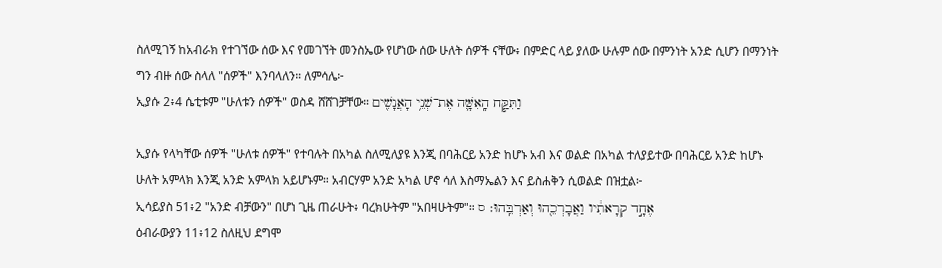ስለሚገኝ ከአብራክ የተገኘው ሰው እና የመገኘት መንስኤው የሆነው ሰው ሁለት ሰዎች ናቸው፥ በምድር ላይ ያለው ሁሉም ሰው በምንነት አንድ ሲሆን በማንነት ግን ብዙ ሰው ስላለ "ሰዎች" እንባላለን። ለምሳሌ፦
ኢያሱ 2፥4 ሴቲቱም "ሁለቱን ሰዎች" ወስዳ ሸሸገቻቸው። וַתִּקַּ֧ח הָֽאִשָּׁ֛ה אֶת־שְׁנֵ֥י הָאֲנָשִׁ֖ים

ኢያሱ የላካቸው ሰዎች "ሁለቱ ሰዎች" የተባሉት በአካል ስለሚለያዩ እንጂ በባሕርይ አንድ ከሆኑ አብ እና ወልድ በአካል ተለያይተው በባሕርይ አንድ ከሆኑ ሁለት አምላክ እንጂ አንድ አምላክ አይሆኑም። አብርሃም አንድ አካል ሆኖ ሳለ እስማኤልን እና ይስሐቅን ሲወልድ በዝቷል፦
ኢሳይያስ 51፥2 "አንድ ብቻውን" በሆነ ጊዜ ጠራሁት፥ ባረክሁትም "አበዛሁትም"። אֶחָ֣ד קְרָאתִ֔יו וַאֲבָרְכֵ֖הוּ וְאַרְבֵּֽהוּ׃ ס
ዕብራውያን 11፥12 ስለዚህ ደግሞ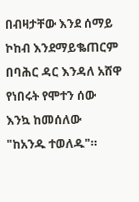በብዛታቸው እንደ ሰማይ ኮከብ እንደማይቈጠርም በባሕር ዳር እንዳለ አሸዋ የነበሩት የሞተን ሰው እንኳ ከመሰለው "ከአንዱ ተወለዱ"።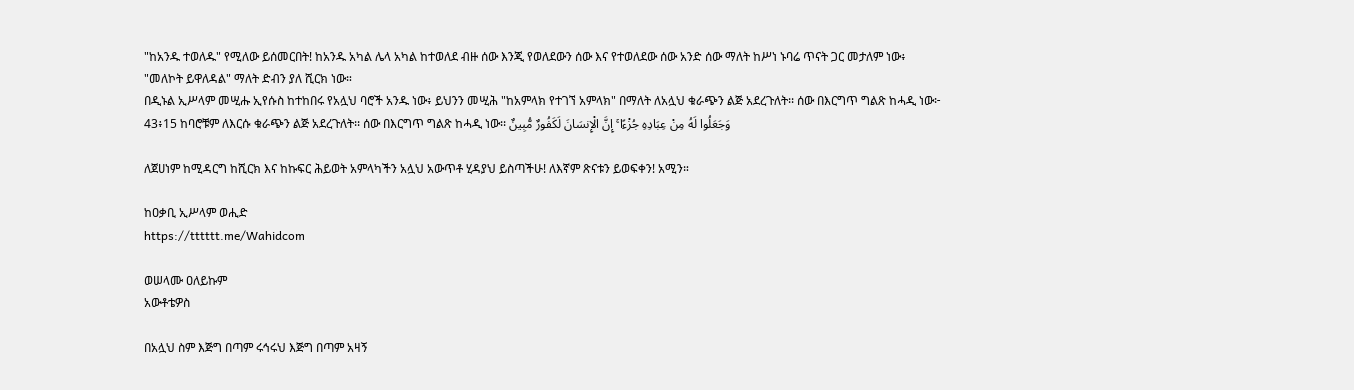"ከአንዱ ተወለዱ" የሚለው ይሰመርበት! ከአንዱ አካል ሌላ አካል ከተወለደ ብዙ ሰው እንጂ የወለደውን ሰው እና የተወለደው ሰው አንድ ሰው ማለት ከሥነ ኑባሬ ጥናት ጋር መታለም ነው፥ "መለኮት ይዋለዳል" ማለት ድብን ያለ ሺርክ ነው።
በዲኑል ኢሥላም መሢሑ ኢየሱስ ከተከበሩ የአሏህ ባሮች አንዱ ነው፥ ይህንን መሢሕ "ከአምላክ የተገኘ አምላክ" በማለት ለአሏህ ቁራጭን ልጅ አደረጉለት፡፡ ሰው በእርግጥ ግልጽ ከሓዲ ነው፦
43፥15 ከባሮቹም ለእርሱ ቁራጭን ልጅ አደረጉለት፡፡ ሰው በእርግጥ ግልጽ ከሓዲ ነው፡፡ وَجَعَلُوا لَهُ مِنْ عِبَادِهِ جُزْءًا ۚ إِنَّ الْإِنسَانَ لَكَفُورٌ مُّبِينٌ

ለጀሀነም ከሚዳርግ ከሺርክ እና ከኩፍር ሕይወት አምላካችን አሏህ አውጥቶ ሂዳያህ ይስጣችሁ! ለእኛም ጽናቱን ይወፍቀን! አሚን።

ከዐቃቢ ኢሥላም ወሒድ
https://tttttt.me/Wahidcom

ወሠላሙ ዐለይኩም
አውቶቴዎስ

በአሏህ ስም እጅግ በጣም ሩኅሩህ እጅግ በጣም አዛኝ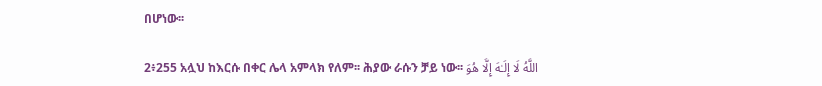በሆነው፡፡

2፥255 አሏህ ከእርሱ በቀር ሌላ አምላክ የለም፡፡ ሕያው ራሱን ቻይ ነው፡፡ اللَّهُ لَا إِلَـٰهَ إِلَّا هُوَ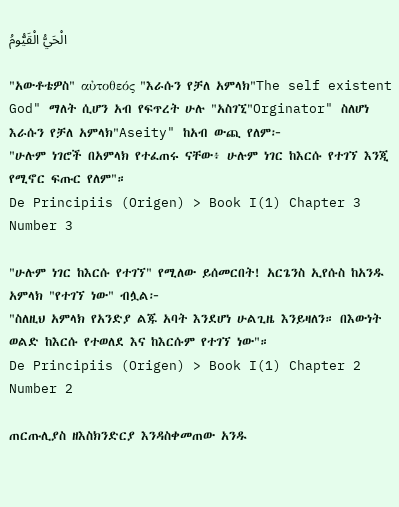الْحَيُّ الْقَيُّومُ

"አውቶቴዎስ" αὐτοθεός "እራሱን የቻለ አምላክ"The self existent God" ማለት ሲሆን አብ የፍጥረት ሁሉ "አስገኚ"Orginator" ስለሆነ እራሱን የቻለ አምላክ"Aseity" ከአብ ውጪ የለም፦
"ሁሉም ነገሮች በአምላክ የተፈጠሩ ናቸው፥ ሁሉም ነገር ከእርሱ የተገኘ እንጂ የሚኖር ፍጡር የለም"።
De Principiis (Origen) > Book I(1) Chapter 3 Number 3

"ሁሉም ነገር ከእርሱ የተገኘ" የሚለው ይሰመርበት! አርጌንስ ኢየሱስ ከአንዱ አምላክ "የተገኘ ነው" ብሏል፦
"ስለዚህ አምላክ የአንድያ ልጁ አባት እንደሆነ ሁልጊዜ እንይዛለን። በእውነት ወልድ ከእርሱ የተወለደ እና ከእርሱም የተገኘ ነው"።
De Principiis (Origen) > Book I(1) Chapter 2 Number 2

ጠርጡሊያስ ዘእስክንድርያ እንዳስቀመጠው አንዱ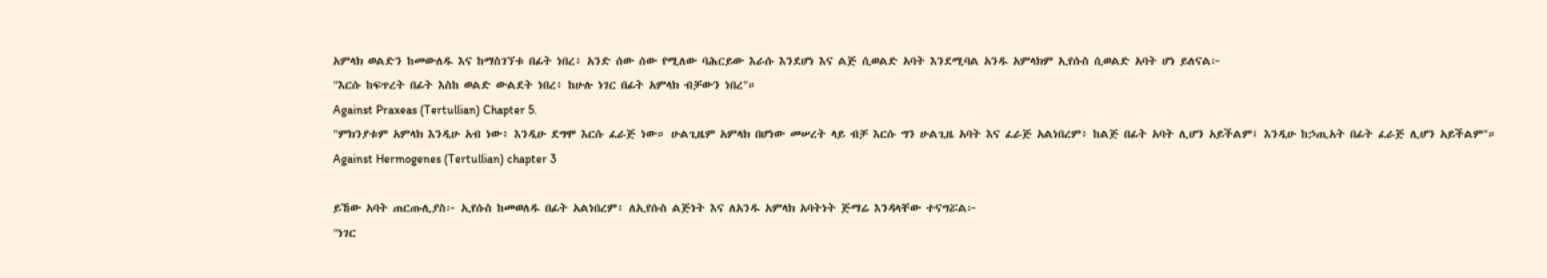አምላክ ወልድን ከመውለዱ እና ከማስገኘቱ በፊት ነበረ፥ አንድ ሰው ሰው የሚለው ባሕርይው እራሱ እንደሆነ እና ልጅ ሲወልድ አባት እንደሚባል አንዱ አምላክም ኢየሱስ ሲወልድ አባት ሆነ ይለናል፦
"እርሱ ከፍጥረት በፊት እስከ ወልድ ውልደት ነበረ፥ ከሁሉ ነገር በፊት አምላክ ብቻውን ነበረ"።
Against Praxeas (Tertullian) Chapter 5.
"ምክንያቱም አምላክ እንዲሁ አብ ነው፥ እንዲሁ ደግሞ እርሱ ፈራጅ ነው። ሁልጊዜም አምላክ በሆነው መሠረት ላይ ብቻ እርሱ ግን ሁልጊዜ አባት እና ፈራጅ አልነበረም፥ ከልጅ በፊት አባት ሊሆን አይችልም፤ እንዲሁ ከኃጢአት በፊት ፈራጅ ሊሆን አይችልም"።
Against Hermogenes (Tertullian) chapter 3

ይኸው አባት ጠርጡሊያስ፦ ኢየሱስ ከመወለዱ በፊት አልነበረም፥ ለኢየሱስ ልጅነት እና ለአንዱ አምላክ አባትነት ጅማሬ እንዳላቸው ተናግሯል፦
"ነገር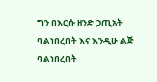ግን በእርሱ ዘንድ ኃጢአት ባልነበረበት እና እንዲሁ ልጅ ባልነበረበት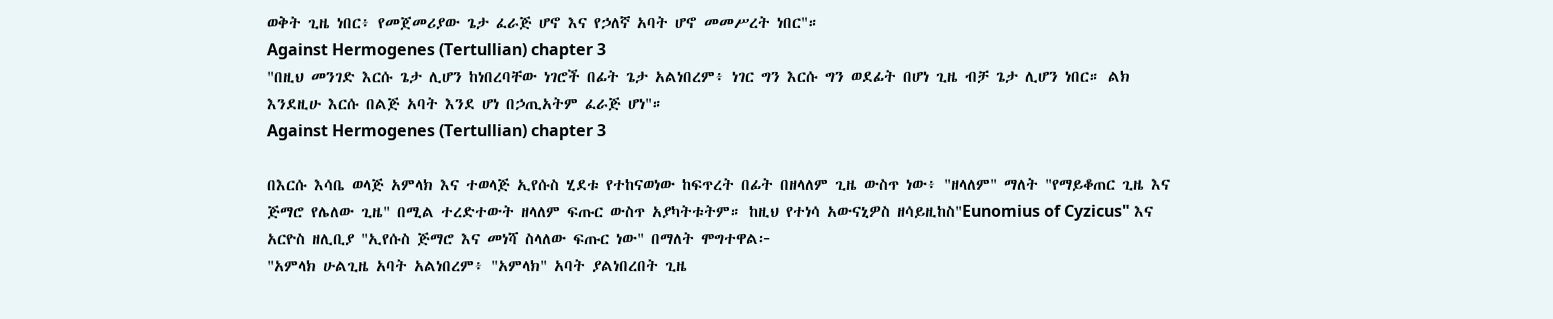ወቅት ጊዜ ነበር፥ የመጀመሪያው ጌታ ፈራጅ ሆኖ እና የኃለኛ አባት ሆኖ መመሥረት ነበር"።
Against Hermogenes (Tertullian) chapter 3
"በዚህ መንገድ እርሱ ጌታ ሊሆን ከነበረባቸው ነገሮች በፊት ጌታ አልነበረም፥ ነገር ግን እርሱ ግን ወደፊት በሆነ ጊዜ ብቻ ጌታ ሊሆን ነበር። ልክ እንደዚሁ እርሱ በልጅ አባት እንደ ሆነ በኃጢአትም ፈራጅ ሆነ"።
Against Hermogenes (Tertullian) chapter 3

በእርሱ እሳቤ ወላጅ አምላክ እና ተወላጅ ኢየሱስ ሂደቱ የተከናወነው ከፍጥረት በፊት በዘላለም ጊዜ ውስጥ ነው፥ "ዘላለም" ማለት "የማይቆጠር ጊዜ እና ጅማሮ የሌለው ጊዜ" በሚል ተረድተውት ዘላለም ፍጡር ውስጥ አያካትቱትም። ከዚህ የተነሳ አውናኒዎስ ዘሳይዚከስ"Eunomius of Cyzicus" እና አርዮስ ዘሊቢያ "ኢየሱስ ጅማሮ እና መነሻ ስላለው ፍጡር ነው" በማለት ሞግተዋል፦
"አምላክ ሁልጊዜ አባት አልነበረም፥ "አምላክ" አባት ያልነበረበት ጊዜ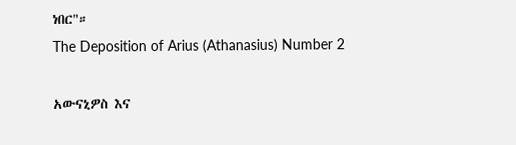ነበር"።
The Deposition of Arius (Athanasius) Number 2

አውናኒዎስ እና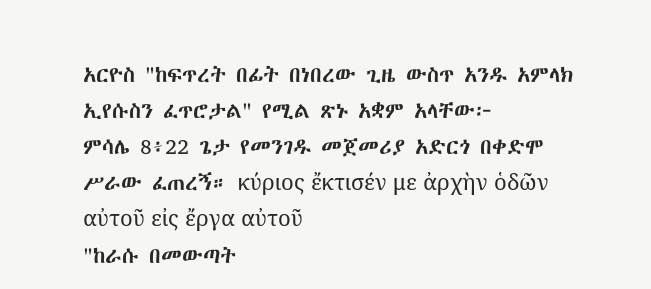አርዮስ "ከፍጥረት በፊት በነበረው ጊዜ ውስጥ አንዱ አምላክ ኢየሱስን ፈጥሮታል" የሚል ጽኑ አቋም አላቸው፦
ምሳሌ 8፥22 ጌታ የመንገዱ መጀመሪያ አድርጎ በቀድሞ ሥራው ፈጠረኝ። κύριος ἔκτισέν με ἀρχὴν ὁδῶν αὐτοῦ εἰς ἔργα αὐτοῦ
"ከራሱ በመውጣት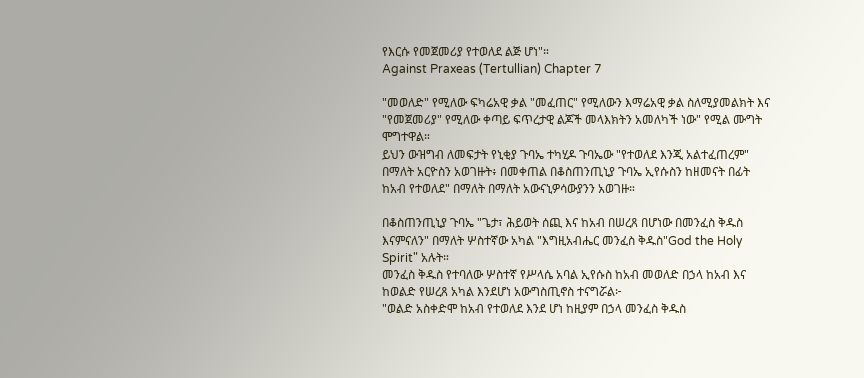የእርሱ የመጀመሪያ የተወለደ ልጅ ሆነ"።
Against Praxeas (Tertullian) Chapter 7

"መወለድ" የሚለው ፍካሬአዊ ቃል "መፈጠር" የሚለውን እማሬአዊ ቃል ስለሚያመልክት እና "የመጀመሪያ" የሚለው ቀጣይ ፍጥረታዊ ልጆች መላእክትን አመለካች ነው" የሚል ሙግት ሞግተዋል።
ይህን ውዝግብ ለመፍታት የኒቂያ ጉባኤ ተካሂዶ ጉባኤው "የተወለደ እንጂ አልተፈጠረም" በማለት አርዮስን አወገዙት፥ በመቀጠል በቆስጠንጢኒያ ጉባኤ ኢየሱስን ከዘመናት በፊት ከአብ የተወለደ" በማለት በማለት አውናኒዎሳውያንን አወገዙ።

በቆስጠንጢኒያ ጉባኤ "ጌታ፣ ሕይወት ሰጪ እና ከአብ በሠረጸ በሆነው በመንፈስ ቅዱስ እናምናለን" በማለት ሦስተኛው አካል "እግዚአብሔር መንፈስ ቅዱስ"God the Holy Spirit" አሉት።
መንፈስ ቅዱስ የተባለው ሦስተኛ የሥላሴ አባል ኢየሱስ ከአብ መወለድ በኃላ ከአብ እና ከወልድ የሠረጸ አካል እንደሆነ አውግስጢኖስ ተናግሯል፦
"ወልድ አስቀድሞ ከአብ የተወለደ እንደ ሆነ ከዚያም በኃላ መንፈስ ቅዱስ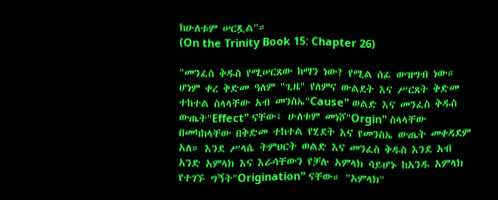ከሁለቱም ሠርጿል"።
(On the Trinity Book 15: Chapter 26)

"መንፈስ ቅዱስ የሚሠርጸው ከማን ነው? የሚል ሰፊ ውዝግብ ነው። ሆነም ቀረ ቅድመ ዓለም "ጊዜ" የለምና ውልደት እና ሥርጸት ቅድመ ተከተል ስላላቸው አብ መንስኤ"Cause" ወልድ እና መንፈስ ቅዱስ ውጤት"Effect" ናቸው፥ ሁለቱም መነሾ"Orgin" ስላላቸው በመካከላቸው በቅድመ ተከተል የሂደት እና የመንስኤ ውጤት መቀዳደም አለ። እንደ ሥላሴ ትምህርት ወልድ እና መንፈስ ቅዱስ እንደ አብ አንድ አምላክ እና እራሳቸውን የቻሉ አምላክ ሳይሆኑ ከአንዱ አምላክ የተገኙ ግኝት"Origination" ናቸው። "አምላክ"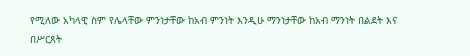የሚለው አካላዊ ስም የሌላቸው ምንነታቸው ከአብ ምንነት እንዲሁ ማንነታቸው ከአብ ማንነት በልደት እና በሥርጸት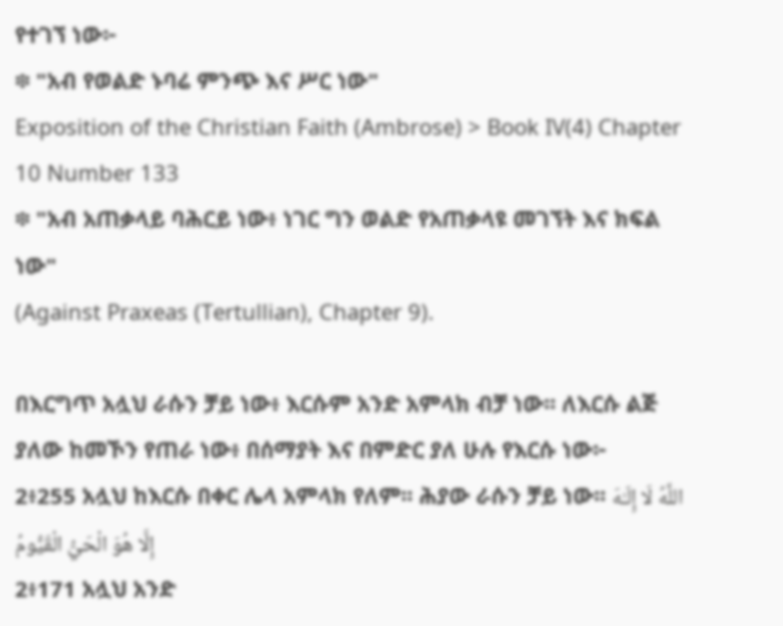የተገኘ ነው፦
፨ "አብ የወልድ ኑባሬ ምንጭ እና ሥር ነው"
Exposition of the Christian Faith (Ambrose) > Book IV(4) Chapter 10 Number 133
፨ "አብ አጠቃላይ ባሕርይ ነው፥ ነገር ግን ወልድ የአጠቃላዩ መገኘት እና ክፍል ነው"
(Against Praxeas (Tertullian), Chapter 9).

በእርግጥ አሏህ ራሱን ቻይ ነው፥ እርሱም አንድ አምላክ ብቻ ነው፡፡ ለእርሱ ልጅ ያለው ከመኾን የጠራ ነው፥ በሰማያት እና በምድር ያለ ሁሉ የእርሱ ነው፦
2፥255 አሏህ ከእርሱ በቀር ሌላ አምላክ የለም፡፡ ሕያው ራሱን ቻይ ነው፡፡ اللَّهُ لَا إِلَـٰهَ إِلَّا هُوَ الْحَيُّ الْقَيُّومُ
2፥171 አሏህ አንድ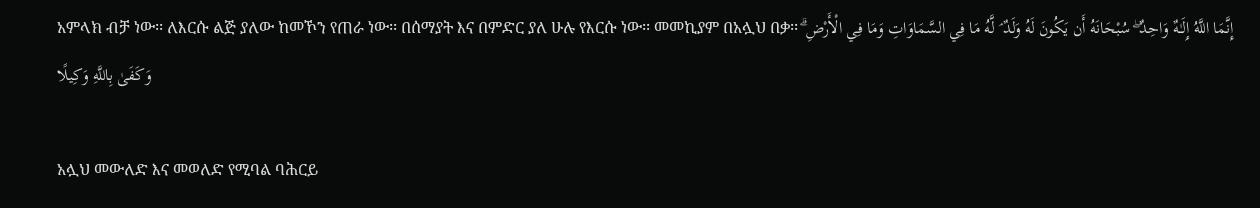አምላክ ብቻ ነው፡፡ ለእርሱ ልጅ ያለው ከመኾን የጠራ ነው፡፡ በሰማያት እና በምድር ያለ ሁሉ የእርሱ ነው፡፡ መመኪያም በአሏህ በቃ፡፡ إِنَّمَا اللَّهُ إِلَـٰهٌ وَاحِدٌ ۖ سُبْحَانَهُ أَن يَكُونَ لَهُ وَلَدٌ ۘ لَّهُ مَا فِي السَّمَاوَاتِ وَمَا فِي الْأَرْضِ ۗ وَكَفَىٰ بِاللَّهِ وَكِيلًا

አሏህ መውለድ እና መወለድ የሚባል ባሕርይ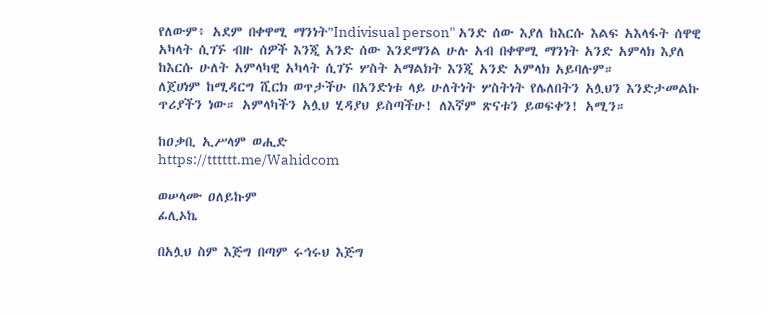የለውም፥ አደም በቀዋሚ ማንነት"Indivisual person" አንድ ሰው እያለ ከእርሱ እልፍ አእላፋት ሰዋዊ አካላት ሲገኙ ብዙ ሰዎች እንጂ አንድ ሰው እንደማንል ሁሉ አብ በቀዋሚ ማንነት አንድ አምላክ እያለ ከእርሱ ሁለት አምላካዊ አካላት ሲገኙ ሦስት አማልክት እንጂ አንድ አምላክ አይባሉም።
ለጀሀነም ከሚዳርግ ሺርክ ወጥታችሁ በአንድነቱ ላይ ሁለትነት ሦስትነት የሌለበትን አሏህን እንድታመልኩ ጥሪያችን ነው። አምላካችን አሏህ ሂዳያህ ይስጣችሁ! ለእኛም ጽናቱን ይወፍቀን! አሚን።

ከዐቃቢ ኢሥላም ወሒድ
https://tttttt.me/Wahidcom

ወሠላሙ ዐለይኩም
ፊሊኦኬ

በአሏህ ስም እጅግ በጣም ሩኅሩህ እጅግ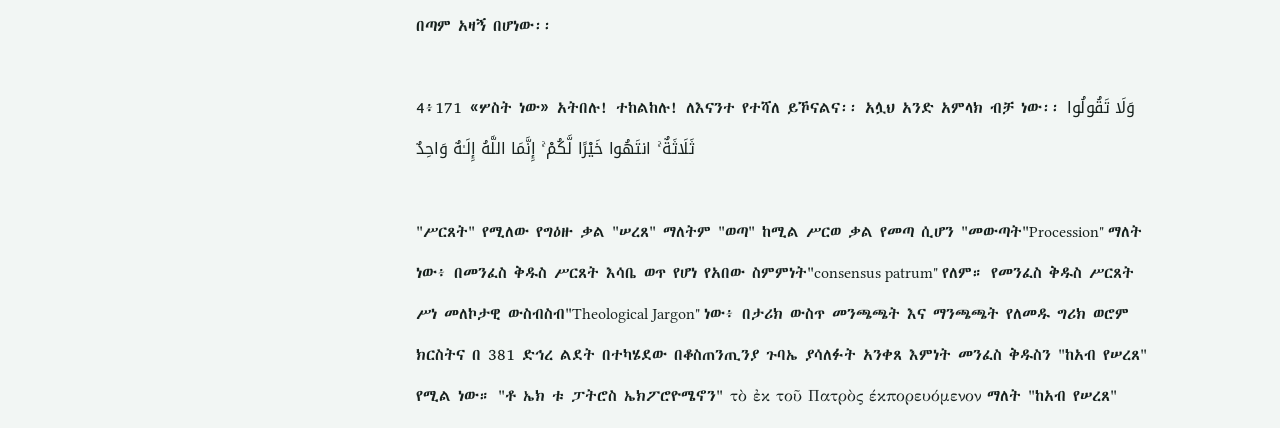በጣም አዛኝ በሆነው፡፡

4፥171 «ሦስት ነው» አትበሉ! ተከልከሉ! ለእናንተ የተሻለ ይኾናልና፡፡ አሏህ አንድ አምላክ ብቻ ነው፡፡ وَلَا تَقُولُوا ثَلَاثَةٌ ۚ انتَهُوا خَيْرًا لَّكُمْ ۚ إِنَّمَا اللَّهُ إِلَـٰهٌ وَاحِدٌ

"ሥርጸት" የሚለው የግዕዙ ቃል "ሠረጸ" ማለትም "ወጣ" ከሚል ሥርወ ቃል የመጣ ሲሆን "መውጣት"Procession" ማለት ነው፥ በመንፈስ ቅዱስ ሥርጸት እሳቤ ወጥ የሆነ የአበው ስምምነት"consensus patrum" የለም። የመንፈስ ቅዱስ ሥርጸት ሥነ መለኮታዊ ውስብስብ"Theological Jargon" ነው፥ በታሪክ ውስጥ መንጫጫት እና ማንጫጫት የለመዱ ግሪክ ወሮም ክርስትና በ 381 ድኅረ ልደት በተካሄደው በቆስጠንጢንያ ጉባኤ ያሳለፉት አንቀጸ እምነት መንፈስ ቅዱስን "ከአብ የሠረጸ" የሚል ነው። "ቶ ኤክ ቱ ፓትሮስ ኤክፖሮዮሜኖን" τὸ ἐκ τοῦ Πατρὸς έκπορευόμενον ማለት "ከአብ የሠረጸ"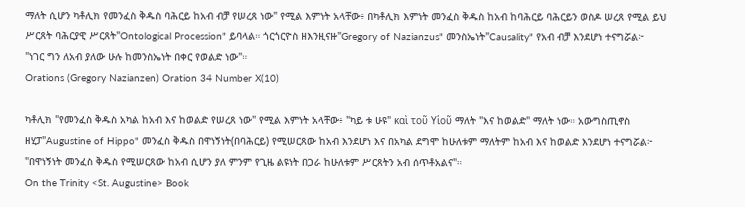ማለት ሲሆን ካቶሊክ የመንፈስ ቅዱስ ባሕርይ ከአብ ብቻ የሠረጸ ነው" የሚል እምነት አላቸው፥ በካቶሊክ እምነት መንፈስ ቅዱስ ከአብ ከባሕርይ ባሕርይን ወስዶ ሠረጸ የሚል ይህ ሥርጸት ባሕርያዊ ሥርጸት"Ontological Procession" ይባላል። ጎርጎርዮስ ዘእንዚናዙ"Gregory of Nazianzus" መንስኤነት"Causality" የአብ ብቻ እንደሆነ ተናግሯል፦
"ነገር ግን ለአብ ያለው ሁሉ ከመንስኤነት በቀር የወልድ ነው"።
Orations (Gregory Nazianzen) Oration 34 Number X(10)

ካቶሊክ "የመንፈስ ቅዱስ አካል ከአብ እና ከወልድ የሠረጸ ነው" የሚል እምነት አላቸው፥ "ካይ ቱ ሁዩ" καὶ τοῦ Υἱοῦ ማለት "እና ከወልድ" ማለት ነው። አውግስጢኖስ ዘሂፓ"Augustine of Hippo" መንፈስ ቅዱስ በዋነኝነት(በባሕርይ) የሚሠርጸው ከአብ እንደሆነ እና በአካል ደግሞ ከሁለቱም ማለትም ከአብ እና ከወልድ እንደሆነ ተናግሯል፦
"በዋነኝነት መንፈስ ቅዱስ የሚሠርጸው ከአብ ሲሆን ያለ ምንም የጊዜ ልዩነት በጋራ ከሁለቱም ሥርጸትን አብ ሰጥቶአልና"።
On the Trinity <St. Augustine> Book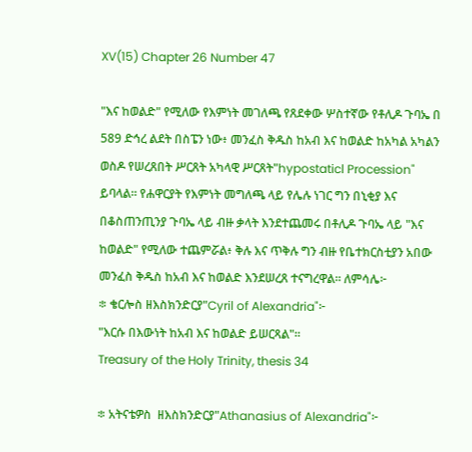XV(15) Chapter 26 Number 47

"እና ከወልድ" የሚለው የእምነት መገለጫ የጸደቀው ሦስተኛው የቶሊዶ ጉባኤ በ 589 ድኅረ ልደት በስፔን ነው፥ መንፈስ ቅዱስ ከአብ እና ከወልድ ከአካል አካልን ወስዶ የሠረጸበት ሥርጸት አካላዊ ሥርጸት"hypostaticl Procession" ይባላል። የሐዋርያት የእምነት መግለጫ ላይ የሌሉ ነገር ግን በኒቂያ እና በቆስጠንጢንያ ጉባኤ ላይ ብዙ ቃላት እንደተጨመሩ በቶሊዶ ጉባኤ ላይ "እና ከወልድ" የሚለው ተጨምሯል፥ ቅሉ እና ጥቅሉ ግን ብዙ የቤተክርስቲያን አበው መንፈስ ቅዱስ ከአብ እና ከወልድ እንደሠረጸ ተናግረዋል። ለምሳሌ፦
፨ ቄርሎስ ዘእስክንድርያ"Cyril of Alexandria"፦
"እርሱ በእውነት ከአብ እና ከወልድ ይሠርጻል"።
Treasury of the Holy Trinity, thesis 34

፨ አትናቴዎስ  ዘእስክንድርያ"Athanasius of Alexandria"፦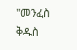"መንፈስ ቅዱስ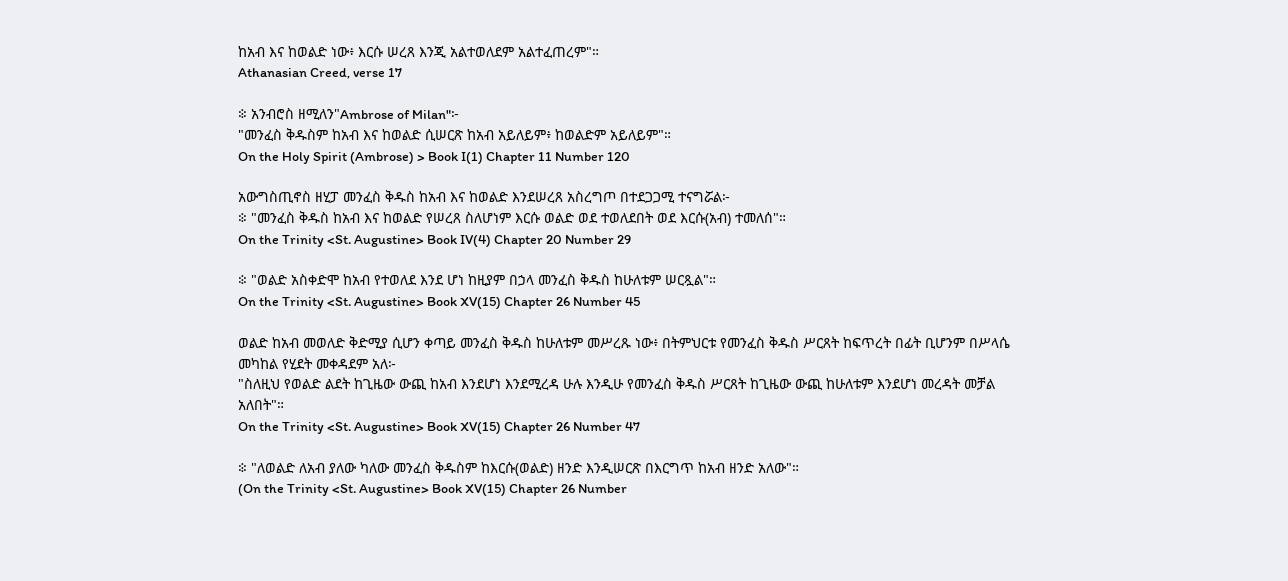ከአብ እና ከወልድ ነው፥ እርሱ ሠረጸ እንጂ አልተወለደም አልተፈጠረም"።
Athanasian Creed, verse 17

፨ አንብሮስ ዘሚለን"Ambrose of Milan"፦
"መንፈስ ቅዱስም ከአብ እና ከወልድ ሲሠርጽ ከአብ አይለይም፥ ከወልድም አይለይም"።
On the Holy Spirit (Ambrose) > Book I(1) Chapter 11 Number 120

አውግስጢኖስ ዘሂፓ መንፈስ ቅዱስ ከአብ እና ከወልድ እንደሠረጸ አስረግጦ በተደጋጋሚ ተናግሯል፦
፨ "መንፈስ ቅዱስ ከአብ እና ከወልድ የሠረጸ ስለሆነም እርሱ ወልድ ወደ ተወለደበት ወደ እርሱ(አብ) ተመለሰ"።
On the Trinity <St. Augustine> Book IV(4) Chapter 20 Number 29

፨ "ወልድ አስቀድሞ ከአብ የተወለደ እንደ ሆነ ከዚያም በኃላ መንፈስ ቅዱስ ከሁለቱም ሠርጿል"።
On the Trinity <St. Augustine> Book XV(15) Chapter 26 Number 45

ወልድ ከአብ መወለድ ቅድሚያ ሲሆን ቀጣይ መንፈስ ቅዱስ ከሁለቱም መሥረጹ ነው፥ በትምህርቱ የመንፈስ ቅዱስ ሥርጸት ከፍጥረት በፊት ቢሆንም በሥላሴ መካከል የሂደት መቀዳደም አለ፦
"ስለዚህ የወልድ ልደት ከጊዜው ውጪ ከአብ እንደሆነ እንደሚረዳ ሁሉ እንዲሁ የመንፈስ ቅዱስ ሥርጸት ከጊዜው ውጪ ከሁለቱም እንደሆነ መረዳት መቻል አለበት"።
On the Trinity <St. Augustine> Book XV(15) Chapter 26 Number 47

፨ "ለወልድ ለአብ ያለው ካለው መንፈስ ቅዱስም ከእርሱ(ወልድ) ዘንድ እንዲሠርጽ በእርግጥ ከአብ ዘንድ አለው"።
(On the Trinity <St. Augustine> Book XV(15) Chapter 26 Number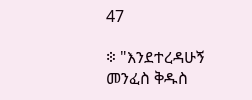47

፨ "እንደተረዳሁኝ መንፈስ ቅዱስ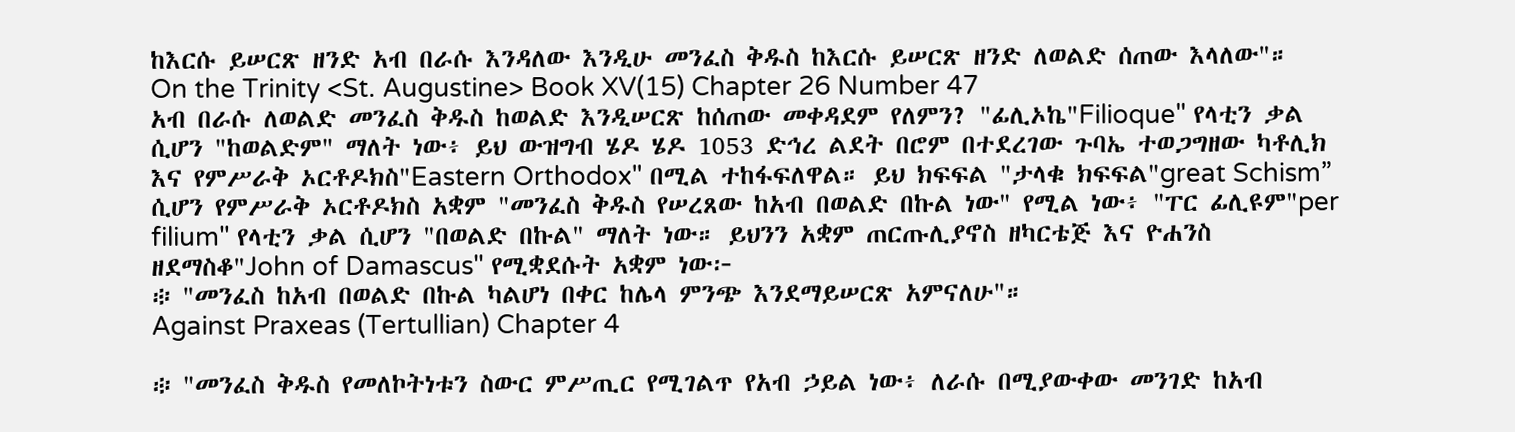ከእርሱ ይሠርጽ ዘንድ አብ በራሱ እንዳለው እንዲሁ መንፈስ ቅዱስ ከእርሱ ይሠርጽ ዘንድ ለወልድ ሰጠው እላለው"።
On the Trinity <St. Augustine> Book XV(15) Chapter 26 Number 47
አብ በራሱ ለወልድ መንፈስ ቅዱስ ከወልድ እንዲሠርጽ ከሰጠው መቀዳደም የለምን? "ፊሊኦኬ"Filioque" የላቲን ቃል ሲሆን "ከወልድም" ማለት ነው፥ ይህ ውዝግብ ሄዶ ሄዶ 1053 ድኅረ ልደት በሮም በተደረገው ጉባኤ ተወጋግዘው ካቶሊክ እና የምሥራቅ ኦርቶዶክስ"Eastern Orthodox" በሚል ተከፋፍለዋል። ይህ ክፍፍል "ታላቁ ክፍፍል"great Schism” ሲሆን የምሥራቅ ኦርቶዶክስ አቋም "መንፈስ ቅዱስ የሠረጸው ከአብ በወልድ በኩል ነው" የሚል ነው፥ "ፐር ፊሊዩም"per filium" የላቲን ቃል ሲሆን "በወልድ በኩል" ማለት ነው። ይህንን አቋም ጠርጡሊያኖስ ዘካርቴጅ እና ዮሐንስ ዘደማስቆ"John of Damascus" የሚቋደሱት አቋም ነው፦
፨ "መንፈስ ከአብ በወልድ በኩል ካልሆነ በቀር ከሌላ ምንጭ እንደማይሠርጽ አምናለሁ"።
Against Praxeas (Tertullian) Chapter 4

፨ "መንፈስ ቅዱስ የመለኮትነቱን ስውር ምሥጢር የሚገልጥ የአብ ኃይል ነው፥ ለራሱ በሚያውቀው መንገድ ከአብ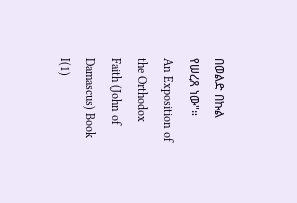በወልድ በኩል የሠረጸ ነው"።
An Exposition of the Orthodox Faith (John of Damascus) Book I(1)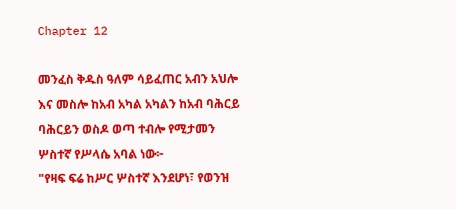Chapter 12

መንፈስ ቅዱስ ዓለም ሳይፈጠር አብን አህሎ እና መስሎ ከአብ አካል አካልን ከአብ ባሕርይ ባሕርይን ወስዶ ወጣ ተብሎ የሚታመን ሦስተኛ የሥላሴ አባል ነው፦
"የዛፍ ፍሬ ከሥር ሦስተኛ እንደሆነ፣ የወንዝ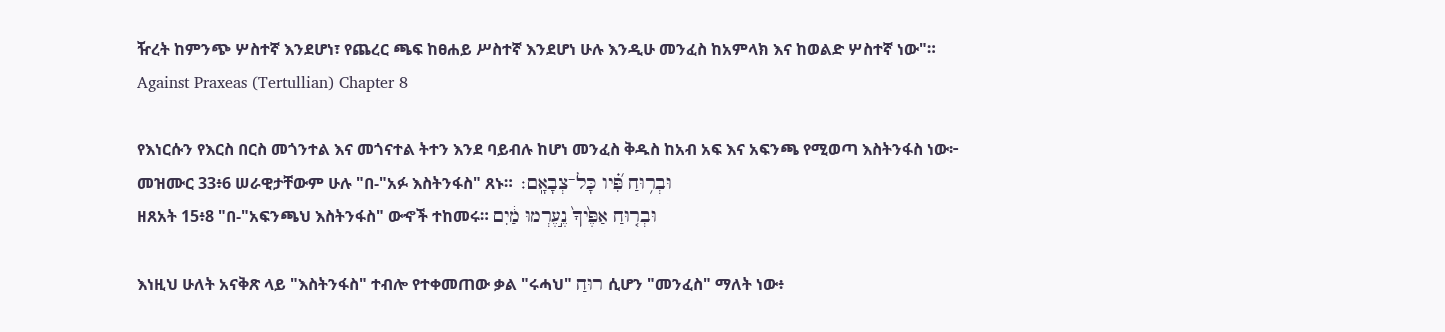ዥረት ከምንጭ ሦስተኛ እንደሆነ፣ የጨረር ጫፍ ከፀሐይ ሥስተኛ እንደሆነ ሁሉ እንዲሁ መንፈስ ከአምላክ እና ከወልድ ሦስተኛ ነው"።
Against Praxeas (Tertullian) Chapter 8

የእነርሱን የእርስ በርስ መጎንተል እና መጎናተል ትተን እንደ ባይብሉ ከሆነ መንፈስ ቅዱስ ከአብ አፍ እና አፍንጫ የሚወጣ እስትንፋስ ነው፦
መዝሙር 33፥6 ሠራዊታቸውም ሁሉ "በ-"አፉ እስትንፋስ" ጸኑ።  וּבְר֥וּחַ פִּ֝֗יו כָּל־צְבָאָֽם׃
ዘጸአት 15፥8 "በ-"አፍንጫህ እስትንፋስ" ውኆች ተከመሩ። וּבְר֤וּחַ אַפֶּ֙יךָ֙ נֶ֣עֶרְמוּ מַ֔יִם

እነዚህ ሁለት አናቅጽ ላይ "እስትንፋስ" ተብሎ የተቀመጠው ቃል "ሩሓህ" רוּחַ ሲሆን "መንፈስ" ማለት ነው፥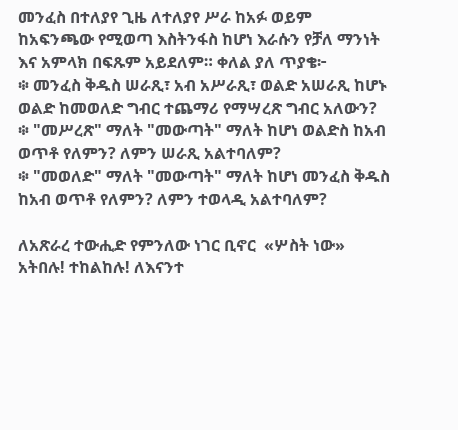መንፈስ በተለያየ ጊዜ ለተለያየ ሥራ ከአፉ ወይም ከአፍንጫው የሚወጣ እስትንፋስ ከሆነ እራሱን የቻለ ማንነት እና አምላክ በፍጹም አይደለም። ቀለል ያለ ጥያቄ፦
፨ መንፈስ ቅዱስ ሠራጺ፣ አብ አሥራጺ፣ ወልድ አሠራጺ ከሆኑ ወልድ ከመወለድ ግብር ተጨማሪ የማሣረጽ ግብር አለውን?
፨ "መሥረጽ" ማለት "መውጣት" ማለት ከሆነ ወልድስ ከአብ ወጥቶ የለምን? ለምን ሠራጺ አልተባለም?
፨ "መወለድ" ማለት "መውጣት" ማለት ከሆነ መንፈስ ቅዱስ ከአብ ወጥቶ የለምን? ለምን ተወላዲ አልተባለም?

ለአጽራረ ተውሒድ የምንለው ነገር ቢኖር  «ሦስት ነው» አትበሉ! ተከልከሉ! ለእናንተ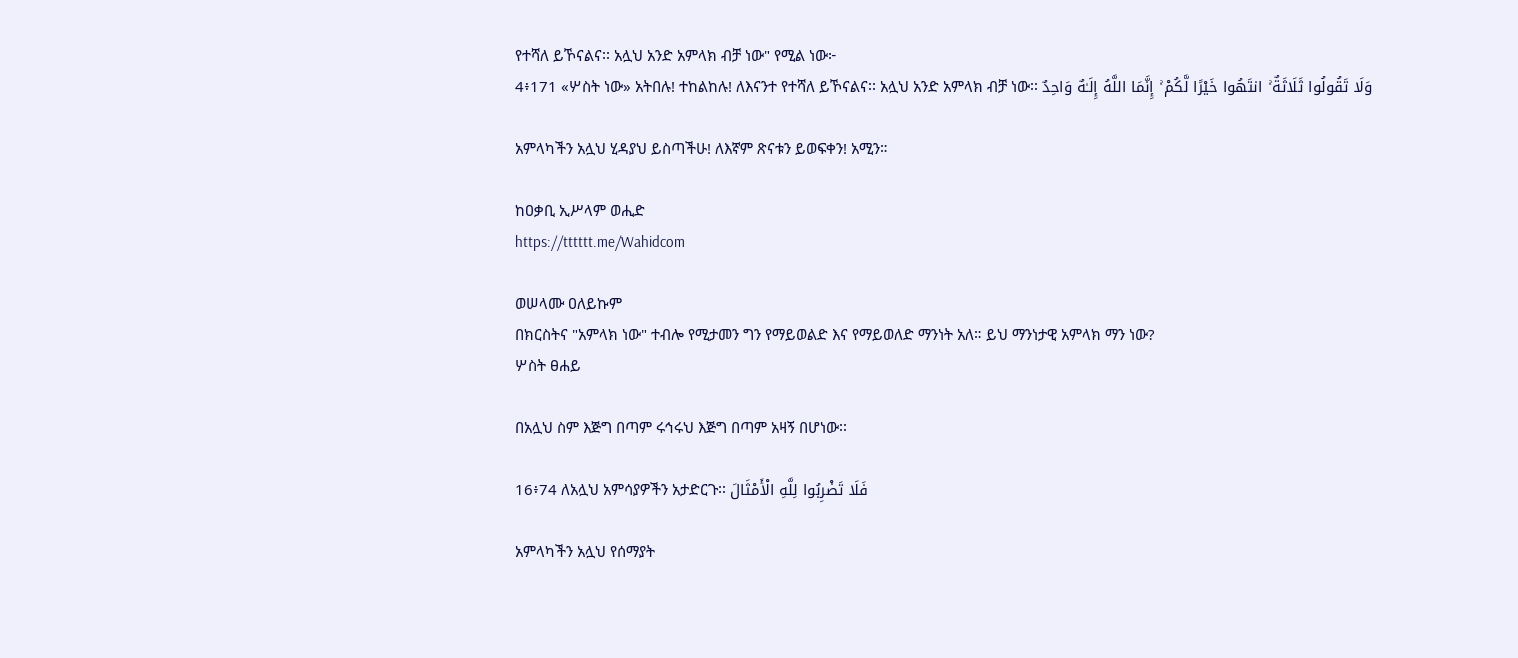የተሻለ ይኾናልና፡፡ አሏህ አንድ አምላክ ብቻ ነው" የሚል ነው፦
4፥171 «ሦስት ነው» አትበሉ! ተከልከሉ! ለእናንተ የተሻለ ይኾናልና፡፡ አሏህ አንድ አምላክ ብቻ ነው፡፡ وَلَا تَقُولُوا ثَلَاثَةٌ ۚ انتَهُوا خَيْرًا لَّكُمْ ۚ إِنَّمَا اللَّهُ إِلَـٰهٌ وَاحِدٌ

አምላካችን አሏህ ሂዳያህ ይስጣችሁ! ለእኛም ጽናቱን ይወፍቀን! አሚን።

ከዐቃቢ ኢሥላም ወሒድ
https://tttttt.me/Wahidcom

ወሠላሙ ዐለይኩም
በክርስትና "አምላክ ነው" ተብሎ የሚታመን ግን የማይወልድ እና የማይወለድ ማንነት አለ። ይህ ማንነታዊ አምላክ ማን ነው?
ሦስት ፀሐይ

በአሏህ ስም እጅግ በጣም ሩኅሩህ እጅግ በጣም አዛኝ በሆነው፡፡

16፥74 ለአሏህ አምሳያዎችን አታድርጉ፡፡ فَلَا تَضْرِبُوا لِلَّهِ الْأَمْثَالَ

አምላካችን አሏህ የሰማያት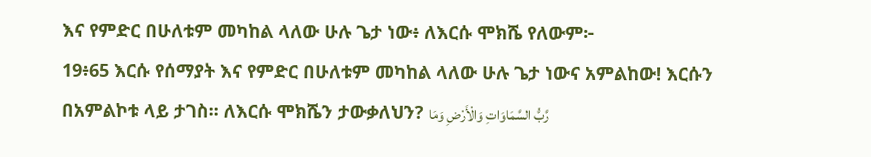እና የምድር በሁለቱም መካከል ላለው ሁሉ ጌታ ነው፥ ለእርሱ ሞክሼ የለውም፦
19፥65 እርሱ የሰማያት እና የምድር በሁለቱም መካከል ላለው ሁሉ ጌታ ነውና አምልከው! እርሱን በአምልኮቱ ላይ ታገስ፡፡ ለእርሱ ሞክሼን ታውቃለህን? رَّبُّ السَّمَاوَاتِ وَالْأَرْضِ وَمَا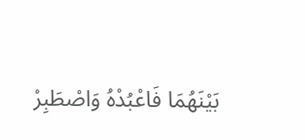بَيْنَهُمَا فَاعْبُدْهُ وَاصْطَبِرْ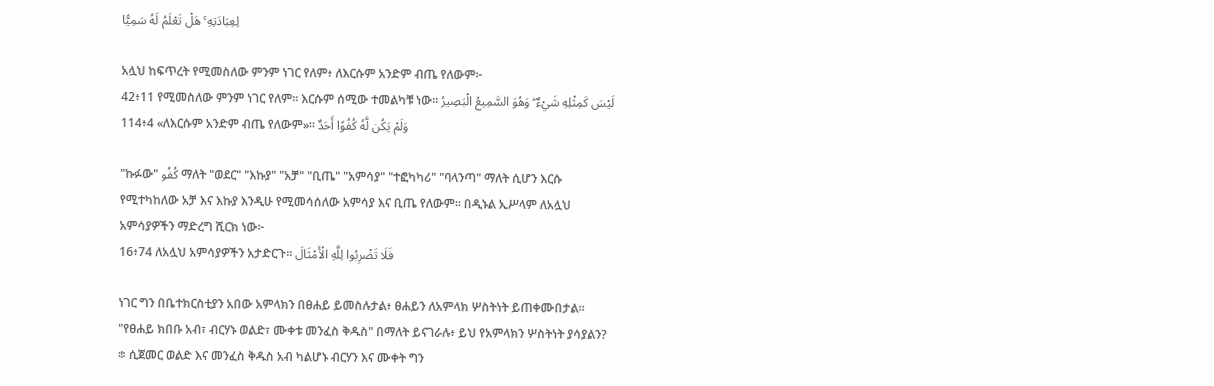لِعِبَادَتِهِ ۚ هَلْ تَعْلَمُ لَهُ سَمِيًّا

አሏህ ከፍጥረት የሚመስለው ምንም ነገር የለም፥ ለእርሱም አንድም ብጤ የለውም፦
42፥11 የሚመስለው ምንም ነገር የለም፡፡ እርሱም ሰሚው ተመልካቹ ነው፡፡ لَيْسَ كَمِثْلِهِ شَيْءٌ ۖ وَهُوَ السَّمِيعُ الْبَصِيرُ
114፥4 «ለእርሱም አንድም ብጤ የለውም»። وَلَمْ يَكُن لَّهُ كُفُوًا أَحَدٌ

"ኩፉው" كُفُو ማለት "ወደር" "እኩያ" "አቻ" "ቢጤ" "አምሳያ" "ተፎካካሪ" "ባላንጣ" ማለት ሲሆን እርሱ የሚተካከለው አቻ እና እኩያ እንዲሁ የሚመሳሰለው አምሳያ እና ቢጤ የለውም። በዲኑል ኢሥላም ለአሏህ አምሳያዎችን ማድረግ ሺርክ ነው፦
16፥74 ለአሏህ አምሳያዎችን አታድርጉ፡፡ فَلَا تَضْرِبُوا لِلَّهِ الْأَمْثَالَ

ነገር ግን በቤተክርስቲያን አበው አምላክን በፀሐይ ይመስሉታል፥ ፀሐይን ለአምላክ ሦስትነት ይጠቀሙበታል። "የፀሐይ ክበቡ አብ፣ ብርሃኑ ወልድ፣ ሙቀቱ መንፈስ ቅዱስ" በማለት ይናገራሉ፥ ይህ የአምላክን ሦስትነት ያሳያልን?
፨ ሲጀመር ወልድ እና መንፈስ ቅዱስ አብ ካልሆኑ ብርሃን እና ሙቀት ግን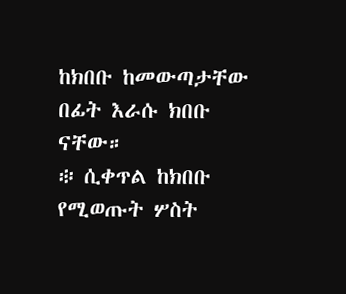ከክበቡ ከመውጣታቸው በፊት እራሱ ክበቡ ናቸው።
፨ ሲቀጥል ከክበቡ የሚወጡት ሦስት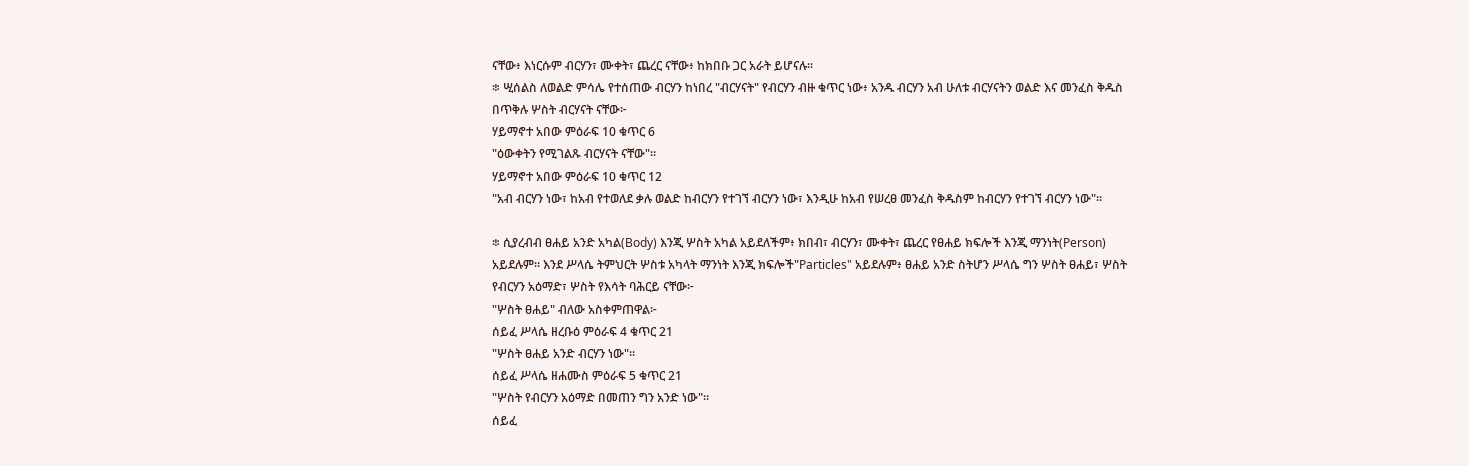ናቸው፥ እነርሱም ብርሃን፣ ሙቀት፣ ጨረር ናቸው፥ ከክበቡ ጋር አራት ይሆናሉ።
፨ ሢሰልስ ለወልድ ምሳሌ የተሰጠው ብርሃን ከነበረ "ብርሃናት" የብርሃን ብዙ ቁጥር ነው፥ አንዱ ብርሃን አብ ሁለቱ ብርሃናትን ወልድ እና መንፈስ ቅዱስ በጥቅሉ ሦስት ብርሃናት ናቸው፦
ሃይማኖተ አበው ምዕራፍ 10 ቁጥር 6
"ዕውቀትን የሚገልጹ ብርሃናት ናቸው"።
ሃይማኖተ አበው ምዕራፍ 10 ቁጥር 12
"አብ ብርሃን ነው፣ ከአብ የተወለደ ቃሉ ወልድ ከብርሃን የተገኘ ብርሃን ነው፣ እንዲሁ ከአብ የሠረፀ መንፈስ ቅዱስም ከብርሃን የተገኘ ብርሃን ነው"።

፨ ሲያረብብ ፀሐይ አንድ አካል(Body) እንጂ ሦስት አካል አይደለችም፥ ክበብ፣ ብርሃን፣ ሙቀት፣ ጨረር የፀሐይ ክፍሎች እንጂ ማንነት(Person) አይደሉም። እንደ ሥላሴ ትምህርት ሦስቱ አካላት ማንነት እንጂ ክፍሎች"Particles" አይደሉም፥ ፀሐይ አንድ ስትሆን ሥላሴ ግን ሦስት ፀሐይ፣ ሦስት የብርሃን አዕማድ፣ ሦስት የእሳት ባሕርይ ናቸው፦
"ሦስት ፀሐይ" ብለው አስቀምጠዋል፦
ሰይፈ ሥላሴ ዘረቡዕ ምዕራፍ 4 ቁጥር 21
"ሦስት ፀሐይ አንድ ብርሃን ነው"።
ሰይፈ ሥላሴ ዘሐሙስ ምዕራፍ 5 ቁጥር 21
"ሦስት የብርሃን አዕማድ በመጠን ግን አንድ ነው"።
ሰይፈ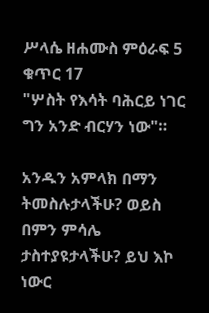ሥላሴ ዘሐሙስ ምዕራፍ 5 ቁጥር 17
"ሦስት የእሳት ባሕርይ ነገር ግን አንድ ብርሃን ነው"።

አንዱን አምላክ በማን ትመስሉታላችሁ? ወይስ በምን ምሳሌ ታስተያዩታላችሁ? ይህ እኮ ነውር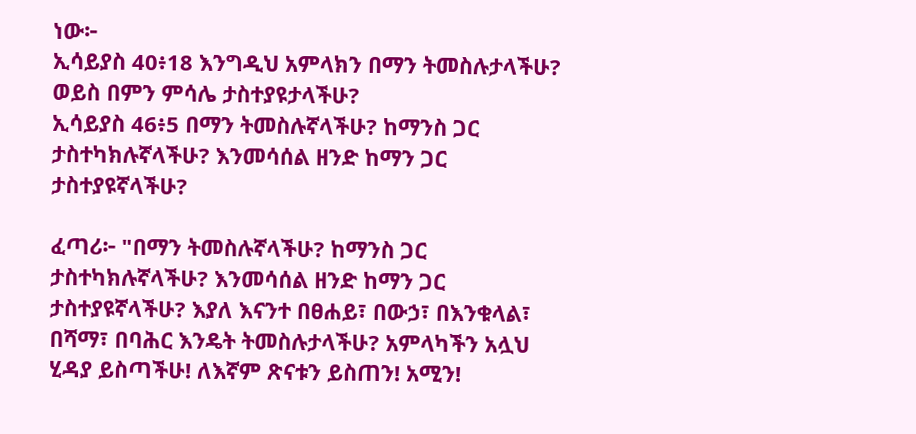ነው፦
ኢሳይያስ 40፥18 እንግዲህ አምላክን በማን ትመስሉታላችሁ? ወይስ በምን ምሳሌ ታስተያዩታላችሁ?
ኢሳይያስ 46፥5 በማን ትመስሉኛላችሁ? ከማንስ ጋር ታስተካክሉኛላችሁ? እንመሳሰል ዘንድ ከማን ጋር ታስተያዩኛላችሁ?

ፈጣሪ፦ "በማን ትመስሉኛላችሁ? ከማንስ ጋር ታስተካክሉኛላችሁ? እንመሳሰል ዘንድ ከማን ጋር ታስተያዩኛላችሁ? እያለ እናንተ በፀሐይ፣ በውኃ፣ በእንቁላል፣ በሻማ፣ በባሕር እንዴት ትመስሉታላችሁ? አምላካችን አሏህ ሂዳያ ይስጣችሁ! ለእኛም ጽናቱን ይስጠን! አሚን!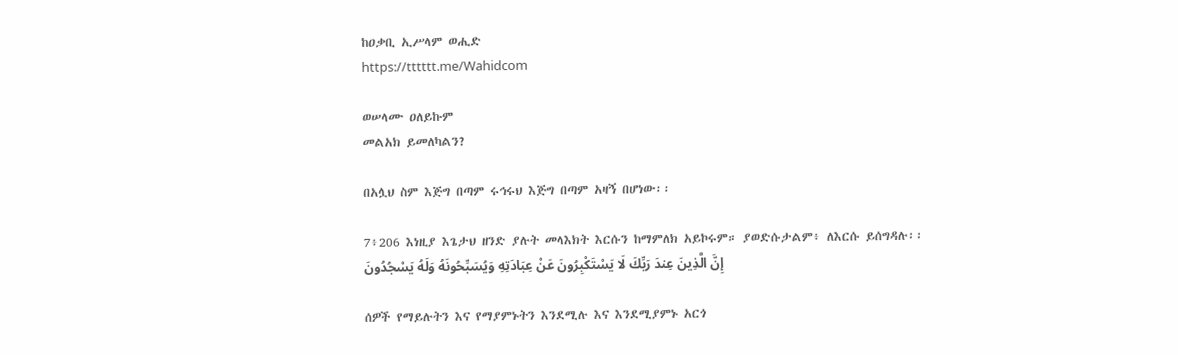ከዐቃቢ ኢሥላም ወሒድ
https://tttttt.me/Wahidcom

ወሠላሙ ዐለይኩም
መልአክ ይመለካልን?

በአሏህ ስም እጅግ በጣም ሩኅሩህ እጅግ በጣም አዛኝ በሆነው፡፡

7፥206 እነዚያ እጌታህ ዘንድ ያሉት መላእክት እርሱን ከማምለክ አይኮሩም። ያወድሱታልም፥ ለእርሱ ይሰግዳሉ፡፡ إِنَّ الَّذِينَ عِندَ رَبِّكَ لَا يَسْتَكْبِرُونَ عَنْ عِبَادَتِهِ وَيُسَبِّحُونَهُ وَلَهُ يَسْجُدُونَ

ሰዎች የማይሉትን እና የማያምኑትን እንደሚሉ እና እንደሚያምኑ አርጎ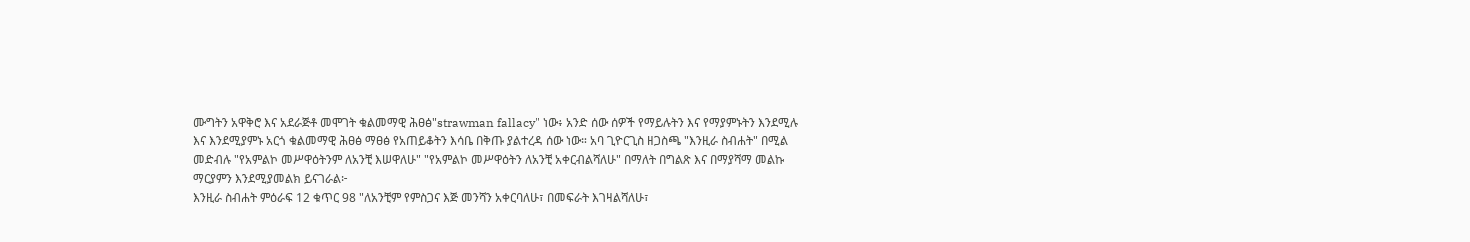ሙግትን አዋቅሮ እና አደራጅቶ መሞገት ቁልመማዊ ሕፀፅ"strawman fallacy" ነው፥ አንድ ሰው ሰዎች የማይሉትን እና የማያምኑትን እንደሚሉ እና እንደሚያምኑ አርጎ ቁልመማዊ ሕፀፅ ማፀፅ የአጠይቆትን እሳቤ በቅጡ ያልተረዳ ሰው ነው። አባ ጊዮርጊስ ዘጋስጫ "እንዚራ ስብሐት" በሚል መድብሉ "የአምልኮ መሥዋዕትንም ለአንቺ እሠዋለሁ" "የአምልኮ መሥዋዕትን ለአንቺ አቀርብልሻለሁ" በማለት በግልጽ እና በማያሻማ መልኩ ማርያምን እንደሚያመልክ ይናገራል፦
እንዚራ ስብሐት ምዕራፍ 12 ቁጥር 98 "ለአንቺም የምስጋና እጅ መንሻን አቀርባለሁ፣ በመፍራት እገዛልሻለሁ፣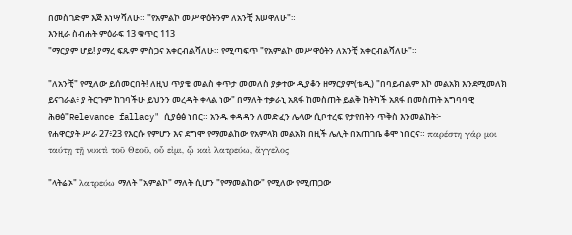በመስገድም እጅ እነሣሻለሁ። "የአምልኮ መሥዋዕትንም ለአንቺ እሠዋለሁ"።
እንዚራ ስብሐት ምዕራፍ 13 ቁጥር 113
"ማርያም ሆይ! ያማረ ፍጹም ምስጋና አቀርብልሻለሁ። የሚጣፍጥ "የአምልኮ መሥዋዕትን ለአንቺ አቀርብልሻለሁ"።

"ለአንቺ" የሚለው ይሰመርበት! ለዚህ ጥያቄ መልስ ቀጥታ መመለስ ያቃተው ዲያቆን ዘማርያም(ቴዲ) "በባይብልም እኮ መልአክ እንደሚመለክ ይናገራል፥ ያ ትርጉም ከገባችሁ ይህንን መረዳት ቀላል ነው" በማለት ተቃራኒ አጸፋ ከመስጠት ይልቅ ከትካች አጸፋ በመስጠት አግባባዊ ሕፀፅ"Relevance fallacy" ሲያፅፅ ነበር። አንዱ ቀዳዳን ለመድፈን ሌላው ሲቦተረፍ የታየበትን ጥቅስ እንመልከት፦
የሐዋርያት ሥራ 27፥23 የእርሱ የምሆን እና ደግሞ የማመልከው የአምላክ መልአክ በዚች ሌሊት በአጠገቤ ቆሞ ነበርና። παρέστη γάρ μοι ταύτῃ τῇ νυκτὶ τοῦ Θεοῦ, οὗ εἰμι, ᾧ καὶ λατρεύω, ἄγγελος

"ላትሬኦ" λατρεύω ማለት "አምልኮ" ማለት ሲሆን "የማመልከው" የሚለው የሚጠጋው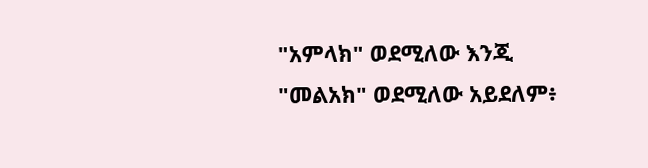"አምላክ" ወደሚለው እንጂ "መልአክ" ወደሚለው አይደለም፥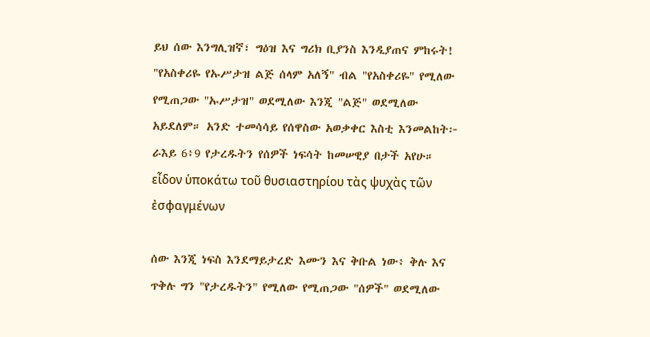ይህ ሰው እንግሊዝኛ፣ ግዕዝ እና ግሪክ ቢያንስ እንዲያጠና ምከሩት! "የአስቀሪዬ የኡሥታዝ ልጅ ሰላም አለኝ" ብል "የአስቀሪዬ" የሚለው የሚጠጋው "ኡሥታዝ" ወደሚለው እንጂ "ልጅ" ወደሚለው አይደለም። አንድ ተመሳሳይ የሰዋስው አወቃቀር እስቲ እንመልከት፦
ራእይ 6፥9 የታረዱትን የሰዎች ነፍሳት ከመሠዊያ በታች አየሁ። εἶδον ὑποκάτω τοῦ θυσιαστηρίου τὰς ψυχὰς τῶν ἐσφαγμένων

ሰው እንጂ ነፍስ እንደማይታረድ እሙን እና ቅቡል ነው፥ ቅሉ እና ጥቅሉ ግን "የታረዱትን" የሚለው የሚጠጋው "ሰዎች" ወደሚለው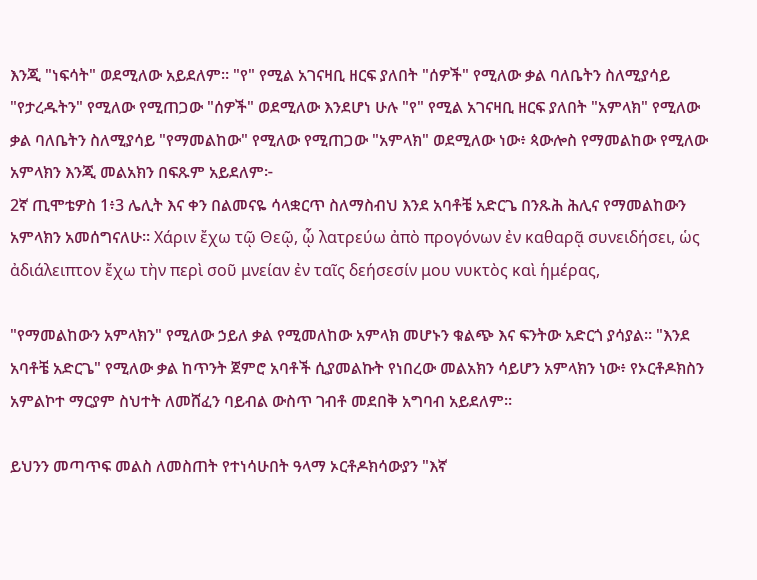እንጂ "ነፍሳት" ወደሚለው አይደለም። "የ" የሚል አገናዛቢ ዘርፍ ያለበት "ሰዎች" የሚለው ቃል ባለቤትን ስለሚያሳይ "የታረዱትን" የሚለው የሚጠጋው "ሰዎች" ወደሚለው እንደሆነ ሁሉ "የ" የሚል አገናዛቢ ዘርፍ ያለበት "አምላክ" የሚለው ቃል ባለቤትን ስለሚያሳይ "የማመልከው" የሚለው የሚጠጋው "አምላክ" ወደሚለው ነው፥ ጳውሎስ የማመልከው የሚለው አምላክን እንጂ መልአክን በፍጹም አይደለም፦
2ኛ ጢሞቴዎስ 1፥3 ሌሊት እና ቀን በልመናዬ ሳላቋርጥ ስለማስብህ እንደ አባቶቼ አድርጌ በንጹሕ ሕሊና የማመልከውን አምላክን አመሰግናለሁ። Χάριν ἔχω τῷ Θεῷ, ᾧ λατρεύω ἀπὸ προγόνων ἐν καθαρᾷ συνειδήσει, ὡς ἀδιάλειπτον ἔχω τὴν περὶ σοῦ μνείαν ἐν ταῖς δεήσεσίν μου νυκτὸς καὶ ἡμέρας,

"የማመልከውን አምላክን" የሚለው ኃይለ ቃል የሚመለከው አምላክ መሆኑን ቁልጭ እና ፍንትው አድርጎ ያሳያል። "እንደ አባቶቼ አድርጌ" የሚለው ቃል ከጥንት ጀምሮ አባቶች ሲያመልኩት የነበረው መልአክን ሳይሆን አምላክን ነው፥ የኦርቶዶክስን አምልኮተ ማርያም ስህተት ለመሸፈን ባይብል ውስጥ ገብቶ መደበቅ አግባብ አይደለም።

ይህንን መጣጥፍ መልስ ለመስጠት የተነሳሁበት ዓላማ ኦርቶዶክሳውያን "እኛ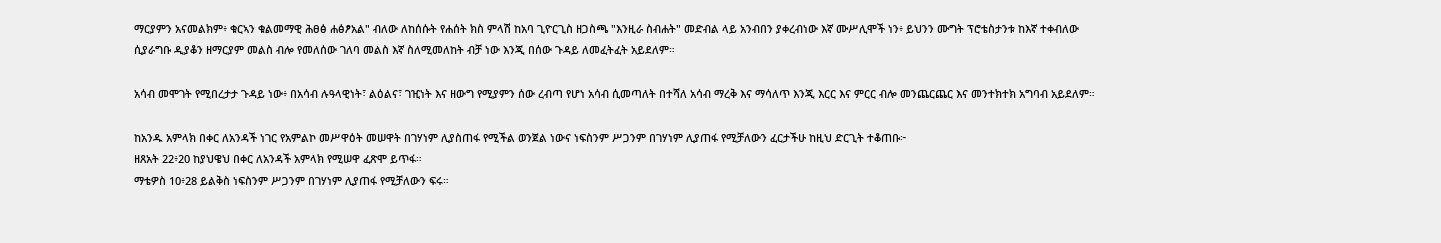ማርያምን አናመልክም፥ ቁርኣን ቁልመማዊ ሕፀፅ ሐፅፆአል" ብለው ለከሰሱት የሐሰት ክስ ምላሽ ከአባ ጊዮርጊስ ዘጋስጫ "እንዚራ ስብሐት" መድብል ላይ አንብበን ያቀረብነው እኛ ሙሥሊሞች ነን፥ ይህንን ሙግት ፕሮቴስታንቱ ከእኛ ተቀብለው ሲያራግቡ ዲያቆን ዘማርያም መልስ ብሎ የመለሰው ገለባ መልስ እኛ ስለሚመለከት ብቻ ነው እንጂ በሰው ጉዳይ ለመፈትፈት አይደለም።

አሳብ መሞገት የሚበረታታ ጉዳይ ነው፥ በአሳብ ሉዓላዊነት፣ ልዕልና፣ ገዢነት እና ዘውግ የሚያምን ሰው ረብጣ የሆነ አሳብ ሲመጣለት በተሻለ አሳብ ማረቅ እና ማሳለጥ እንጂ እርር እና ምርር ብሎ መንጨርጨር እና መንተክተክ አግባብ አይደለም።

ከአንዱ አምላክ በቀር ለአንዳች ነገር የአምልኮ መሥዋዕት መሠዋት በገሃነም ሊያስጠፋ የሚችል ወንጀል ነውና ነፍስንም ሥጋንም በገሃነም ሊያጠፋ የሚቻለውን ፈርታችሁ ከዚህ ድርጊት ተቆጠቡ፦
ዘጸአት 22፥20 ከያህዌህ በቀር ለአንዳች አምላክ የሚሠዋ ፈጽሞ ይጥፋ።
ማቴዎስ 10፥28 ይልቅስ ነፍስንም ሥጋንም በገሃነም ሊያጠፋ የሚቻለውን ፍሩ።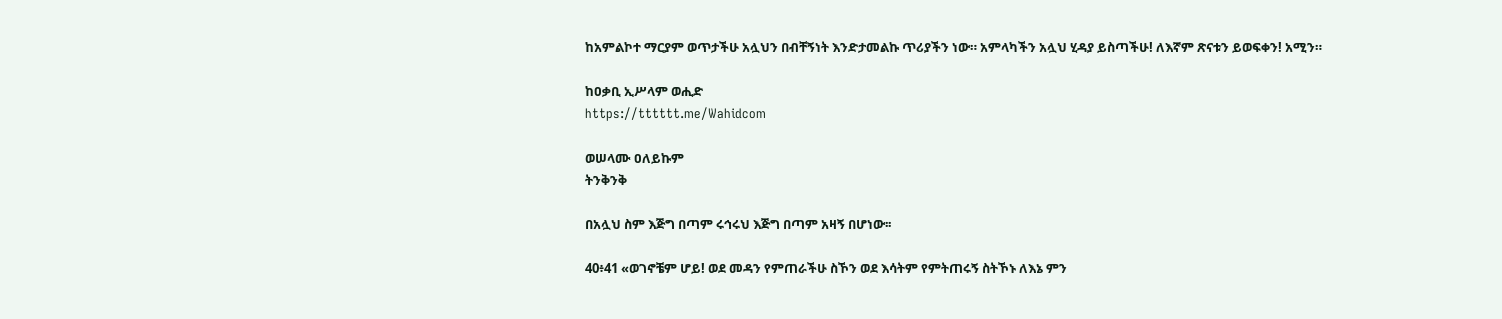ከአምልኮተ ማርያም ወጥታችሁ አሏህን በብቸኝነት እንድታመልኩ ጥሪያችን ነው። አምላካችን አሏህ ሂዳያ ይስጣችሁ! ለእኛም ጽናቱን ይወፍቀን! አሚን።

ከዐቃቢ ኢሥላም ወሒድ
https://tttttt.me/Wahidcom

ወሠላሙ ዐለይኩም
ትንቅንቅ

በአሏህ ስም እጅግ በጣም ሩኅሩህ እጅግ በጣም አዛኝ በሆነው፡፡

40፥41 «ወገኖቼም ሆይ! ወደ መዳን የምጠራችሁ ስኾን ወደ እሳትም የምትጠሩኝ ስትኾኑ ለእኔ ምን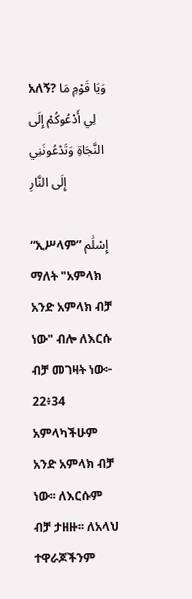አለኝ? وَيَا قَوْمِ مَا لِي أَدْعُوكُمْ إِلَى النَّجَاةِ وَتَدْعُونَنِي إِلَى النَّارِ

“ኢሥላም” إِسْلَٰم ማለት "አምላክ አንድ አምላክ ብቻ ነው" ብሎ ለእርሱ ብቻ መገዛት ነው፦
22፥34 አምላካችሁም አንድ አምላክ ብቻ ነው፡፡ ለእርሱም ብቻ ታዘዙ፡፡ ለአላህ ተዋራጆችንም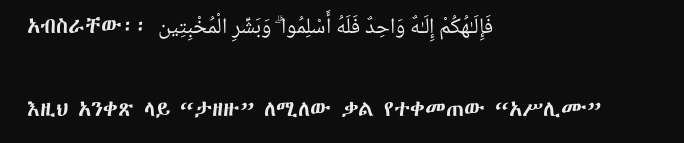አብስራቸው፡፡ فَإِلَـٰهُكُمْ إِلَـٰهٌ وَاحِدٌ فَلَهُ أَسْلِمُوا ۗ وَبَشِّرِ الْمُخْبِتِين

እዚህ አንቀጽ ላይ “ታዘዙ” ለሚለው ቃል የተቀመጠው “አሥሊሙ”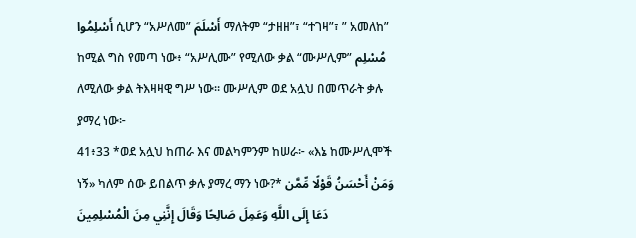أَسْلِمُوا ሲሆን “አሥለመ” أَسْلَمَ ማለትም “ታዘዘ”፣ “ተገዛ”፣ ” አመለከ” ከሚል ግስ የመጣ ነው፥ “አሥሊሙ” የሚለው ቃል “ሙሥሊም” مُسْلِم ለሚለው ቃል ትእዛዛዊ ግሥ ነው። ሙሥሊም ወደ አሏህ በመጥራት ቃሉ ያማረ ነው፦
41፥33 *ወደ አሏህ ከጠራ እና መልካምንም ከሠራ፦ «እኔ ከሙሥሊሞች ነኝ» ካለም ሰው ይበልጥ ቃሉ ያማረ ማን ነው?* وَمَنْ أَحْسَنُ قَوْلًا مِّمَّن دَعَا إِلَى اللَّهِ وَعَمِلَ صَالِحًا وَقَالَ إِنَّنِي مِنَ الْمُسْلِمِينَ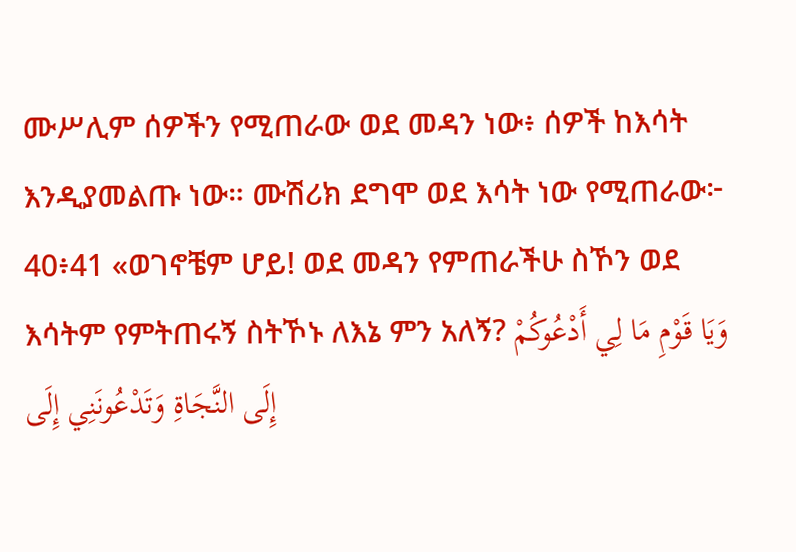ሙሥሊም ሰዎችን የሚጠራው ወደ መዳን ነው፥ ሰዎች ከእሳት እንዲያመልጡ ነው። ሙሽሪክ ደግሞ ወደ እሳት ነው የሚጠራው፦
40፥41 «ወገኖቼም ሆይ! ወደ መዳን የምጠራችሁ ስኾን ወደ እሳትም የምትጠሩኝ ስትኾኑ ለእኔ ምን አለኝ? وَيَا قَوْمِ مَا لِي أَدْعُوكُمْ إِلَى النَّجَاةِ وَتَدْعُونَنِي إِلَى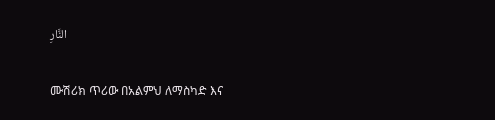النَّارِ

ሙሽሪክ ጥሪው በአልምህ ለማስካድ እና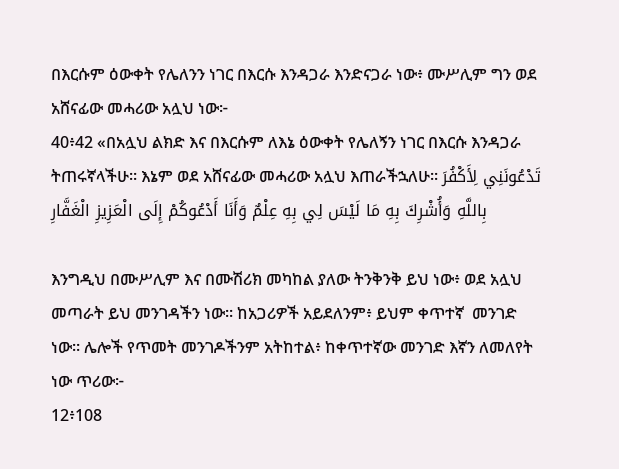በእርሱም ዕውቀት የሌለንን ነገር በእርሱ እንዳጋራ እንድናጋራ ነው፥ ሙሥሊም ግን ወደ አሸናፊው መሓሪው አሏህ ነው፦
40፥42 «በአሏህ ልክድ እና በእርሱም ለእኔ ዕውቀት የሌለኝን ነገር በእርሱ እንዳጋራ ትጠሩኛላችሁ፡፡ እኔም ወደ አሸናፊው መሓሪው አሏህ እጠራችኋለሁ፡፡ تَدْعُونَنِي لِأَكْفُرَ بِاللَّهِ وَأُشْرِكَ بِهِ مَا لَيْسَ لِي بِهِ عِلْمٌ وَأَنَا أَدْعُوكُمْ إِلَى الْعَزِيزِ الْغَفَّارِ

እንግዲህ በሙሥሊም እና በሙሽሪክ መካከል ያለው ትንቅንቅ ይህ ነው፥ ወደ አሏህ መጣራት ይህ መንገዳችን ነው። ከአጋሪዎች አይደለንም፥ ይህም ቀጥተኛ  መንገድ ነው። ሌሎች የጥመት መንገዶችንም አትከተል፥ ከቀጥተኛው መንገድ እኛን ለመለየት ነው ጥሪው፦
12፥108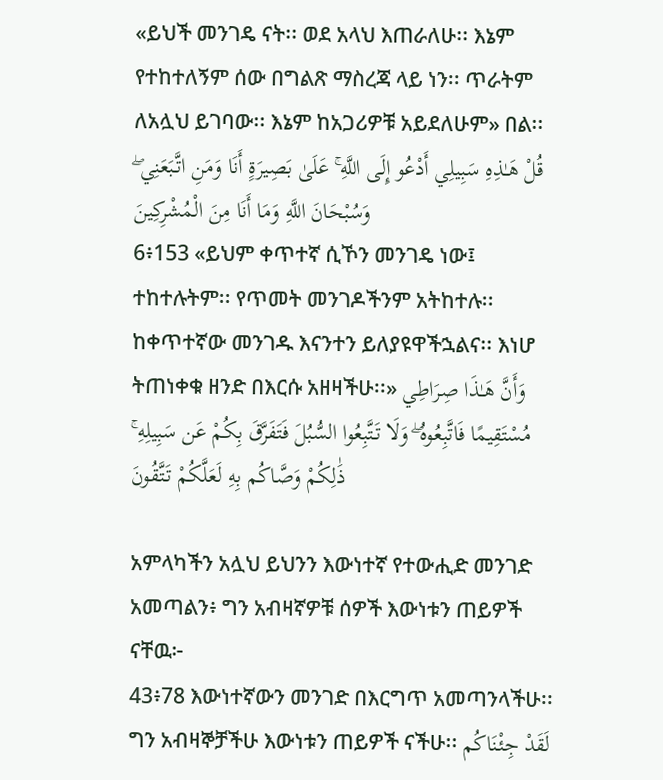«ይህች መንገዴ ናት፡፡ ወደ አላህ እጠራለሁ፡፡ እኔም የተከተለኝም ሰው በግልጽ ማስረጃ ላይ ነን፡፡ ጥራትም ለአሏህ ይገባው፡፡ እኔም ከአጋሪዎቹ አይደለሁም» በል፡፡ قُلْ هَـٰذِهِ سَبِيلِي أَدْعُو إِلَى اللَّهِ ۚ عَلَىٰ بَصِيرَةٍ أَنَا وَمَنِ اتَّبَعَنِي ۖ وَسُبْحَانَ اللَّهِ وَمَا أَنَا مِنَ الْمُشْرِكِينَ
6፥153 «ይህም ቀጥተኛ ሲኾን መንገዴ ነው፤ ተከተሉትም፡፡ የጥመት መንገዶችንም አትከተሉ፡፡ ከቀጥተኛው መንገዱ እናንተን ይለያዩዋችኋልና፡፡ እነሆ ትጠነቀቁ ዘንድ በእርሱ አዘዛችሁ፡፡» وَأَنَّ هَـٰذَا صِرَاطِي مُسْتَقِيمًا فَاتَّبِعُوهُ ۖ وَلَا تَتَّبِعُوا السُّبُلَ فَتَفَرَّقَ بِكُمْ عَن سَبِيلِهِ ۚ ذَٰلِكُمْ وَصَّاكُم بِهِ لَعَلَّكُمْ تَتَّقُونَ

አምላካችን አሏህ ይህንን እውነተኛ የተውሒድ መንገድ አመጣልን፥ ግን አብዛኛዎቹ ሰዎች እውነቱን ጠይዎች ናቸዉ፦
43፥78 እውነተኛውን መንገድ በእርግጥ አመጣንላችሁ፡፡ ግን አብዛኞቻችሁ እውነቱን ጠይዎች ናችሁ፡፡ لَقَدْ جِئْنَاكُم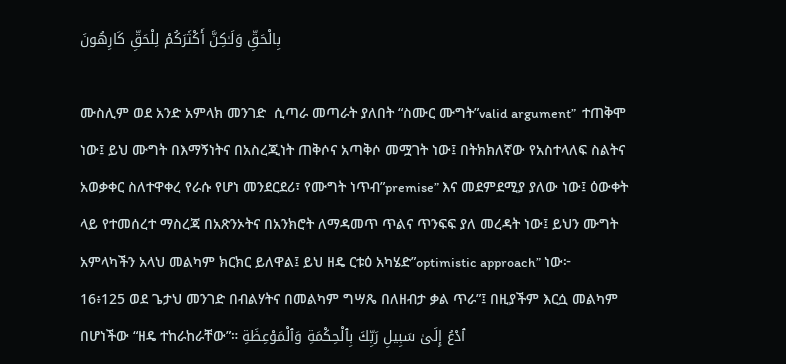بِالْحَقِّ وَلَـٰكِنَّ أَكْثَرَكُمْ لِلْحَقِّ كَارِهُونَ

ሙስሊም ወደ አንድ አምላክ መንገድ  ሲጣራ መጣራት ያለበት “ስሙር ሙግት”valid argument”  ተጠቅሞ ነው፤ ይህ ሙግት በእማኝነትና በአስረጂነት ጠቅሶና አጣቅሶ መሟገት ነው፤ በትክክለኛው የአስተላለፍ ስልትና አወቃቀር ስለተዋቀረ የራሱ የሆነ መንደርደሪ፣ የሙግት ነጥብ”premise” እና መደምደሚያ ያለው ነው፤ ዕውቀት ላይ የተመሰረተ ማስረጃ በአጽንኦትና በአንክሮት ለማዳመጥ ጥልና ጥንፍፍ ያለ መረዳት ነው፤ ይህን ሙግት አምላካችን አላህ መልካም ክርክር ይለዋል፤ ይህ ዘዴ ርቱዕ አካሄድ”optimistic approach” ነው፦
16፥125 ወደ ጌታህ መንገድ በብልሃትና በመልካም ግሣጼ በለዘብታ ቃል ጥራ”፤ በዚያችም እርሷ መልካም በሆነችው “ዘዴ ተከራከራቸው”። ٱدْعُ إِلَىٰ سَبِيلِ رَبِّكَ بِٱلْحِكْمَةِ وَٱلْمَوْعِظَةِ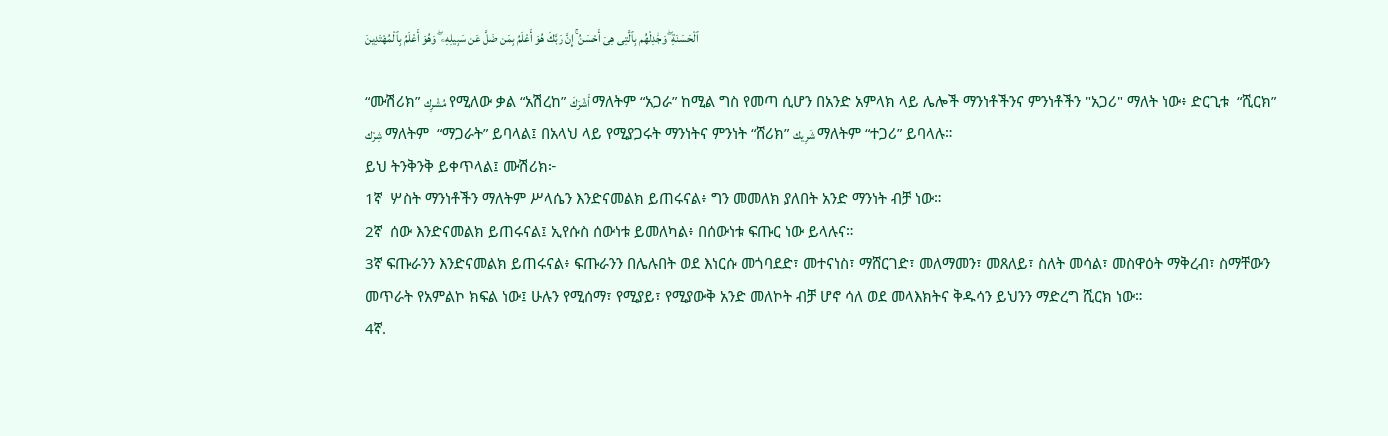ٱلْحَسَنَةِ ۖ وَجَٰدِلْهُم بِٱلَّتِى هِىَ أَحْسَنُ ۚ إِنَّ رَبَّكَ هُوَ أَعْلَمُ بِمَن ضَلَّ عَن سَبِيلِهِۦ ۖ وَهُوَ أَعْلَمُ بِٱلْمُهْتَدِينَ

“ሙሽሪክ” مُشْرِك የሚለው ቃል “አሽረከ” أَشْرَكَ ማለትም “አጋራ” ከሚል ግስ የመጣ ሲሆን በአንድ አምላክ ላይ ሌሎች ማንነቶችንና ምንነቶችን "አጋሪ" ማለት ነው፥ ድርጊቱ  “ሺርክ” شِرْك ማለትም  “ማጋራት” ይባላል፤ በአላህ ላይ የሚያጋሩት ማንነትና ምንነት “ሸሪክ” شَرِيك ማለትም “ተጋሪ” ይባላሉ።
ይህ ትንቅንቅ ይቀጥላል፤ ሙሽሪክ፦
1ኛ  ሦስት ማንነቶችን ማለትም ሥላሴን እንድናመልክ ይጠሩናል፥ ግን መመለክ ያለበት አንድ ማንነት ብቻ ነው።
2ኛ  ሰው እንድናመልክ ይጠሩናል፤ ኢየሱስ ሰውነቱ ይመለካል፥ በሰውነቱ ፍጡር ነው ይላሉና።
3ኛ ፍጡራንን እንድናመልክ ይጠሩናል፥ ፍጡራንን በሌሉበት ወደ እነርሱ መጎባደድ፣ መተናነስ፣ ማሸርገድ፣ መለማመን፣ መጸለይ፣ ስለት መሳል፣ መስዋዕት ማቅረብ፣ ስማቸውን መጥራት የአምልኮ ክፍል ነው፤ ሁሉን የሚሰማ፣ የሚያይ፣ የሚያውቅ አንድ መለኮት ብቻ ሆኖ ሳለ ወደ መላእክትና ቅዱሳን ይህንን ማድረግ ሺርክ ነው።
4ኛ.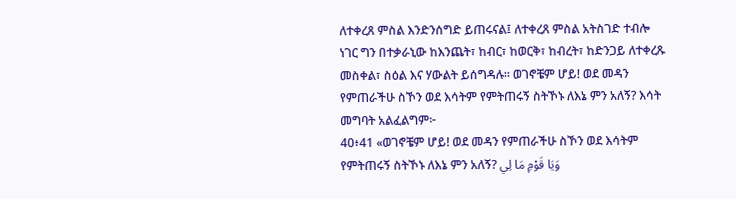ለተቀረጸ ምስል እንድንሰግድ ይጠሩናል፤ ለተቀረጸ ምስል አትስገድ ተብሎ ነገር ግን በተቃራኒው ከእንጨት፣ ከብር፣ ከወርቅ፣ ከብረት፣ ከድንጋይ ለተቀረጹ መስቀል፣ ስዕል እና ሃውልት ይሰግዳሉ። ወገኖቼም ሆይ! ወደ መዳን የምጠራችሁ ስኾን ወደ እሳትም የምትጠሩኝ ስትኾኑ ለእኔ ምን አለኝ? እሳት መግባት አልፈልግም፦
40፥41 «ወገኖቼም ሆይ! ወደ መዳን የምጠራችሁ ስኾን ወደ እሳትም የምትጠሩኝ ስትኾኑ ለእኔ ምን አለኝ? وَيَا قَوْمِ مَا لِي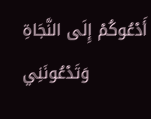أَدْعُوكُمْ إِلَى النَّجَاةِ وَتَدْعُونَنِي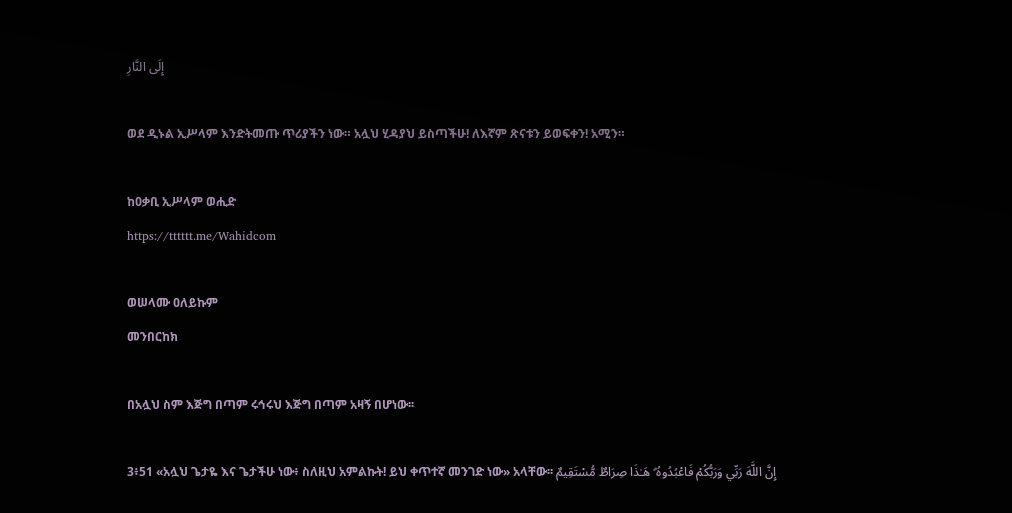إِلَى النَّارِ

ወደ ዲኑል ኢሥላም እንድትመጡ ጥሪያችን ነው። አሏህ ሂዳያህ ይስጣችሁ! ለእኛም ጽናቱን ይወፍቀን! አሚን።

ከዐቃቢ ኢሥላም ወሒድ
https://tttttt.me/Wahidcom

ወሠላሙ ዐለይኩም
መንበርከክ

በአሏህ ስም እጅግ በጣም ሩኅሩህ እጅግ በጣም አዛኝ በሆነው፡፡

3፥51 «አሏህ ጌታዬ እና ጌታችሁ ነው፥ ስለዚህ አምልኩት! ይህ ቀጥተኛ መንገድ ነው» አላቸው፡፡ إِنَّ اللَّهَ رَبِّي وَرَبُّكُمْ فَاعْبُدُوهُ ۗ هَـٰذَا صِرَاطٌ مُّسْتَقِيمٌ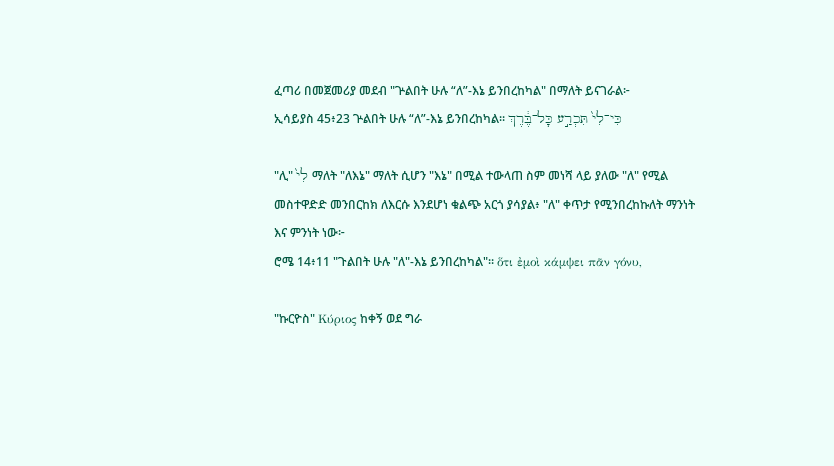ፈጣሪ በመጀመሪያ መደብ "ጕልበት ሁሉ “ለ”-እኔ ይንበረከካል" በማለት ይናገራል፦
ኢሳይያስ 45፥23 ጕልበት ሁሉ “ለ”-እኔ ይንበረከካል። כִּי־לִי֙ תִּכְרַ֣ע כָּל־בֶּ֔רֶךְ

"ሊ" לִי֙ ማለት "ለእኔ" ማለት ሲሆን "እኔ" በሚል ተውላጠ ስም መነሻ ላይ ያለው "ለ" የሚል መስተዋድድ መንበርከክ ለእርሱ እንደሆነ ቁልጭ አርጎ ያሳያል፥ "ለ" ቀጥታ የሚንበረከኩለት ማንነት እና ምንነት ነው፦
ሮሜ 14፥11 "ጉልበት ሁሉ "ለ"-እኔ ይንበረከካል"። ὅτι ἐμοὶ κάμψει πᾶν γόνυ,

"ኩርዮስ" Κύριος ከቀኝ ወደ ግራ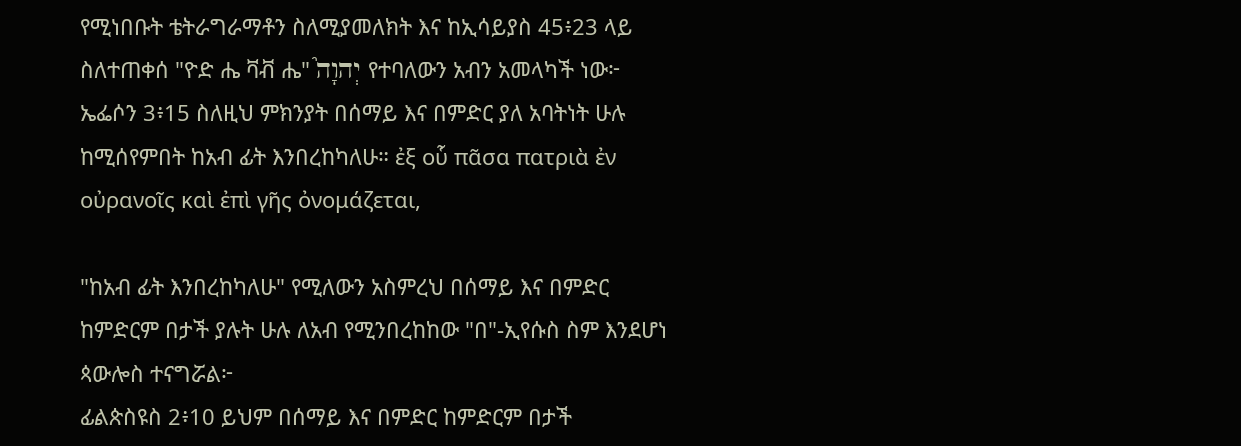የሚነበቡት ቴትራግራማቶን ስለሚያመለክት እና ከኢሳይያስ 45፥23 ላይ ስለተጠቀሰ "ዮድ ሔ ቫቭ ሔ" יְהוָה֮ የተባለውን አብን አመላካች ነው፦
ኤፌሶን 3፥15 ስለዚህ ምክንያት በሰማይ እና በምድር ያለ አባትነት ሁሉ ከሚሰየምበት ከአብ ፊት እንበረከካለሁ። ἐξ οὗ πᾶσα πατριὰ ἐν οὐρανοῖς καὶ ἐπὶ γῆς ὀνομάζεται,

"ከአብ ፊት እንበረከካለሁ" የሚለውን አስምረህ በሰማይ እና በምድር ከምድርም በታች ያሉት ሁሉ ለአብ የሚንበረከከው "በ"-ኢየሱስ ስም እንደሆነ ጳውሎስ ተናግሯል፦
ፊልጵስዩስ 2፥10 ይህም በሰማይ እና በምድር ከምድርም በታች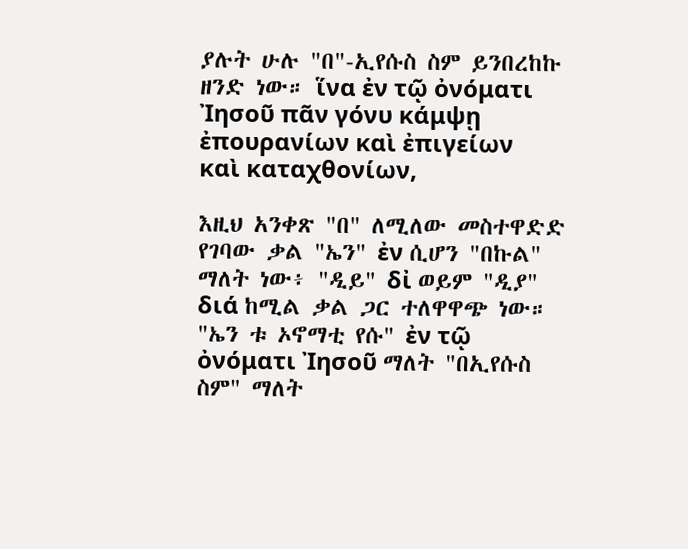ያሉት ሁሉ "በ"-ኢየሱስ ስም ይንበረከኩ ዘንድ ነው። ἵνα ἐν τῷ ὀνόματι Ἰησοῦ πᾶν γόνυ κάμψῃ ἐπουρανίων καὶ ἐπιγείων καὶ καταχθονίων,

እዚህ አንቀጽ "በ" ለሚለው መስተዋድድ የገባው ቃል "ኤን" ἐν ሲሆን "በኩል" ማለት ነው፥ "ዲይ" δἰ ወይም "ዲያ" διά ከሚል ቃል ጋር ተለዋዋጭ ነው። "ኤን ቱ ኦኖማቲ የሱ" ἐν τῷ ὀνόματι Ἰησοῦ ማለት "በኢየሱስ ስም" ማለት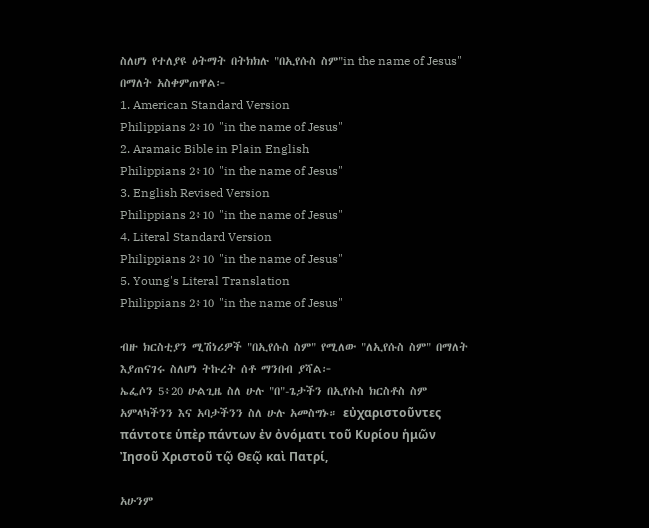ስለሆነ የተለያዩ ዕትማት በትክክሉ "በኢየሱስ ስም"in the name of Jesus" በማለት አስቀምጠዋል፦
1. American Standard Version
Philippians 2፥10 "in the name of Jesus"
2. Aramaic Bible in Plain English
Philippians 2፥10 "in the name of Jesus"
3. English Revised Version
Philippians 2፥10 "in the name of Jesus"
4. Literal Standard Version
Philippians 2፥10 "in the name of Jesus"
5. Young's Literal Translation
Philippians 2፥10 "in the name of Jesus"

ብዙ ክርስቲያን ሚሽነሪዎች "በኢየሱስ ስም" የሚለው "ለኢየሱስ ስም" በማለት እያጠናገሩ ስለሆነ ትኩረት ሰቶ ማንበብ ያሻል፦
ኤፌሶን 5፥20 ሁልጊዜ ስለ ሁሉ "በ"-ጌታችን በኢየሱስ ክርስቶስ ስም አምላካችንን እና አባታችንን ስለ ሁሉ አመስግኑ። εὐχαριστοῦντες πάντοτε ὑπὲρ πάντων ἐν ὀνόματι τοῦ Κυρίου ἡμῶν Ἰησοῦ Χριστοῦ τῷ Θεῷ καὶ Πατρί,

አሁንም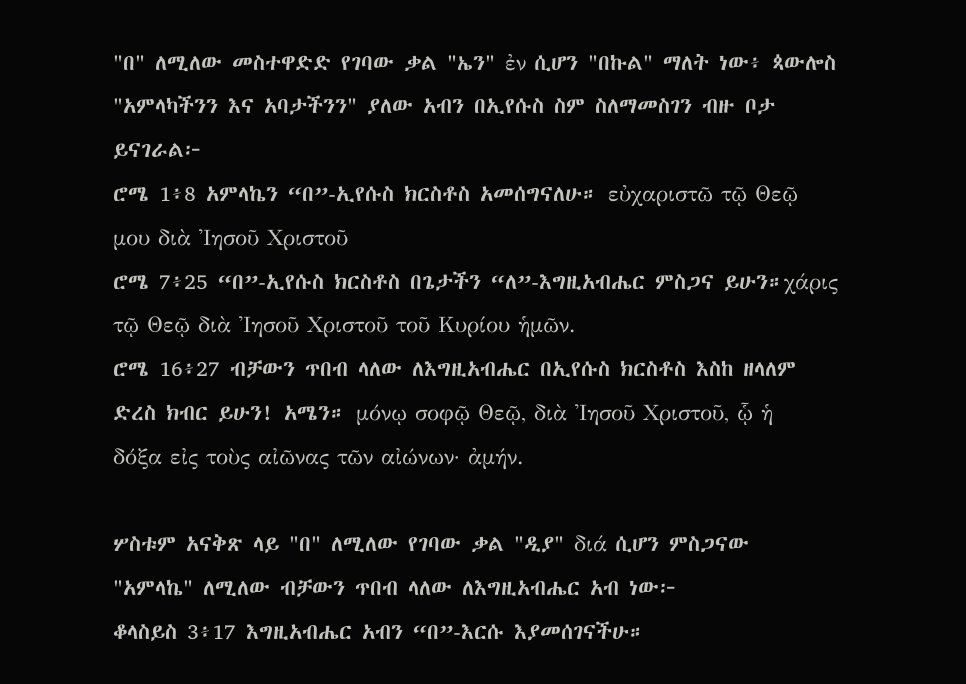"በ" ለሚለው መስተዋድድ የገባው ቃል "ኤን" ἐν ሲሆን "በኩል" ማለት ነው፥ ጳውሎስ "አምላካችንን እና አባታችንን" ያለው አብን በኢየሱስ ስም ስለማመስገን ብዙ ቦታ ይናገራል፦
ሮሜ 1፥8 አምላኬን “በ”-ኢየሱስ ክርስቶስ አመሰግናለሁ። εὐχαριστῶ τῷ Θεῷ μου διὰ Ἰησοῦ Χριστοῦ
ሮሜ 7፥25 “በ”-ኢየሱስ ክርስቶስ በጌታችን “ለ”-እግዚአብሔር ምስጋና ይሁን።χάρις τῷ Θεῷ διὰ Ἰησοῦ Χριστοῦ τοῦ Κυρίου ἡμῶν.
ሮሜ 16፥27 ብቻውን ጥበብ ላለው ለእግዚአብሔር በኢየሱስ ክርስቶስ እስከ ዘላለም ድረስ ክብር ይሁን! አሜን። μόνῳ σοφῷ Θεῷ, διὰ Ἰησοῦ Χριστοῦ, ᾧ ἡ δόξα εἰς τοὺς αἰῶνας τῶν αἰώνων· ἀμήν.

ሦስቱም አናቅጽ ላይ "በ" ለሚለው የገባው ቃል "ዲያ" διά ሲሆን ምስጋናው "አምላኬ" ለሚለው ብቻውን ጥበብ ላለው ለእግዚአብሔር አብ ነው፦
ቆላስይስ 3፥17 እግዚአብሔር አብን “በ”-እርሱ እያመሰገናችሁ።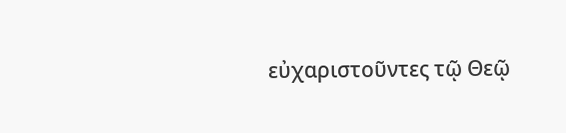εὐχαριστοῦντες τῷ Θεῷ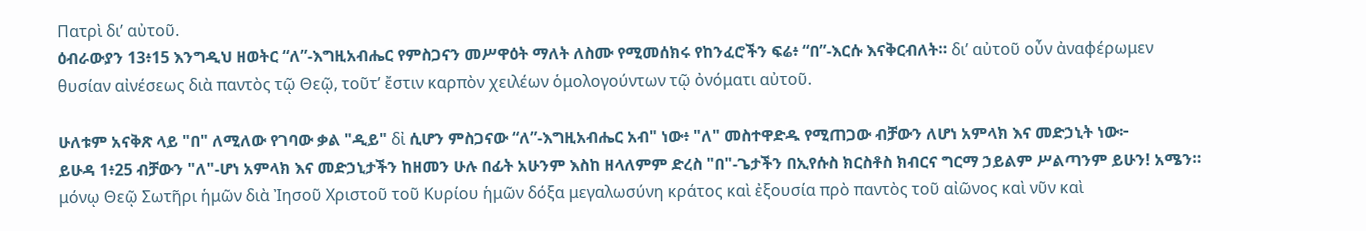Πατρὶ δι’ αὐτοῦ.
ዕብራውያን 13፥15 እንግዲህ ዘወትር “ለ”-እግዚአብሔር የምስጋናን መሥዋዕት ማለት ለስሙ የሚመሰክሩ የከንፈሮችን ፍሬ፥ “በ”-እርሱ እናቅርብለት። δι’ αὐτοῦ οὖν ἀναφέρωμεν θυσίαν αἰνέσεως διὰ παντὸς τῷ Θεῷ, τοῦτ’ ἔστιν καρπὸν χειλέων ὁμολογούντων τῷ ὀνόματι αὐτοῦ.

ሁለቱም አናቅጽ ላይ "በ" ለሚለው የገባው ቃል "ዲይ" δἰ ሲሆን ምስጋናው “ለ”-እግዚአብሔር አብ" ነው፥ "ለ" መስተዋድዱ የሚጠጋው ብቻውን ለሆነ አምላክ እና መድኃኒት ነው፦
ይሁዳ 1፥25 ብቻውን "ለ"-ሆነ አምላክ እና መድኃኒታችን ከዘመን ሁሉ በፊት አሁንም እስከ ዘላለምም ድረስ "በ"-ጌታችን በኢየሱስ ክርስቶስ ክብርና ግርማ ኃይልም ሥልጣንም ይሁን! አሜን። μόνῳ Θεῷ Σωτῆρι ἡμῶν διὰ Ἰησοῦ Χριστοῦ τοῦ Κυρίου ἡμῶν δόξα μεγαλωσύνη κράτος καὶ ἐξουσία πρὸ παντὸς τοῦ αἰῶνος καὶ νῦν καὶ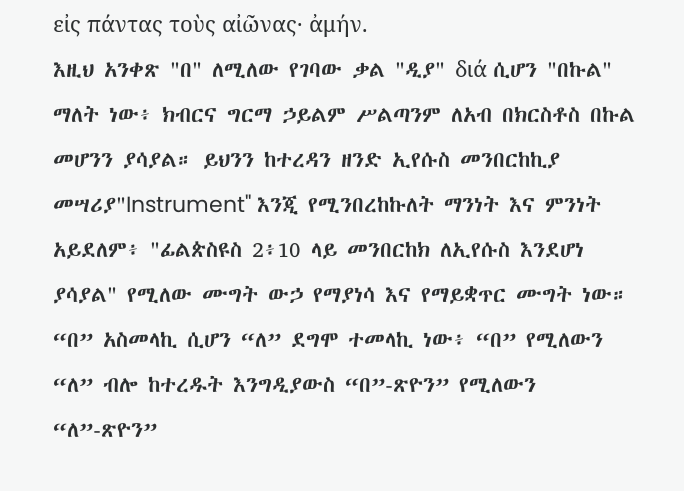εἰς πάντας τοὺς αἰῶνας· ἀμήν.
እዚህ አንቀጽ "በ" ለሚለው የገባው ቃል "ዲያ" διά ሲሆን "በኩል" ማለት ነው፥ ክብርና ግርማ ኃይልም ሥልጣንም ለአብ በክርስቶስ በኩል መሆንን ያሳያል። ይህንን ከተረዳን ዘንድ ኢየሱስ መንበርከኪያ መሣሪያ"Instrument" እንጂ የሚንበረከኩለት ማንነት እና ምንነት አይደለም፥ "ፊልጵስዩስ 2፥10 ላይ መንበርከክ ለኢየሱስ እንደሆነ ያሳያል" የሚለው ሙግት ውኃ የማያነሳ እና የማይቋጥር ሙግት ነው። “በ” አስመላኪ ሲሆን “ለ” ደግሞ ተመላኪ ነው፥ “በ” የሚለውን “ለ” ብሎ ከተረዱት እንግዲያውስ “በ”-ጽዮን” የሚለውን “ለ”-ጽዮን”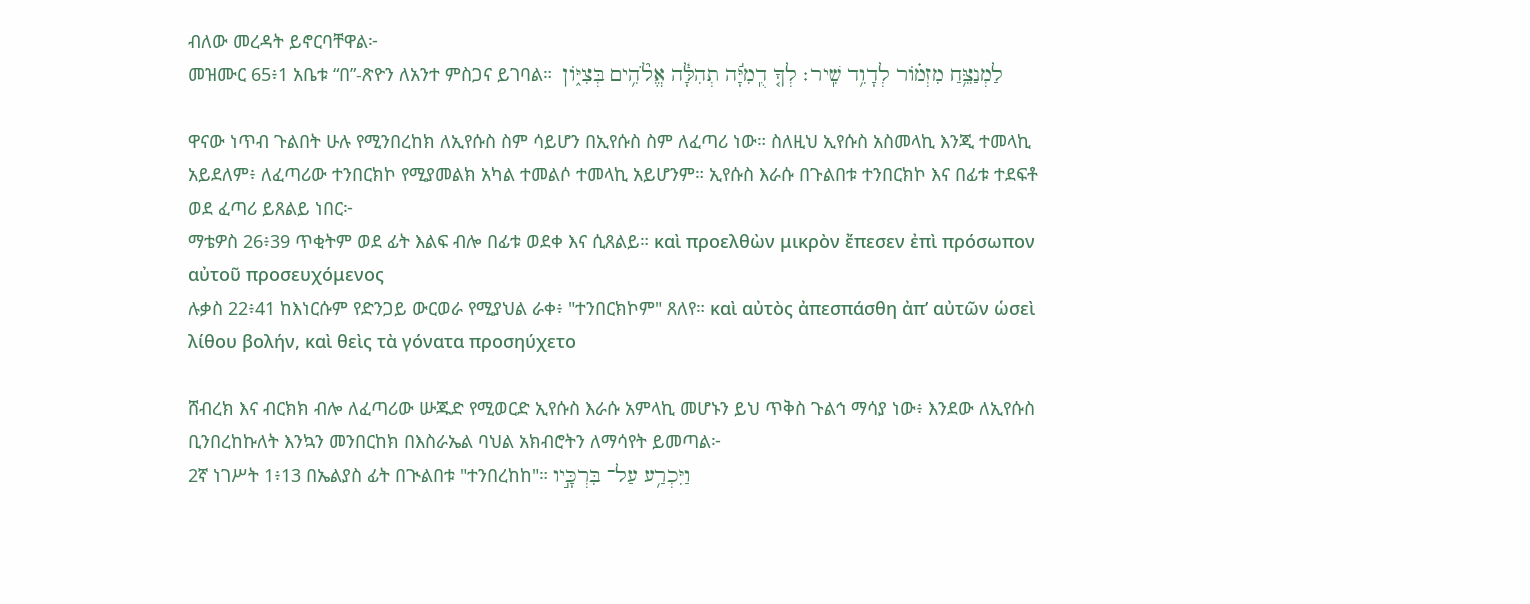ብለው መረዳት ይኖርባቸዋል፦
መዝሙር 65፥1 አቤቱ “በ”-ጽዮን ለአንተ ምስጋና ይገባል።  לַמְנַצֵּ֥חַ מִזְמֹ֗ור לְדָוִ֥ד שִֽׁיר׃ לְךָ֤ דֻֽמִיָּ֬ה תְהִלָּ֓ה אֱלֹ֘הִ֥ים בְּצִיֹּ֑ון

ዋናው ነጥብ ጉልበት ሁሉ የሚንበረከክ ለኢየሱስ ስም ሳይሆን በኢየሱስ ስም ለፈጣሪ ነው። ስለዚህ ኢየሱስ አስመላኪ እንጂ ተመላኪ አይደለም፥ ለፈጣሪው ተንበርክኮ የሚያመልክ አካል ተመልሶ ተመላኪ አይሆንም። ኢየሱስ እራሱ በጉልበቱ ተንበርክኮ እና በፊቱ ተደፍቶ ወደ ፈጣሪ ይጸልይ ነበር፦
ማቴዎስ 26፥39 ጥቂትም ወደ ፊት እልፍ ብሎ በፊቱ ወደቀ እና ሲጸልይ። καὶ προελθὼν μικρὸν ἔπεσεν ἐπὶ πρόσωπον αὐτοῦ προσευχόμενος
ሉቃስ 22፥41 ከእነርሱም የድንጋይ ውርወራ የሚያህል ራቀ፥ "ተንበርክኮም" ጸለየ። καὶ αὐτὸς ἀπεσπάσθη ἀπ’ αὐτῶν ὡσεὶ λίθου βολήν, καὶ θεὶς τὰ γόνατα προσηύχετο

ሸብረክ እና ብርክክ ብሎ ለፈጣሪው ሡጁድ የሚወርድ ኢየሱስ እራሱ አምላኪ መሆኑን ይህ ጥቅስ ጉልኅ ማሳያ ነው፥ እንደው ለኢየሱስ ቢንበረከኩለት እንኳን መንበርከክ በእስራኤል ባህል አክብሮትን ለማሳየት ይመጣል፦
2ኛ ነገሥት 1፥13 በኤልያስ ፊት በጒልበቱ "ተንበረከከ"። וַיִּכְרַ֥ע עַל־ בִּרְכָּ֣יו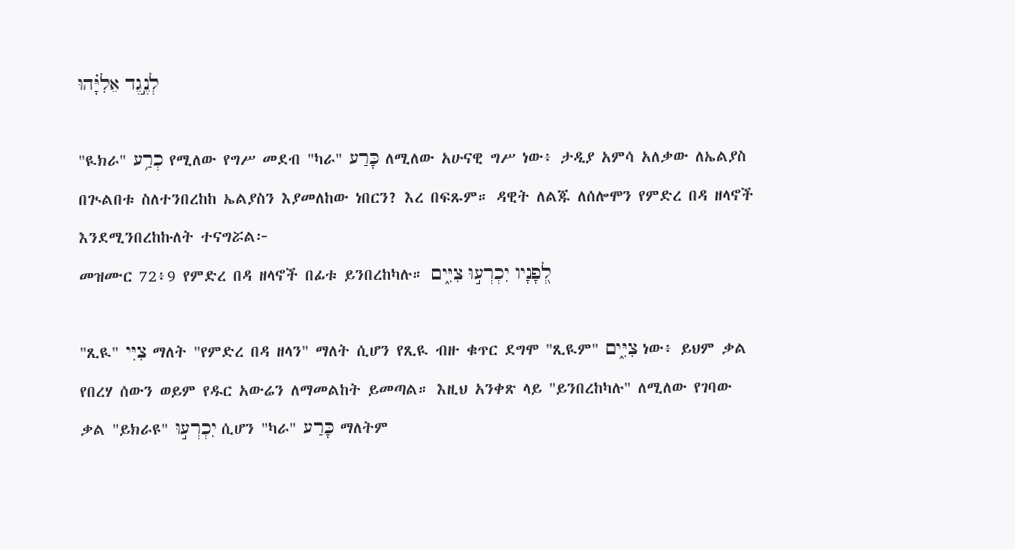לְנֶ֣גֶד אֵלִיָּ֗הוּ

"ዪክራ" כְרַ֥ע የሚለው የግሥ መደብ "ካራ" כָּרַע ለሚለው አሁናዊ ግሥ ነው፥ ታዲያ አምሳ አለቃው ለኤልያስ በጒልበቱ ስለተንበረከከ ኤልያስን እያመለከው ነበርን? እረ በፍጹም። ዳዊት ለልጁ ለሰሎሞን የምድረ በዳ ዘላኖች እንደሚንበረከኩለት ተናግሯል፦
መዝሙር 72፥9 የምድረ በዳ ዘላኖች በፊቱ ይንበረከካሉ። לְ֭פָנָיו יִכְרְע֣וּ צִיִּ֑ים

"ጺዪ" צִיִּי ማለት "የምድረ በዳ ዘላን" ማለት ሲሆን የጺዪ ብዙ ቁጥር ደግሞ "ጺዪም" צִיִּ֑ים ነው፥ ይህም ቃል የበረሃ ሰውን ወይም የዱር አውሬን ለማመልከት ይመጣል። እዚህ አንቀጽ ላይ "ይንበረከካሉ" ለሚለው የገባው ቃል "ይክራዩ" יִכְרְע֣וּ ሲሆን "ካራ" כָּרַע ማለትም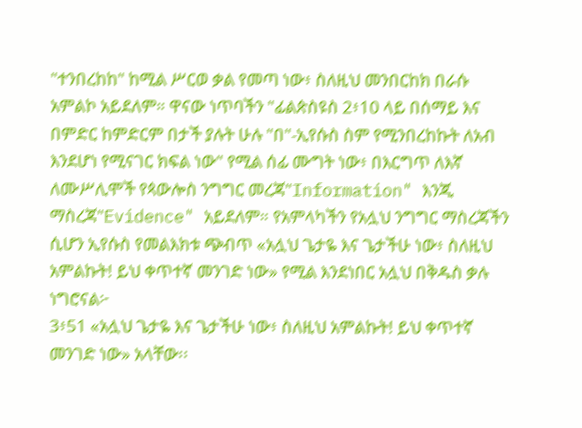"ተንበረከከ" ከሚል ሥርወ ቃል የመጣ ነው፥ ስለዚህ መንበርከክ በራሱ አምልኮ አይደለም። ዋናው ነጥባችን "ፊልጵስዩስ 2፥10 ላይ በሰማይ እና በምድር ከምድርም በታች ያሉት ሁሉ "በ"-ኢየሱስ ስም የሚንበረከኩት ለአብ እንደሆነ የሚናገር ክፍል ነው" የሚል ሰፊ ሙግት ነው፥ በእርግጥ ለእኛ ለሙሥሊሞች የጳውሎስ ንግግር መረጃ"Information" እንጂ ማስረጃ"Evidence" አይደለም። የአምላካችን የአሏህ ንግግር ማስረጃችን ሲሆን ኢየሱስ የመልእክቱ ጭብጥ «አሏህ ጌታዬ እና ጌታችሁ ነው፥ ስለዚህ አምልኩት! ይህ ቀጥተኛ መንገድ ነው» የሚል እንደነበር አሏህ በቅዱስ ቃሉ ነግሮናል፦
3፥51 «አሏህ ጌታዬ እና ጌታችሁ ነው፥ ስለዚህ አምልኩት! ይህ ቀጥተኛ መንገድ ነው» አላቸው፡፡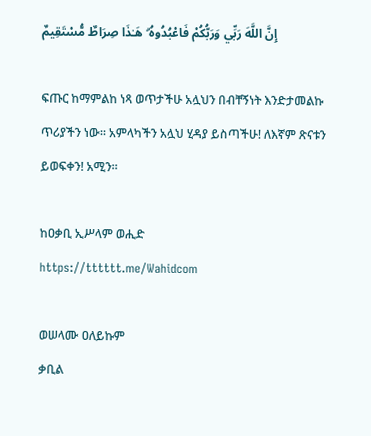إِنَّ اللَّهَ رَبِّي وَرَبُّكُمْ فَاعْبُدُوهُ ۗ هَـٰذَا صِرَاطٌ مُّسْتَقِيمٌ

ፍጡር ከማምልከ ነጻ ወጥታችሁ አሏህን በብቸኝነት እንድታመልኩ ጥሪያችን ነው። አምላካችን አሏህ ሂዳያ ይስጣችሁ! ለእኛም ጽናቱን ይወፍቀን! አሚን።

ከዐቃቢ ኢሥላም ወሒድ
https://tttttt.me/Wahidcom

ወሠላሙ ዐለይኩም
ቃቢል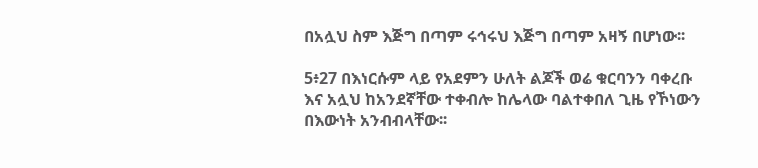በአሏህ ስም እጅግ በጣም ሩኅሩህ እጅግ በጣም አዛኝ በሆነው፡፡

5፥27 በእነርሱም ላይ የአደምን ሁለት ልጆች ወሬ ቁርባንን ባቀረቡ እና አሏህ ከአንደኛቸው ተቀብሎ ከሌላው ባልተቀበለ ጊዜ የኾነውን በእውነት አንብብላቸው፡፡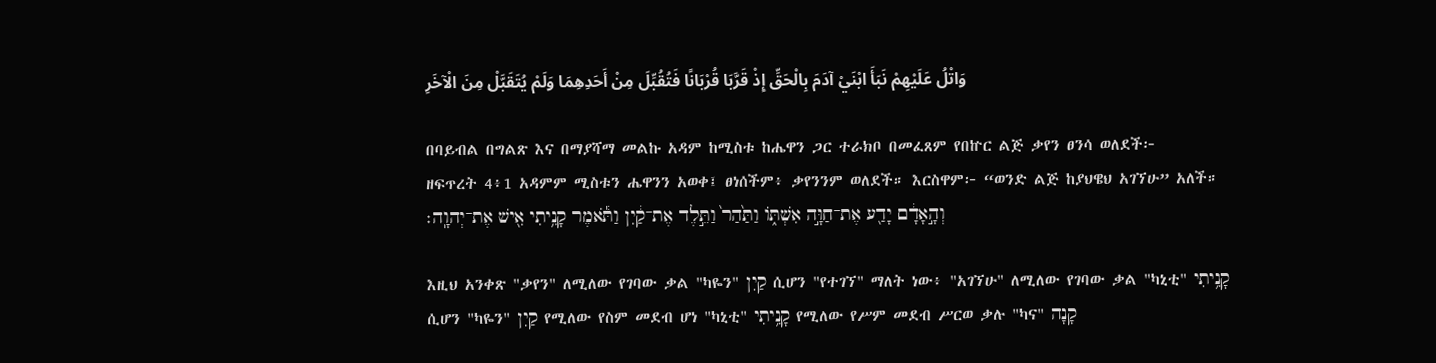وَاتْلُ عَلَيْهِمْ نَبَأَ ابْنَيْ آدَمَ بِالْحَقِّ إِذْ قَرَّبَا قُرْبَانًا فَتُقُبِّلَ مِنْ أَحَدِهِمَا وَلَمْ يُتَقَبَّلْ مِنَ الْآخَرِ

በባይብል በግልጽ እና በማያሻማ መልኩ አዳም ከሚስቱ ከሔዋን ጋር ተራክቦ በመፈጸም የበኵር ልጅ ቃየን ፀንሳ ወለደች፦
ዘፍጥረት 4፥1 አዳምም ሚስቱን ሔዋንን አወቀ፤ ፀነሰችም፥ ቃየንንም ወለደች። እርስዋም፦ “ወንድ ልጅ ከያህዌህ አገኘሁ” አለች። וְהָ֣אָדָ֔ם יָדַ֖ע אֶת־חַוָּ֣ה אִשְׁתֹּ֑ו וַתַּ֙הַר֙ וַתֵּ֣לֶד אֶת־קַ֔יִן וַתֹּ֕אמֶר קָנִ֥יתִי אִ֖ישׁ אֶת־יְהוָֽה׃

እዚህ አንቀጽ "ቃየን" ለሚለው የገባው ቃል "ካዬን" קַיִן ሲሆን "የተገኘ" ማለት ነው፥ "አገኘሁ" ለሚለው የገባው ቃል "ካኒቲ" קָנִ֥יתִי ሲሆን "ካዬን" קַיִן የሚለው የስም መደብ ሆነ "ካኒቲ" קָנִ֥יתִי የሚለው የሥም መደብ ሥርወ ቃሉ "ካና" קָנָה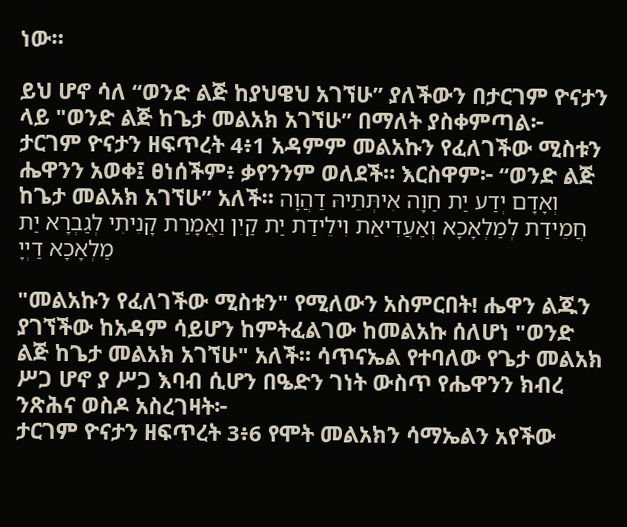ነው።

ይህ ሆኖ ሳለ “ወንድ ልጅ ከያህዌህ አገኘሁ” ያለችውን በታርገም ዮናታን ላይ "ወንድ ልጅ ከጌታ መልአክ አገኘሁ” በማለት ያስቀምጣል፦
ታርገም ዮናታን ዘፍጥረት 4፥1 አዳምም መልአኩን የፈለገችው ሚስቱን ሔዋንን አወቀ፤ ፀነሰችም፥ ቃየንንም ወለደች። እርስዋም፦ “ወንድ ልጅ ከጌታ መልአክ አገኘሁ” አለች። וְאָדָם יְדַע יַת חַוָה אִיתְּתֵיהּ דַהֲוָה חֲמֵידַת לְמַלְאָכָא וְאַעֲדִיאַת וִילֵידַת יַת קַיִן וַאֲמָרַת קָנִיתִי לְגַבְרָא יַת מַלְאָכָא דַיְיָ

"መልአኩን የፈለገችው ሚስቱን" የሚለውን አስምርበት! ሔዋን ልጁን ያገኘችው ከአዳም ሳይሆን ከምትፈልገው ከመልአኩ ሰለሆነ "ወንድ ልጅ ከጌታ መልአክ አገኘሁ" አለች። ሳጥናኤል የተባለው የጌታ መልአክ ሥጋ ሆኖ ያ ሥጋ እባብ ሲሆን በዔድን ገነት ውስጥ የሔዋንን ክብረ ንጽሕና ወስዶ አስረገዛት፦
ታርገም ዮናታን ዘፍጥረት 3፥6 የሞት መልአክን ሳማኤልን አየችው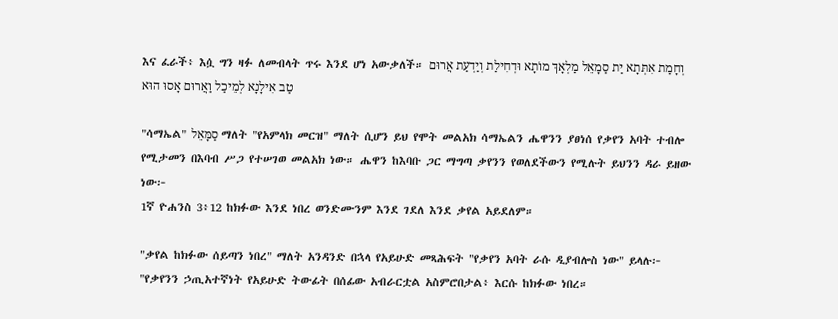እና ፈራች፥ እሷ ግን ዛፉ ለመብላት ጥሩ እንደ ሆነ አውቃለች። וְחָמַת אִתְּתָא יַת סַמָאֵל מַלְאָךְ מוֹתָא וּדְחִילַת וְיַדְעַת אֲרוּם טַב אִילָנָא לְמֵיכַל וַאֲרוּם אָסוּ הוּא

"ሳማኤል" סַמָּאֵל ማለት "የአምላክ መርዝ" ማለት ሲሆን ይህ የሞት መልአክ ሳማኤልን ሔዋንን ያፀነሰ የቃየን አባት ተብሎ የሚታመን በእባብ ሥጋ የተሠገወ መልአክ ነው። ሔዋን ከእባቡ ጋር ማግጣ ቃየንን የወለደችውን የሚሉት ይህንን ዳራ ይዘው ነው፦
1ኛ ዮሐንስ 3፥12 ከክፉው እንደ ነበረ ወንድሙንም እንደ ገደለ እንደ ቃየል አይደለም።

"ቃየል ከክፉው ሰይጣን ነበረ" ማለት አንዳንድ በኋላ የአይሁድ መጻሕፍት "የቃየን አባት ራሱ ዲያብሎስ ነው" ይላሉ፦
"የቃየንን ኃጢአተኛነት የአይሁድ ትውፊት በሰፊው አብራርቷል አስምሮበታል፥ እርሱ ከክፉው ነበረ።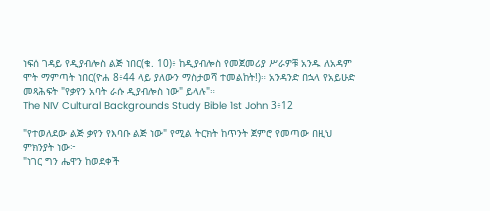ነፍሰ ገዳይ የዲያብሎስ ልጅ ነበር(ቁ. 10)፥ ከዲያብሎስ የመጀመሪያ ሥራዎቹ አንዱ ለአዳም ሞት ማምጣት ነበር(ዮሐ 8፥44 ላይ ያለውን ማስታወሻ ተመልከት!)። አንዳንድ በኋላ የአይሁድ መጻሕፍት "የቃየን አባት ራሱ ዲያብሎስ ነው" ይላሉ"።
The NIV Cultural Backgrounds Study Bible 1st John 3፥12

"የተወለደው ልጅ ቃየን የእባቡ ልጅ ነው" የሚል ትርክት ከጥንት ጀምሮ የመጣው በዚህ ምክንያት ነው፦
"ነገር ግን ሔዋን ከወደቀች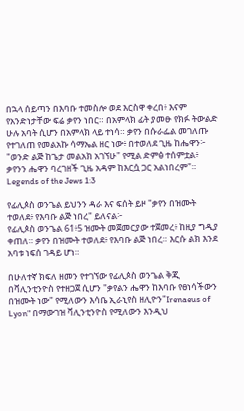በኋላ ሰይጣን በእባቡ ተመስሎ ወደ እርስዋ ቀረበ፥ እናም የአንድነታቸው ፍሬ ቃየን ነበር። በአምላክ ፊት ያመፁ የክፉ ትውልድ ሁሉ አባት ሲሆን በአምላክ ላይ ተነሳ። ቃየን በሱራፌል መገለጡ የተገለጠ የመልአኩ ሳማኤል ዘር ነው፥ በተወለደ ጊዜ ከሔዋን፦ "ወንድ ልጅ ከጌታ መልአክ አገኘሁ" የሚል ድምፅ ተሰምቷል፥ ቃየንን ሔዋን ባረገዘች ጊዜ አዳም ከእርሷ ጋር አልነበረም"።
Legends of the Jews 1:3

የፊሊጶስ ወንጌል ይህንን ዳራ እና ፍሰት ይዞ "ቃየን በዝሙት ተወለደ፥ የእባቡ ልጅ ነበረ" ይለናል፦
የፊሊጶስ ወንጌል 61፥5 ዝሙት መጀመርያው ተጀመረ፥ ከዚያ ግዲያ ቀጠለ። ቃየን በዝሙት ተወለደ፥ የእባቡ ልጅ ነበረ። እርሱ ልክ እንደ አባቱ ነፍሰ ገዳይ ሆነ።

በሁለተኛ ክፍለ ዘመን የተገኘው የፊሊጶስ ወንጌል ቅጂ በቫሊንቲንዮስ የተዘጋጀ ሲሆን "ቃየልን ሔዋን ከእባቡ የፀነሳችውን በዝሙት ነው" የሚለውን እሳቤ ኢራኒየስ ዘሊዮን"Irenaeus of Lyon" በማውገዝ ቫሊንቲንዮስ የሚለውን እንዲህ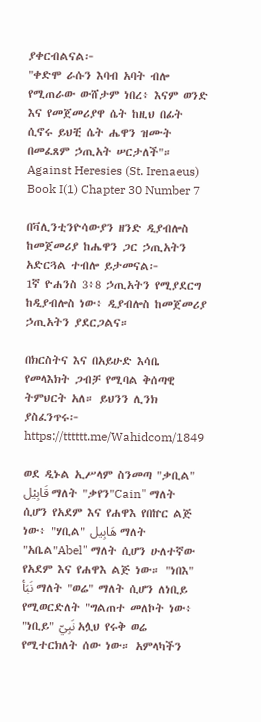ያቀርብልናል፦
"ቀድሞ ራሱን እባብ አባት ብሎ የሚጠራው ውሸታም ነበረ፥ እናም ወንድ እና የመጀመሪያዋ ሴት ከዚህ በፊት ሲኖሩ ይህቺ ሴት ሔዋን ዝሙት በመፈጸም ኃጢአት ሠርታለች"።
Against Heresies (St. Irenaeus) Book I(1) Chapter 30 Number 7

በቫሊንቲንዮሳውያን ዘንድ ዲያብሎስ ከመጀመሪያ ከሔዋን ጋር ኃጢአትን አድርጓል ተብሎ ይታመናል፦
1ኛ ዮሐንስ 3፥8 ኃጢአትን የሚያደርግ ከዲያብሎስ ነው፥ ዲያብሎስ ከመጀመሪያ ኃጢአትን ያደርጋልና።

በክርስትና እና በአይሁድ እሳቤ የመላእክት ጋብቻ የሚባል ቅሰጣዊ ትምህርት አለ። ይህንን ሊንክ ያስፈንጥሩ፦ https://tttttt.me/Wahidcom/1849

ወደ ዲኑል ኢሥላም ስንመጣ "ቃቢል" قَابِيْل ማለት "ቃየን"Cain" ማለት ሲሆን የአደም እና የሐዋእ የበኵር ልጅ ነው፥ "ሃቢል" هَابِيل ማለት "አቤል"Abel" ማለት ሲሆን ሁለተኛው የአደም እና የሐዋእ ልጅ ነው። "ነበእ" نَبَأ ማለት "ወሬ" ማለት ሲሆን ለነቢይ የሚወርድለት "ግልጠተ መለኮት ነው፥ "ነቢይ" نَبِيّ አሏህ የሩቅ ወሬ የሚተርክለት ሰው ነው። አምላካችን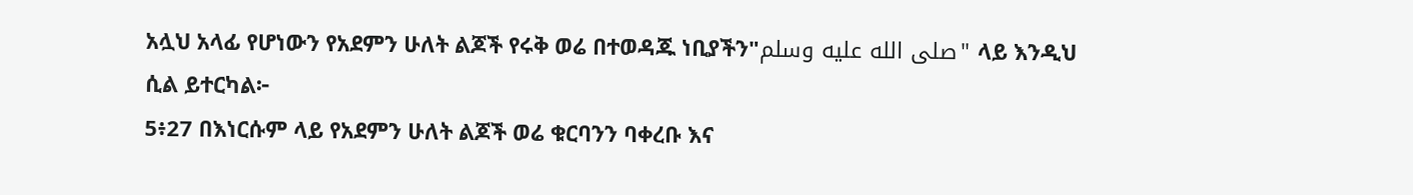አሏህ አላፊ የሆነውን የአደምን ሁለት ልጆች የሩቅ ወሬ በተወዳጁ ነቢያችን"صلى الله عليه وسلم" ላይ እንዲህ ሲል ይተርካል፦
5፥27 በእነርሱም ላይ የአደምን ሁለት ልጆች ወሬ ቁርባንን ባቀረቡ እና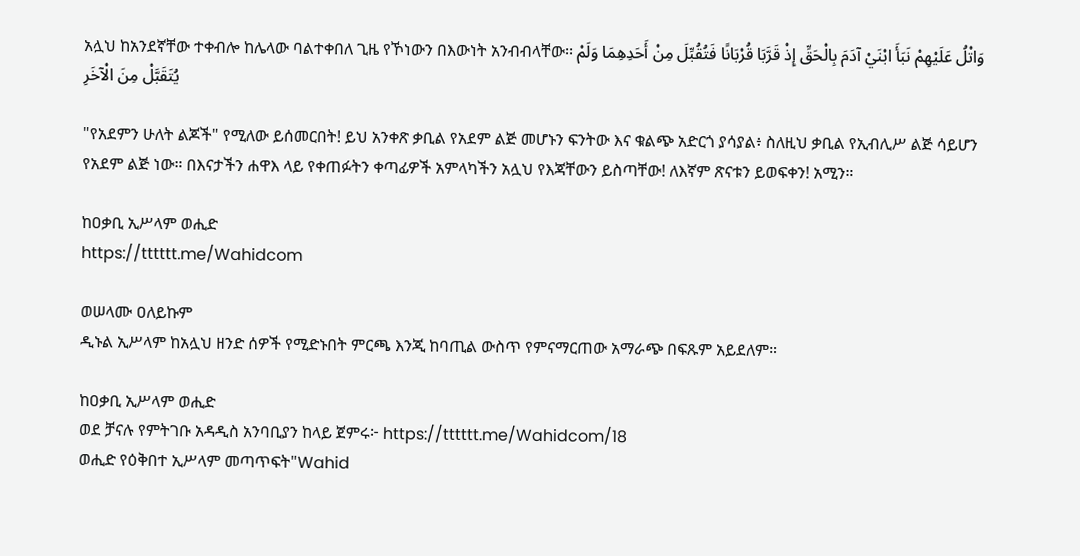አሏህ ከአንደኛቸው ተቀብሎ ከሌላው ባልተቀበለ ጊዜ የኾነውን በእውነት አንብብላቸው፡፡ وَاتْلُ عَلَيْهِمْ نَبَأَ ابْنَيْ آدَمَ بِالْحَقِّ إِذْ قَرَّبَا قُرْبَانًا فَتُقُبِّلَ مِنْ أَحَدِهِمَا وَلَمْ يُتَقَبَّلْ مِنَ الْآخَرِ

"የአደምን ሁለት ልጆች" የሚለው ይሰመርበት! ይህ አንቀጽ ቃቢል የአደም ልጅ መሆኑን ፍንትው እና ቁልጭ አድርጎ ያሳያል፥ ስለዚህ ቃቢል የኢብሊሥ ልጅ ሳይሆን የአደም ልጅ ነው። በእናታችን ሐዋእ ላይ የቀጠፉትን ቀጣፊዎች አምላካችን አሏህ የእጃቸውን ይስጣቸው! ለእኛም ጽናቱን ይወፍቀን! አሚን።

ከዐቃቢ ኢሥላም ወሒድ
https://tttttt.me/Wahidcom

ወሠላሙ ዐለይኩም
ዲኑል ኢሥላም ከአሏህ ዘንድ ሰዎች የሚድኑበት ምርጫ እንጂ ከባጢል ውስጥ የምናማርጠው አማራጭ በፍጹም አይደለም።

ከዐቃቢ ኢሥላም ወሒድ
ወደ ቻናሉ የምትገቡ አዳዲስ አንባቢያን ከላይ ጀምሩ፦ https://tttttt.me/Wahidcom/18
ወሒድ የዕቅበተ ኢሥላም መጣጥፍት"Wahid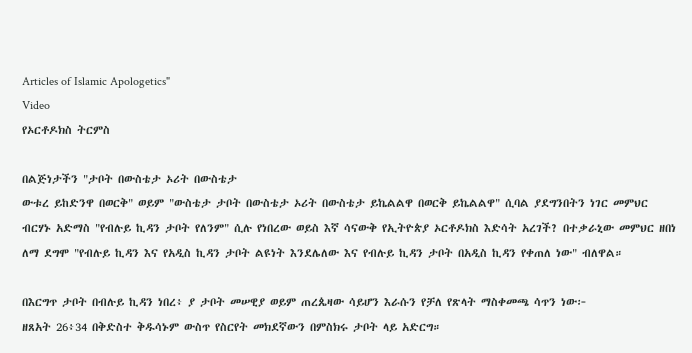Articles of Islamic Apologetics"
Video
የኦርቶዶክስ ትርምስ

በልጅነታችን "ታቦት በውስቴታ ኦሪት በውስቴታ
ውቱረ ይከድንዋ በወርቅ" ወይም "ውስቴታ ታቦት በውስቴታ ኦሪት በውስቴታ ይኬልልዋ በወርቅ ይኬልልዋ" ሲባል ያደግንበትን ነገር መምህር ብርሃኑ አድማስ "የብሉይ ኪዳን ታቦት የለንም" ሲሉ የነበረው ወይስ እኛ ሳናውቅ የኢትዮጵያ ኦርቶዶክስ እድሳት አረገች? በተቃራኒው መምህር ዘበነ ለማ ደግሞ "የብሉይ ኪዳን እና የአዲስ ኪዳን ታቦት ልዩነት እንደሌለው እና የብሉይ ኪዳን ታቦት በአዲስ ኪዳን የቀጠለ ነው" ብለዋል።

በእርግጥ ታቦት በብሉይ ኪዳን ነበረ፥ ያ ታቦት መሠዊያ ወይም ጠረጴዛው ሳይሆን እራሱን የቻለ የጽላት ማስቀመጫ ሳጥን ነው፦
ዘጸአት 26፥34 በቅድስተ ቅዱሳኑም ውስጥ የስርየት መክደኛውን በምስክሩ ታቦት ላይ አድርግ።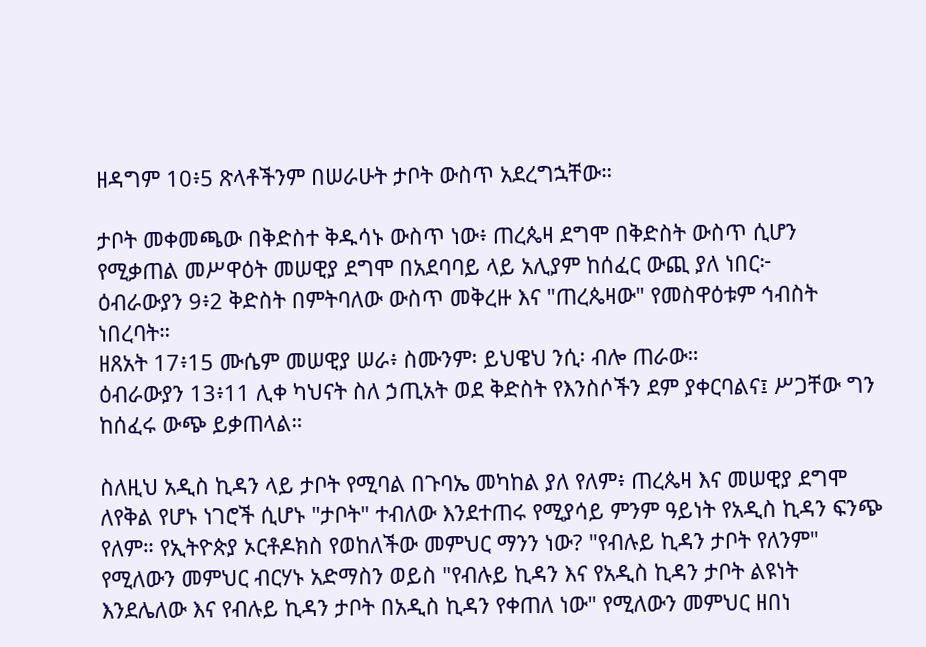ዘዳግም 10፥5 ጽላቶችንም በሠራሁት ታቦት ውስጥ አደረግኋቸው።

ታቦት መቀመጫው በቅድስተ ቅዱሳኑ ውስጥ ነው፥ ጠረጴዛ ደግሞ በቅድስት ውስጥ ሲሆን የሚቃጠል መሥዋዕት መሠዊያ ደግሞ በአደባባይ ላይ አሊያም ከሰፈር ውጪ ያለ ነበር፦
ዕብራውያን 9፥2 ቅድስት በምትባለው ውስጥ መቅረዙ እና "ጠረጴዛው" የመስዋዕቱም ኅብስት ነበረባት።
ዘጸአት 17፥15 ሙሴም መሠዊያ ሠራ፥ ስሙንም፡ ይህዌህ ንሲ፡ ብሎ ጠራው።
ዕብራውያን 13፥11 ሊቀ ካህናት ስለ ኃጢአት ወደ ቅድስት የእንስሶችን ደም ያቀርባልና፤ ሥጋቸው ግን ከሰፈሩ ውጭ ይቃጠላል።

ስለዚህ አዲስ ኪዳን ላይ ታቦት የሚባል በጉባኤ መካከል ያለ የለም፥ ጠረጴዛ እና መሠዊያ ደግሞ ለየቅል የሆኑ ነገሮች ሲሆኑ "ታቦት" ተብለው እንደተጠሩ የሚያሳይ ምንም ዓይነት የአዲስ ኪዳን ፍንጭ የለም። የኢትዮጵያ ኦርቶዶክስ የወከለችው መምህር ማንን ነው? "የብሉይ ኪዳን ታቦት የለንም" የሚለውን መምህር ብርሃኑ አድማስን ወይስ "የብሉይ ኪዳን እና የአዲስ ኪዳን ታቦት ልዩነት እንደሌለው እና የብሉይ ኪዳን ታቦት በአዲስ ኪዳን የቀጠለ ነው" የሚለውን መምህር ዘበነ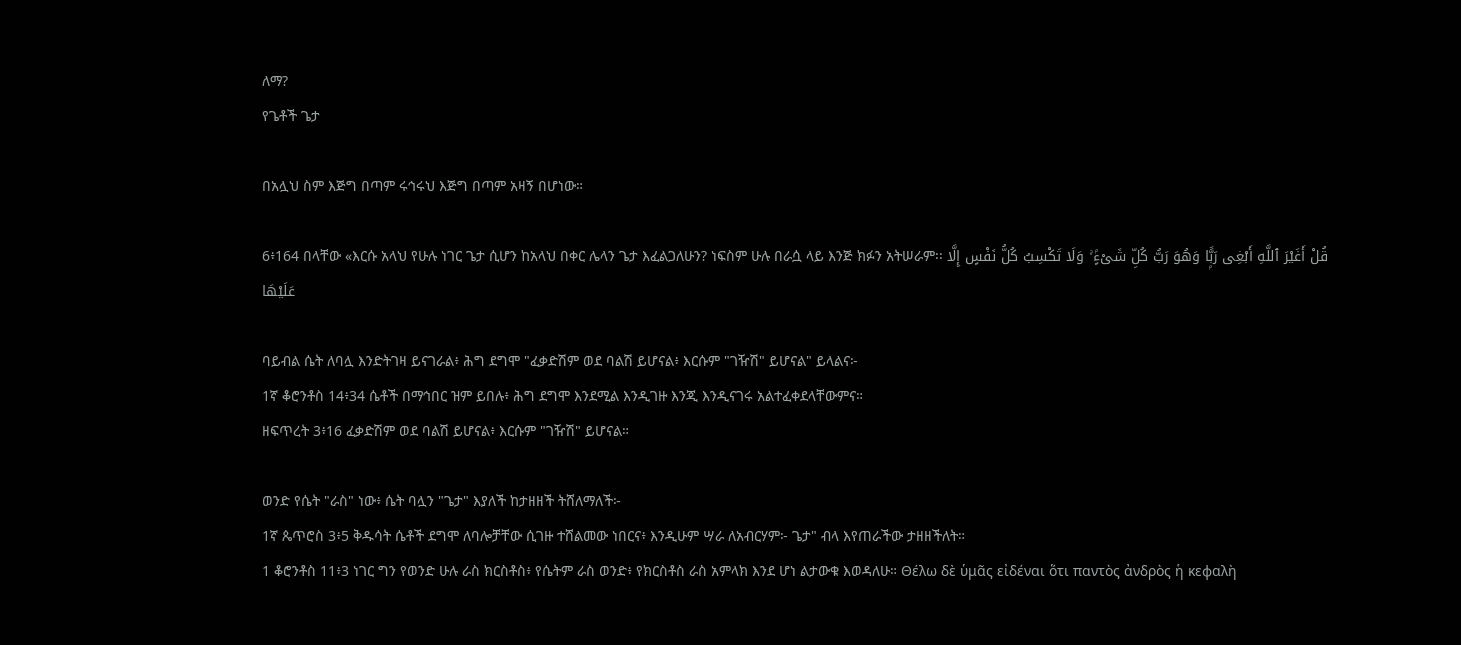ለማ?
የጌቶች ጌታ

በአሏህ ስም እጅግ በጣም ሩኅሩህ እጅግ በጣም አዛኝ በሆነው።

6፥164 በላቸው «እርሱ አላህ የሁሉ ነገር ጌታ ሲሆን ከአላህ በቀር ሌላን ጌታ እፈልጋለሁን? ነፍስም ሁሉ በራሷ ላይ እንጅ ክፉን አትሠራም፡፡ قُلْ أَغَيْرَ ٱللَّهِ أَبْغِى رَبًّۭا وَهُوَ رَبُّ كُلِّ شَىْءٍۢ ۚ وَلَا تَكْسِبُ كُلُّ نَفْسٍ إِلَّا عَلَيْهَا

ባይብል ሴት ለባሏ እንድትገዛ ይናገራል፥ ሕግ ደግሞ "ፈቃድሽም ወደ ባልሽ ይሆናል፥ እርሱም "ገዥሽ" ይሆናል" ይላልና፦
1ኛ ቆሮንቶስ 14፥34 ሴቶች በማኅበር ዝም ይበሉ፥ ሕግ ደግሞ እንደሚል እንዲገዙ እንጂ እንዲናገሩ አልተፈቀደላቸውምና።
ዘፍጥረት 3፥16 ፈቃድሽም ወደ ባልሽ ይሆናል፥ እርሱም "ገዥሽ" ይሆናል።

ወንድ የሴት "ራስ" ነው፥ ሴት ባሏን "ጌታ" እያለች ከታዘዘች ትሸለማለች፦
1ኛ ጴጥሮስ 3፥5 ቅዱሳት ሴቶች ደግሞ ለባሎቻቸው ሲገዙ ተሸልመው ነበርና፥ እንዲሁም ሣራ ለአብርሃም፦ ጌታ" ብላ እየጠራችው ታዘዘችለት።
1 ቆሮንቶስ 11፥3 ነገር ግን የወንድ ሁሉ ራስ ክርስቶስ፥ የሴትም ራስ ወንድ፥ የክርስቶስ ራስ አምላክ እንደ ሆነ ልታውቁ እወዳለሁ። Θέλω δὲ ὑμᾶς εἰδέναι ὅτι παντὸς ἀνδρὸς ἡ κεφαλὴ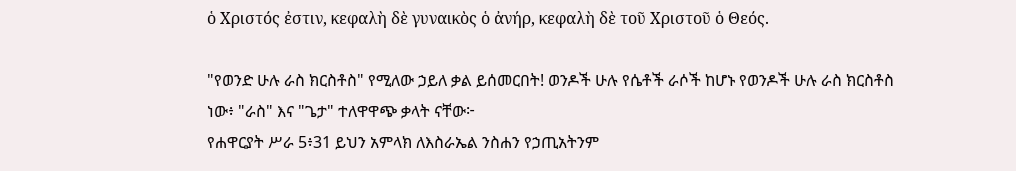ὁ Χριστός ἐστιν, κεφαλὴ δὲ γυναικὸς ὁ ἀνήρ, κεφαλὴ δὲ τοῦ Χριστοῦ ὁ Θεός.

"የወንድ ሁሉ ራስ ክርስቶስ" የሚለው ኃይለ ቃል ይሰመርበት! ወንዶች ሁሉ የሴቶች ራሶች ከሆኑ የወንዶች ሁሉ ራስ ክርስቶስ ነው፥ "ራስ" እና "ጌታ" ተለዋዋጭ ቃላት ናቸው፦
የሐዋርያት ሥራ 5፥31 ይህን አምላክ ለእስራኤል ንስሐን የኃጢአትንም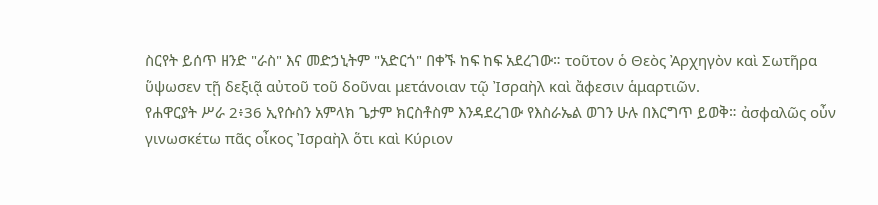ስርየት ይሰጥ ዘንድ "ራስ" እና መድኃኒትም "አድርጎ" በቀኙ ከፍ ከፍ አደረገው። τοῦτον ὁ Θεὸς Ἀρχηγὸν καὶ Σωτῆρα ὕψωσεν τῇ δεξιᾷ αὐτοῦ τοῦ δοῦναι μετάνοιαν τῷ Ἰσραὴλ καὶ ἄφεσιν ἁμαρτιῶν.
የሐዋርያት ሥራ 2፥36 ኢየሱስን አምላክ ጌታም ክርስቶስም እንዳደረገው የእስራኤል ወገን ሁሉ በእርግጥ ይወቅ። ἀσφαλῶς οὖν γινωσκέτω πᾶς οἶκος Ἰσραὴλ ὅτι καὶ Κύριον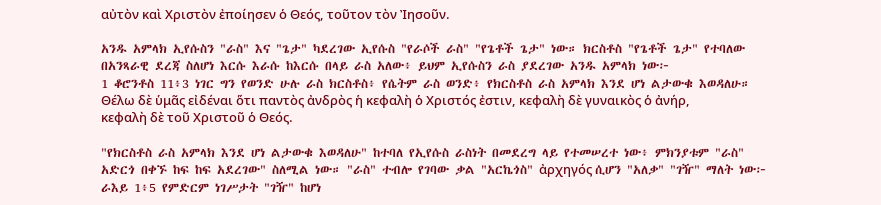αὐτὸν καὶ Χριστὸν ἐποίησεν ὁ Θεός, τοῦτον τὸν Ἰησοῦν.

አንዱ አምላክ ኢየሱስን "ራስ" እና "ጌታ" ካደረገው ኢየሱስ "የራሶች ራስ" "የጌቶች ጌታ" ነው። ክርስቶስ "የጌቶች ጌታ" የተባለው በአንጻራዊ ደረጃ ስለሆነ እርሱ እራሱ ከእርሱ በላይ ራስ አለው፥ ይህም ኢየሱስን ራስ ያደረገው አንዱ አምላክ ነው፦
1 ቆሮንቶስ 11፥3 ነገር ግን የወንድ ሁሉ ራስ ክርስቶስ፥ የሴትም ራስ ወንድ፥ የክርስቶስ ራስ አምላክ እንደ ሆነ ልታውቁ እወዳለሁ። Θέλω δὲ ὑμᾶς εἰδέναι ὅτι παντὸς ἀνδρὸς ἡ κεφαλὴ ὁ Χριστός ἐστιν, κεφαλὴ δὲ γυναικὸς ὁ ἀνήρ, κεφαλὴ δὲ τοῦ Χριστοῦ ὁ Θεός.

"የክርስቶስ ራስ አምላክ እንደ ሆነ ልታውቁ እወዳለሁ" ከተባለ የኢየሱስ ራስነት በመደረግ ላይ የተመሠረተ ነው፥ ምክንያቱም "ራስ" አድርጎ በቀኙ ከፍ ከፍ አደረገው" ስለሚል ነው። "ራስ" ተብሎ የገባው ቃል "አርኬጎስ" ἀρχηγός ሲሆን "አለቃ" "ገዥ" ማለት ነው፦
ራእይ 1፥5 የምድርም ነገሥታት "ገዥ" ከሆነ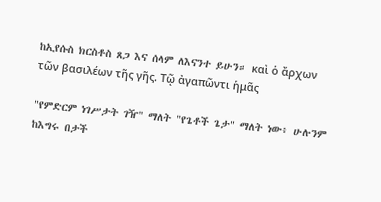ከኢየሱስ ክርስቶስ ጸጋ እና ሰላም ለእናንተ ይሁን። καὶ ὁ ἄρχων τῶν βασιλέων τῆς γῆς. Τῷ ἀγαπῶντι ἡμᾶς

"የምድርም ነገሥታት ገዥ" ማለት "የጌቶች ጌታ" ማለት ነው፥ ሁሉንም ከእግሩ በታች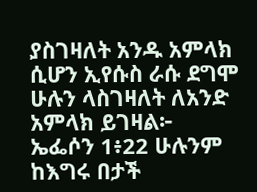ያስገዛለት አንዱ አምላክ ሲሆን ኢየሱስ ራሱ ደግሞ ሁሉን ላስገዛለት ለአንድ አምላክ ይገዛል፦
ኤፌሶን 1፥22 ሁሉንም ከእግሩ በታች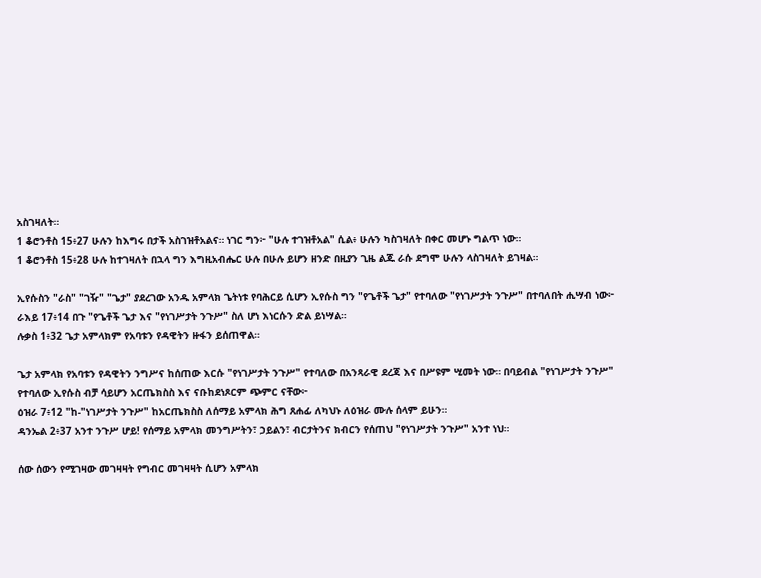አስገዛለት።
1 ቆሮንቶስ 15፥27 ሁሉን ከእግሩ በታች አስገዝቶአልና። ነገር ግን፦ "ሁሉ ተገዝቶአል" ሲል፥ ሁሉን ካስገዛለት በቀር መሆኑ ግልጥ ነው።
1 ቆሮንቶስ 15፥28 ሁሉ ከተገዛለት በኋላ ግን እግዚአብሔር ሁሉ በሁሉ ይሆን ዘንድ በዚያን ጊዜ ልጁ ራሱ ደግሞ ሁሉን ላስገዛለት ይገዛል።

ኢየሱስን "ራስ" "ገዥ" "ጌታ" ያደረገው አንዱ አምላክ ጌትነቱ የባሕርይ ሲሆን ኢየሱስ ግን "የጌቶች ጌታ" የተባለው "የነገሥታት ንጉሥ" በተባለበት ሒሣብ ነው፦
ራእይ 17፥14 በጉ "የጌቶች ጌታ እና "የነገሥታት ንጉሥ" ስለ ሆነ እነርሱን ድል ይነሣል።
ሉቃስ 1፥32 ጌታ አምላክም የአባቱን የዳዊትን ዙፋን ይሰጠዋል።

ጌታ አምላክ የአባቱን የዳዊትን ንግሥና ከሰጠው እርሱ "የነገሥታት ንጉሥ" የተባለው በአንጻራዊ ደረጃ እና በሥዩም ሢመት ነው። በባይብል "የነገሥታት ንጉሥ" የተባለው ኢየሱስ ብቻ ሳይሆን አርጤክስስ እና ናቡከደነጾርም ጭምር ናቸው፦
ዕዝራ 7፥12 "ከ-"ነገሥታት ንጉሥ" ከአርጤክስስ ለሰማይ አምላክ ሕግ ጸሐፊ ለካህኑ ለዕዝራ ሙሉ ሰላም ይሁን።
ዳንኤል 2፥37 አንተ ንጉሥ ሆይ! የሰማይ አምላክ መንግሥትን፣ ኃይልን፣ ብርታትንና ክብርን የሰጠህ "የነገሥታት ንጉሥ" አንተ ነህ።

ሰው ሰውን የሚገዛው መገዛዛት የግብር መገዛዛት ሲሆን አምላክ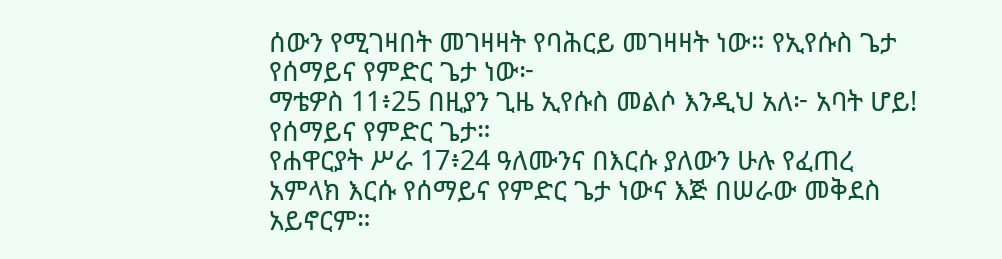ሰውን የሚገዛበት መገዛዛት የባሕርይ መገዛዛት ነው። የኢየሱስ ጌታ የሰማይና የምድር ጌታ ነው፦
ማቴዎስ 11፥25 በዚያን ጊዜ ኢየሱስ መልሶ እንዲህ አለ፦ አባት ሆይ! የሰማይና የምድር ጌታ።
የሐዋርያት ሥራ 17፥24 ዓለሙንና በእርሱ ያለውን ሁሉ የፈጠረ አምላክ እርሱ የሰማይና የምድር ጌታ ነውና እጅ በሠራው መቅደስ አይኖርም።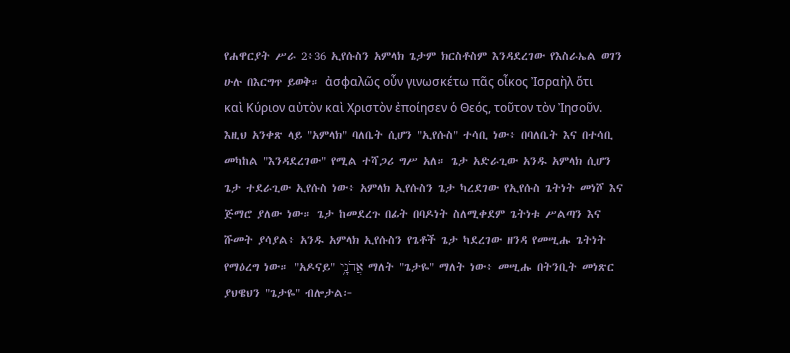የሐዋርያት ሥራ 2፥36 ኢየሱስን አምላክ ጌታም ክርስቶስም እንዳደረገው የእስራኤል ወገን ሁሉ በእርግጥ ይወቅ። ἀσφαλῶς οὖν γινωσκέτω πᾶς οἶκος Ἰσραὴλ ὅτι καὶ Κύριον αὐτὸν καὶ Χριστὸν ἐποίησεν ὁ Θεός, τοῦτον τὸν Ἰησοῦν.
እዚህ አንቀጽ ላይ "አምላክ" ባለቤት ሲሆን "ኢየሱስ" ተሳቢ ነው፥ በባለቤት እና በተሳቢ መካከል "እንዳደረገው" የሚል ተሻጋሪ ግሥ አለ። ጌታ አድራጊው አንዱ አምላክ ሲሆን ጌታ ተደራጊው ኢየሱስ ነው፥ አምላክ ኢየሱስን ጌታ ካረደገው የኢየሱስ ጌትነት መነሾ እና ጅማሮ ያለው ነው። ጌታ ከመደረጉ በፊት በባዶነት ስለሚቀደም ጌትነቱ ሥልጣን እና ሹመት ያሳያል፥ አንዱ አምላክ ኢየሱስን የጌቶች ጌታ ካደረገው ዘንዳ የመሢሑ ጌትነት የማዕረግ ነው። "አዶናይ" אֲדֹנָ֥י ማለት "ጌታዬ" ማለት ነው፥ መሢሑ በትንቢት መነጽር ያህዌህን "ጌታዬ" ብሎታል፦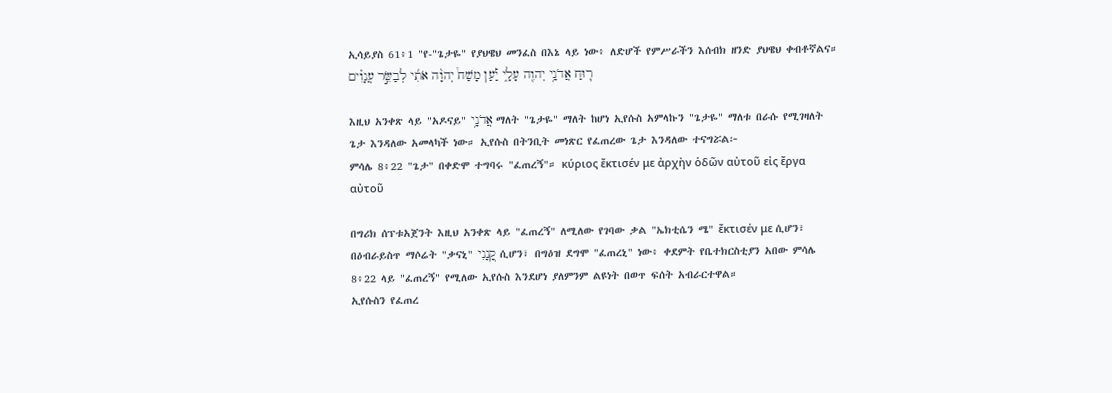ኢሳይያስ 61፥1 "የ-"ጌታዬ" የያህዌህ መንፈስ በእኔ ላይ ነው፥ ለድሆች የምሥራችን እሰብክ ዘንድ ያህዌህ ቀብቶኛልና። ר֛וּחַ אֲדֹנָ֥י יְהוִ֖ה עָלָ֑י יַ֡עַן מָשַׁח֩ יְהוָ֨ה אֹתִ֜י לְבַשֵּׂ֣ר עֲנָוִ֗ים

እዚህ አንቀጽ ላይ "አዶናይ" אֲדֹנָ֥י ማለት "ጌታዬ" ማለት ከሆነ ኢየሱስ አምላኩን "ጌታዬ" ማለቱ በራሱ የሚገዛለት ጌታ እንዳለው አመላካች ነው። ኢየሱስ በትንቢት መነጽር የፈጠረው ጌታ እንዳለው ተናግሯል፦
ምሳሌ 8፥22 "ጌታ" በቀድሞ ተግባሩ "ፈጠረኝ"። κύριος ἔκτισέν με ἀρχὴν ὁδῶν αὐτοῦ εἰς ἔργα αὐτοῦ

በግሪክ ሰፕቱአጀንት እዚህ አንቀጽ ላይ "ፈጠረኝ" ለሚለው የገባው ቃል "ኤክቲሴን ሜ" ἔκτισέν με ሲሆን፣ በዕብራይስጥ ማሶሬት "ቃናኒ" קָ֭נָנִי ሲሆን፣ በግዕዝ ደግሞ "ፈጠረኒ" ነው፥ ቀደምት የቤተክርስቲያን አበው ምሳሌ 8፥22 ላይ "ፈጠረኝ" የሚለው ኢየሱስ እንደሆነ ያለምንም ልዩነት በወጥ ፍሰት አብራርተዋል።
ኢየሱስን የፈጠረ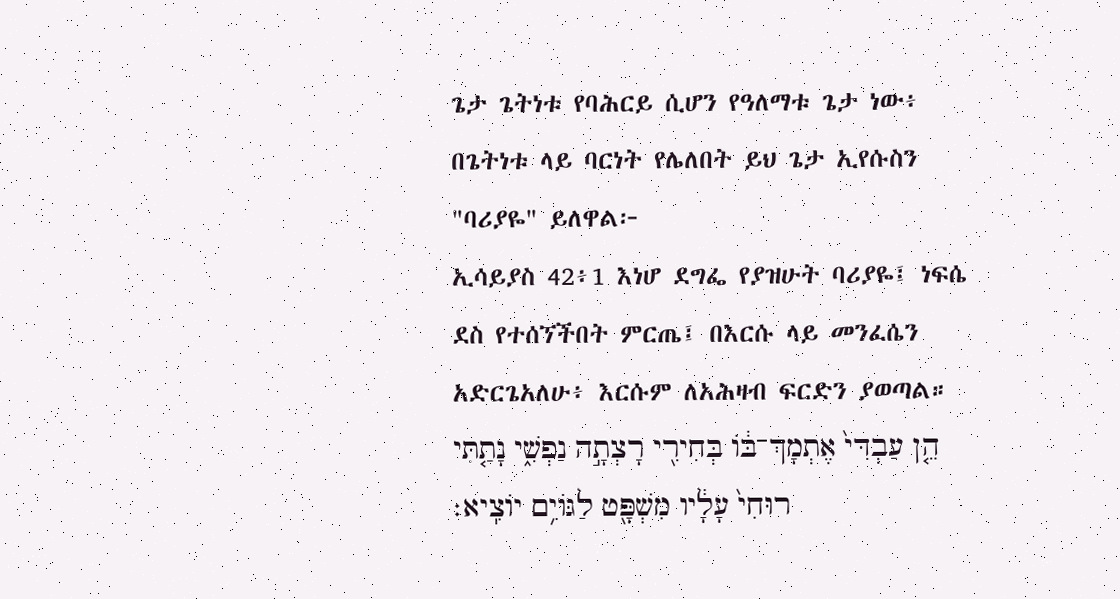ጌታ ጌትነቱ የባሕርይ ሲሆን የዓለማቱ ጌታ ነው፥ በጌትነቱ ላይ ባርነት የሌለበት ይህ ጌታ ኢየሱስን "ባሪያዬ" ይለዋል፦
ኢሳይያስ 42፥1 እነሆ ደግፌ የያዝሁት ባሪያዬ፤ ነፍሴ ደስ የተሰኘችበት ምርጤ፤ በእርሱ ላይ መንፈሴን አድርጌአለሁ፥ እርሱም ለአሕዛብ ፍርድን ያወጣል። הֵ֤ן עַבְדִּי֙ אֶתְמָךְ־בֹּ֔ו בְּחִירִ֖י רָצְתָ֣ה נַפְשִׁ֑י נָתַ֤תִּי רוּחִי֙ עָלָ֔יו מִשְׁפָּ֖ט לַגֹּויִ֥ם יֹוצִֽיא׃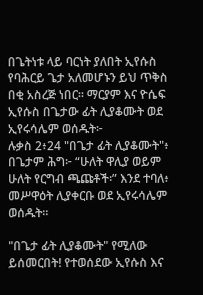በጌትነቱ ላይ ባርነት ያለበት ኢየሱስ የባሕርይ ጌታ አለመሆኑን ይህ ጥቅስ በቂ አስረጅ ነበር። ማርያም እና ዮሴፍ ኢየሱስ በጌታው ፊት ሊያቆሙት ወደ ኢየሩሳሌም ወሰዱት፦
ሉቃስ 2፥24 "በጌታ ፊት ሊያቆሙት"፥ በጌታም ሕግ፦ “ሁለት ዋሊያ ወይም ሁለት የርግብ ጫጩቶች፡” እንደ ተባለ፥ መሥዋዕት ሊያቀርቡ ወደ ኢየሩሳሌም ወሰዱት።

"በጌታ ፊት ሊያቆሙት" የሚለው ይሰመርበት! የተወሰደው ኢየሱስ እና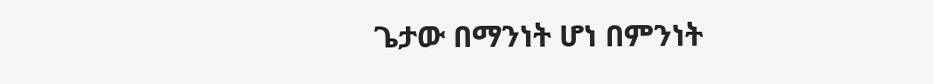ጌታው በማንነት ሆነ በምንነት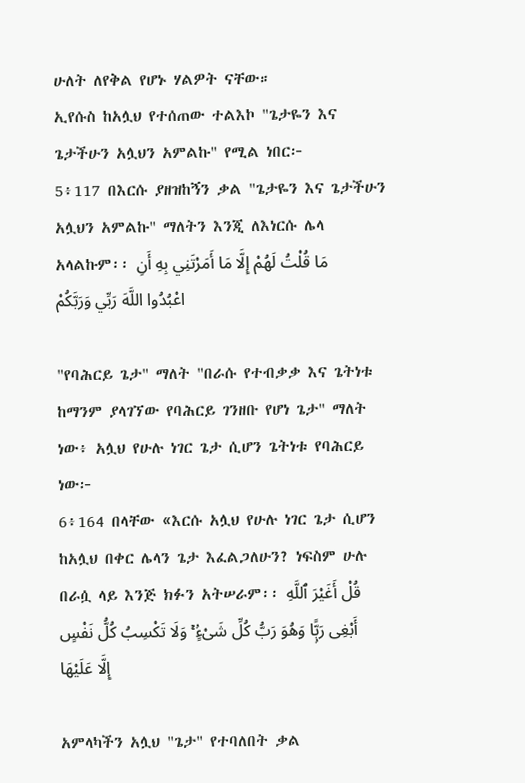ሁለት ለየቅል የሆኑ ሃልዎት ናቸው።
ኢየሱስ ከአሏህ የተሰጠው ተልእኮ "ጌታዬን እና ጌታችሁን አሏህን አምልኩ" የሚል ነበር፦
5፥117 በእርሱ ያዘዝከኝን ቃል "ጌታዬን እና ጌታችሁን አሏህን አምልኩ" ማለትን እንጂ ለእነርሱ ሌላ አላልኩም፡፡ مَا قُلْتُ لَهُمْ إِلَّا مَا أَمَرْتَنِي بِهِ أَنِ اعْبُدُوا اللَّهَ رَبِّي وَرَبَّكُمْ

"የባሕርይ ጌታ" ማለት "በራሱ የተብቃቃ እና ጌትነቱ ከማንም ያላገኘው የባሕርይ ገንዘቡ የሆነ ጌታ" ማለት ነው፥ አሏህ የሁሉ ነገር ጌታ ሲሆን ጌትነቱ የባሕርይ ነው፦
6፥164 በላቸው «እርሱ አሏህ የሁሉ ነገር ጌታ ሲሆን ከአሏህ በቀር ሌላን ጌታ እፈልጋለሁን? ነፍስም ሁሉ በራሷ ላይ እንጅ ክፉን አትሠራም፡፡ قُلْ أَغَيْرَ ٱللَّهِ أَبْغِى رَبًّۭا وَهُوَ رَبُّ كُلِّ شَىْءٍۢ ۚ وَلَا تَكْسِبُ كُلُّ نَفْسٍ إِلَّا عَلَيْهَا

አምላካችን አሏህ "ጌታ" የተባለበት ቃል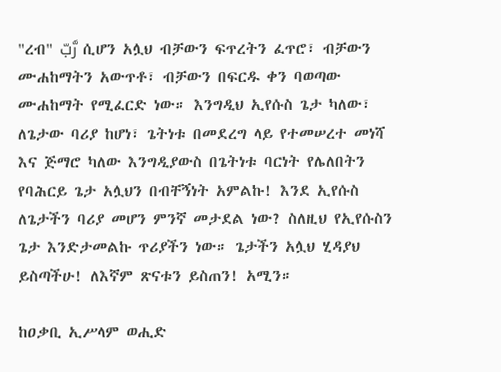"ረብ" رَّبّ ሲሆን አሏህ ብቻውን ፍጥረትን ፈጥሮ፣ ብቻውን ሙሐከማትን አውጥቶ፣ ብቻውን በፍርዱ ቀን ባወጣው ሙሐከማት የሚፈርድ ነው። እንግዲህ ኢየሱስ ጌታ ካለው፣ ለጌታው ባሪያ ከሆነ፣ ጌትነቱ በመደረግ ላይ የተመሠረተ መነሻ እና ጅማሮ ካለው እንግዲያውስ በጌትነቱ ባርነት የሌለበትን የባሕርይ ጌታ አሏህን በብቸኝነት አምልኩ! እንደ ኢየሱስ ለጌታችን ባሪያ መሆን ምንኛ መታደል ነው? ስለዚህ የኢየሱስን ጌታ እንድታመልኩ ጥሪያችን ነው። ጌታችን አሏህ ሂዳያህ ይስጣችሁ! ለእኛም ጽናቱን ይስጠን! አሚን።

ከዐቃቢ ኢሥላም ወሒድ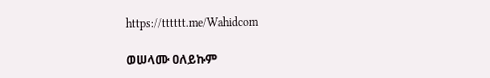https://tttttt.me/Wahidcom

ወሠላሙ ዐለይኩም